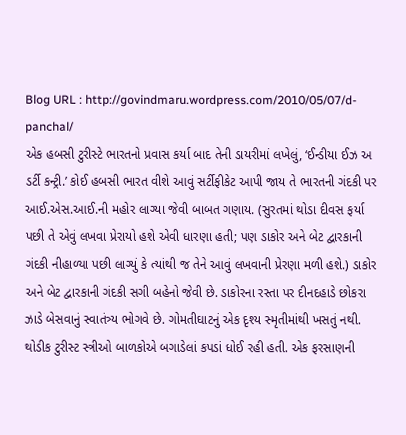Blog URL : http://govindmaru.wordpress.com/2010/05/07/d-panchal/
એક હબસી ટુરીસ્ટે ભારતનો પ્રવાસ કર્યા બાદ તેની ડાયરીમાં લખેલું, ‘ઈન્ડીયા ઈઝ અ ડર્ટી કન્ટ્રી.’ કોઈ હબસી ભારત વીશે આવું સર્ટીફીકેટ આપી જાય તે ભારતની ગંદકી પર આઈ.એસ.આઈ.ની મહોર લાગ્યા જેવી બાબત ગણાય. (સુરતમાં થોડા દીવસ ફર્યા પછી તે એવું લખવા પ્રેરાયો હશે એવી ધારણા હતી; પણ ડાકોર અને બેટ દ્વારકાની ગંદકી નીહાળ્યા પછી લાગ્યું કે ત્યાંથી જ તેને આવું લખવાની પ્રેરણા મળી હશે.) ડાકોર અને બેટ દ્વારકાની ગંદકી સગી બહેનો જેવી છે. ડાકોરના રસ્તા પર દીનદહાડે છોકરા ઝાડે બેસવાનું સ્વાતંત્ર્ય ભોગવે છે. ગોમતીઘાટનું એક દૃશ્ય સ્મૃતીમાંથી ખસતું નથી. થોડીક ટુરીસ્ટ સ્ત્રીઓ બાળકોએ બગાડેલાં કપડાં ધોઈ રહી હતી. એક ફરસાણની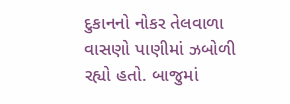દુકાનનો નોકર તેલવાળા વાસણો પાણીમાં ઝબોળી રહ્યો હતો. બાજુમાં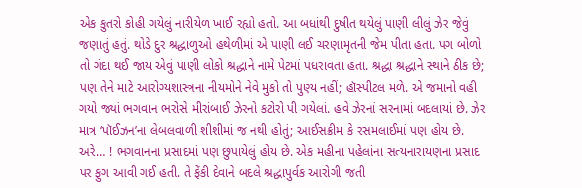એક કુતરો કોહી ગયેલું નારીયેળ ખાઈ રહ્યો હતો. આ બધાંથી દુષીત થયેલું પાણી લીલું ઝેર જેવું જણાતું હતું. થોડે દુર શ્રદ્ધાળુઓ હથેળીમાં એ પાણી લઈ ચરણામૃતની જેમ પીતા હતા. પગ બોળો તો ગંદા થઈ જાય એવું પાણી લોકો શ્રદ્ધાને નામે પેટમાં પધરાવતા હતા. શ્રદ્ધા શ્રદ્ધાને સ્થાને ઠીક છે; પણ તેને માટે આરોગ્યશાસ્ત્રના નીયમોને નેવે મુકો તો પુણ્ય નહીં; હૉસ્પીટલ મળે. એ જમાનો વહી ગયો જ્યાં ભગવાન ભરોસે મીરાંબાઈ ઝેરનો કટોરો પી ગયેલાં. હવે ઝેરનાં સરનામાં બદલાયાં છે. ઝેર માત્ર ‘પૉઈઝન’ના લેબલવાળી શીશીમાં જ નથી હોતું; આઈસક્રીમ કે રસમલાઈમાં પણ હોય છે. અરે… ! ભગવાનના પ્રસાદમાં પણ છુપાયેલું હોય છે. એક મહીના પહેલાંના સત્યનારાયણના પ્રસાદ પર ફુગ આવી ગઈ હતી. તે ફેંકી દેવાને બદલે શ્રદ્ધાપુર્વક આરોગી જતી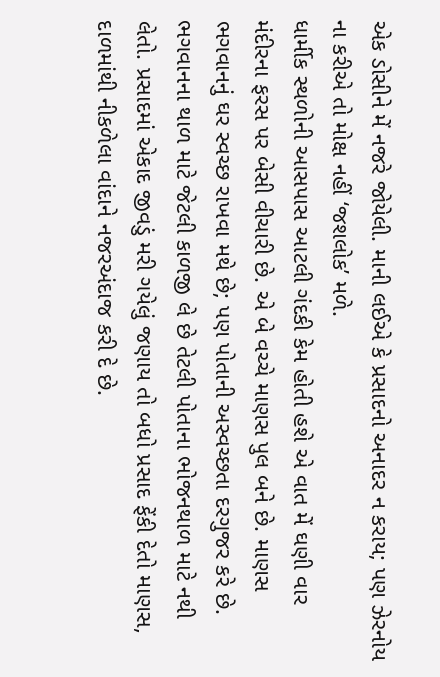એક ડોસીને મેં નજરે જોયેલી. માની લઈએ કે પ્રસાદનો અનાદર ન કરાય; પણ ઝેરનોય ના કરીએ તો મોક્ષ નહીં ‘જશલોક’ મળે.
ધાર્મીક સ્થળોની આસપાસ આટલી ગંદકી કેમ હોતી હશે એ વાત મેં ઘણી વાર મંદીરના ફરસ પર બેસી વીચારી છે. એ બે વચ્ચે માણસ પુલ બને છે. માણસ ભગવાનનું ઘર સ્વચ્છ રાખવા મથે છે; પણ પોતાની અસ્વચ્છતા દરગુજર કરે છે. ભગવાનના થાળ માટે જેટલી કાળજી લે છે તેટલી પોતાના ભોજનથાળ માટે નથી લેતો. પ્રસાદમાં એકાદ જીવડું મરી ગયેલું જણાય તો બધો પ્રસાદ ફેંકી દેતો માણસ, દાળમાંથી નીકળેલા વાંદાને નજરઅંદાજ કરી દે છે.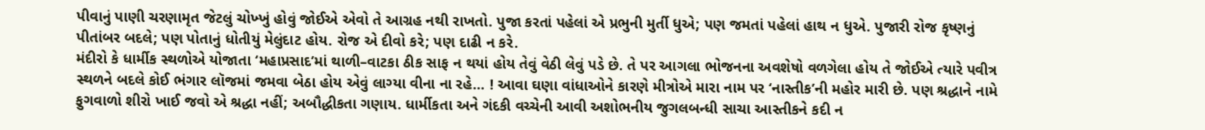પીવાનું પાણી ચરણામૃત જેટલું ચોખ્ખું હોવું જોઈએ એવો તે આગ્રહ નથી રાખતો. પુજા કરતાં પહેલાં એ પ્રભુની મુર્તી ધુએ; પણ જમતાં પહેલાં હાથ ન ધુએ. પુજારી રોજ કૃષ્ણનું પીતાંબર બદલે; પણ પોતાનું ધોતીયું મેલુંદાટ હોય. રોજ એ દીવો કરે; પણ દાઢી ન કરે.
મંદીરો કે ધાર્મીક સ્થળોએ યોજાતા ‘મહાપ્રસાદ’માં થાળી–વાટકા ઠીક સાફ ન થયાં હોય તેવું વેઠી લેવું પડે છે. તે પર આગલા ભોજનના અવશેષો વળગેલા હોય તે જોઈએ ત્યારે પવીત્ર સ્થળને બદલે કોઈ ભંગાર લૉજમાં જમવા બેઠા હોય એવું લાગ્યા વીના ના રહે… ! આવા ઘણા વાંધાઓને કારણે મીત્રોએ મારા નામ પર ‘નાસ્તીક’ની મહોર મારી છે. પણ શ્રદ્ધાને નામે ફુગવાળો શીરો ખાઈ જવો એ શ્રદ્ધા નહીં; અબૌદ્ધીકતા ગણાય. ધાર્મીકતા અને ગંદકી વચ્ચેની આવી અશોભનીય જુગલબન્ધી સાચા આસ્તીકને કદી ન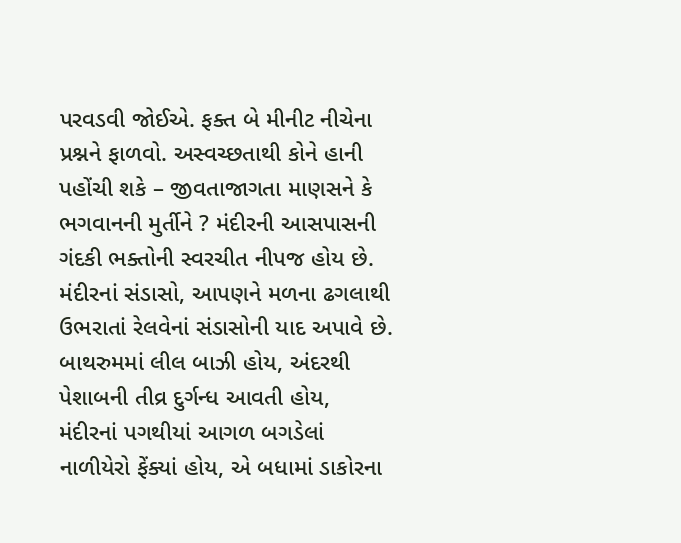પરવડવી જોઈએ. ફક્ત બે મીનીટ નીચેના પ્રશ્નને ફાળવો. અસ્વચ્છતાથી કોને હાની પહોંચી શકે – જીવતાજાગતા માણસને કે ભગવાનની મુર્તીને ? મંદીરની આસપાસની ગંદકી ભક્તોની સ્વરચીત નીપજ હોય છે. મંદીરનાં સંડાસો, આપણને મળના ઢગલાથી ઉભરાતાં રેલવેનાં સંડાસોની યાદ અપાવે છે. બાથરુમમાં લીલ બાઝી હોય, અંદરથી પેશાબની તીવ્ર દુર્ગન્ધ આવતી હોય, મંદીરનાં પગથીયાં આગળ બગડેલાં નાળીયેરો ફેંક્યાં હોય, એ બધામાં ડાકોરના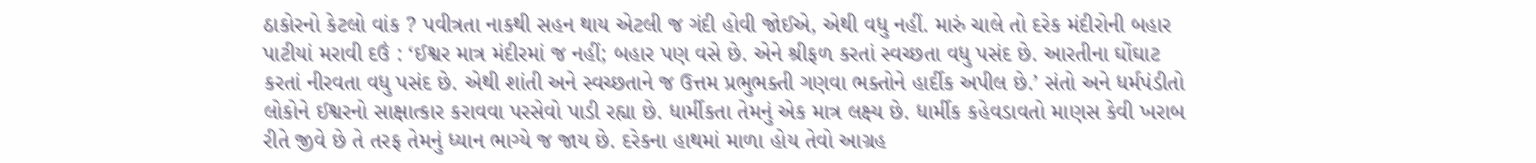ઠાકોરનો કેટલો વાંક ? પવીત્રતા નાકથી સહન થાય એટલી જ ગંદી હોવી જોઈએ, એથી વધુ નહીં. મારું ચાલે તો દરેક મંદીરોની બહાર પાટીયાં મરાવી દઉં : ‘ઈશ્વર માત્ર મંદીરમાં જ નહીં; બહાર પણ વસે છે. એને શ્રીફળ કરતાં સ્વચ્છતા વધુ પસંદ છે. આરતીના ઘોંઘાટ કરતાં નીરવતા વધુ પસંદ છે. એથી શાંતી અને સ્વચ્છતાને જ ઉત્તમ પ્રભુભક્તી ગણવા ભક્તોને હાર્દીક અપીલ છે.’ સંતો અને ધર્મપંડીતો લોકોને ઈશ્વરનો સાક્ષાત્કાર કરાવવા પરસેવો પાડી રહ્યા છે. ધાર્મીકતા તેમનું એક માત્ર લક્ષ્ય છે. ધાર્મીક કહેવડાવતો માણસ કેવી ખરાબ રીતે જીવે છે તે તરફ તેમનું ધ્યાન ભાગ્યે જ જાય છે. દરેકના હાથમાં માળા હોય તેવો આગ્રહ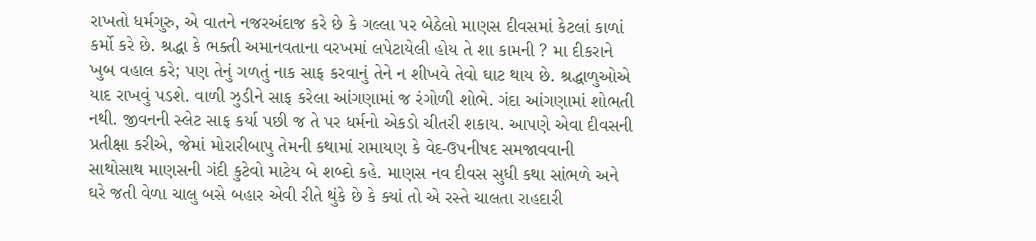રાખતો ધર્મગુરુ, એ વાતને નજરઅંદાજ કરે છે કે ગલ્લા પર બેઠેલો માણસ દીવસમાં કેટલાં કાળાં કર્મો કરે છે. શ્રદ્ધા કે ભક્તી અમાનવતાના વરખમાં લપેટાયેલી હોય તે શા કામની ? મા દીકરાને ખુબ વહાલ કરે; પણ તેનું ગળતું નાક સાફ કરવાનું તેને ન શીખવે તેવો ઘાટ થાય છે. શ્રદ્ધાળુઓએ યાદ રાખવું પડશે. વાળી ઝુડીને સાફ કરેલા આંગણામાં જ રંગોળી શોભે. ગંદા આંગણામાં શોભતી નથી. જીવનની સ્લેટ સાફ કર્યા પછી જ તે પર ધર્મનો એકડો ચીતરી શકાય. આપણે એવા દીવસની પ્રતીક્ષા કરીએ, જેમાં મોરારીબાપુ તેમની કથામાં રામાયણ કે વેદ-ઉપનીષદ સમજાવવાની સાથોસાથ માણસની ગંદી કુટેવો માટેય બે શબ્દો કહે. માણસ નવ દીવસ સુધી કથા સાંભળે અને ઘરે જતી વેળા ચાલુ બસે બહાર એવી રીતે થુંકે છે કે ક્યાં તો એ રસ્તે ચાલતા રાહદારી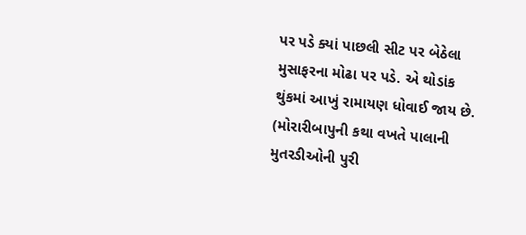પર પડે ક્યાં પાછલી સીટ પર બેઠેલા મુસાફરના મોઢા પર પડે. એ થોડાંક થુંકમાં આખું રામાયણ ધોવાઈ જાય છે. (મોરારીબાપુની કથા વખતે પાલાની મુતરડીઓની પુરી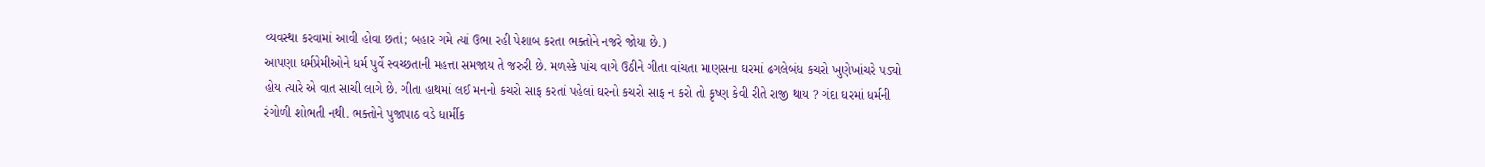વ્યવસ્થા કરવામાં આવી હોવા છતાં; બહાર ગમે ત્યાં ઉભા રહી પેશાબ કરતા ભક્તોને નજરે જોયા છે.)
આપણા ધર્મપ્રેમીઓને ધર્મ પુર્વે સ્વચ્છતાની મહત્તા સમજાય તે જરુરી છે. મળસ્કે પાંચ વાગે ઉઠીને ગીતા વાંચતા માણસના ઘરમાં ઢગલેબંધ કચરો ખુણેખાંચરે પડ્યો હોય ત્યારે એ વાત સાચી લાગે છે. ગીતા હાથમાં લઈ મનનો કચરો સાફ કરતાં પહેલાં ઘરનો કચરો સાફ ન કરો તો કૃષ્ણ કેવી રીતે રાજી થાય ? ગંદા ઘરમાં ધર્મની રંગોળી શોભતી નથી. ભક્તોને પુજાપાઠ વડે ધાર્મીક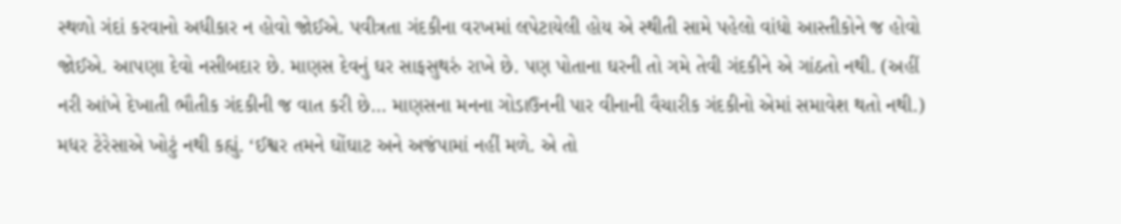સ્થળો ગંદાં કરવાનો અધીકાર ન હોવો જોઈએ. પવીત્રતા ગંદકીના વરખમાં લપેટાયેલી હોય એ સ્થીતી સામે પહેલો વાંધો આસ્તીકોને જ હોવો જોઈએ. આપણા દેવો નસીબદાર છે. માણસ દેવનું ઘર સાફસુથરું રાખે છે. પણ પોતાના ઘરની તો ગમે તેવી ગંદકીને એ ગાંઠતો નથી. (અહીં નરી આંખે દેખાતી ભૌતીક ગંદકીની જ વાત કરી છે… માણસના મનના ગોડાઉનની પાર વીનાની વૈચારીક ગંદકીનો એમાં સમાવેશ થતો નથી.) મધર ટેરેસાએ ખોટું નથી કહ્યું. ‘ઈશ્વર તમને ઘોંઘાટ અને અજંપામાં નહીં મળે. એ તો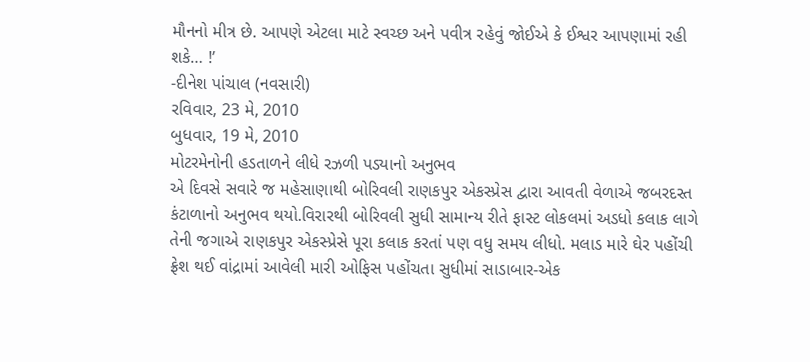મૌનનો મીત્ર છે. આપણે એટલા માટે સ્વચ્છ અને પવીત્ર રહેવું જોઈએ કે ઈશ્વર આપણામાં રહી શકે… !’
-દીનેશ પાંચાલ (નવસારી)
રવિવાર, 23 મે, 2010
બુધવાર, 19 મે, 2010
મોટરમેનોની હડતાળને લીધે રઝળી પડ્યાનો અનુભવ
એ દિવસે સવારે જ મહેસાણાથી બોરિવલી રાણકપુર એકસ્પ્રેસ દ્વારા આવતી વેળાએ જબરદસ્ત કંટાળાનો અનુભવ થયો.વિરારથી બોરિવલી સુધી સામાન્ય રીતે ફાસ્ટ લોકલમાં અડધો કલાક લાગે તેની જગાએ રાણકપુર એકસ્પ્રેસે પૂરા કલાક કરતાં પણ વધુ સમય લીધો. મલાડ મારે ઘેર પહોંચી ફ્રેશ થઈ વાંદ્રામાં આવેલી મારી ઓફિસ પહોંચતા સુધીમાં સાડાબાર-એક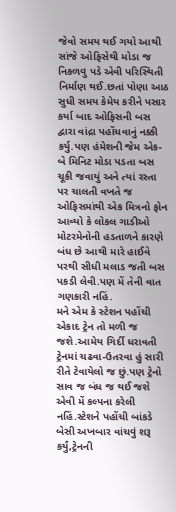જેવો સમય થઈ ગયો આથી સાંજે ઓફિસેથી મોડા જ નિકળવુ પડે એવી પરિસ્થિતી નિર્માણ થઈ.છતાં પોણા આઠ સુધી સમય કેમેય કરીને પસાર કર્યા બાદ ઓફિસની બસ દ્વારા વાંદ્રા પહોંચવાનું નક્કી કર્યુ.પણ હંમેશની જેમ એક-બે મિનિટ મોડા પડતા બસ ચૂકી જવાયું અને ત્યાં રસ્તા પર ચાલતી વખતે જ ઓફિસમાંથી એક મિત્રનો ફોન આવ્યો કે લોકલ ગાડીઓ મોટરમેનોની હડતાળને કારણે બંધ છે આથી મારે હાઈવે પરથી સીધી મલાડ જતી બસ પકડી લેવી.પણ મેં તેની વાત ગણકારી નહિં.
મને એમ કે સ્ટેશન પહોંચી એકાદ ટ્રેન તો મળી જ જશે.આમેય ગિર્દી ધરાવતી ટ્રેનમાં ચઢવા-ઉતરવા હું સારી રીતે ટેવાયેલો જ છું.પણ ટ્રેનો સાવ જ બંધ જ થઈ જશે એવી મેં કલ્પના કરેલી નહિં.સ્ટેશને પહોંચી બાંકડે બેસી અખબાર વાંચવું શરૂ કર્યું,ટ્રેનની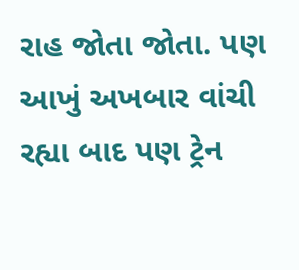રાહ જોતા જોતા. પણ આખું અખબાર વાંચી રહ્યા બાદ પણ ટ્રેન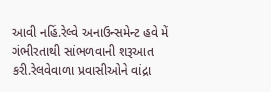આવી નહિં.રેલ્વે અનાઉન્સમેન્ટ હવે મેં ગંભીરતાથી સાંભળવાની શરૂઆત કરી.રેલવેવાળા પ્રવાસીઓને વાંદ્રા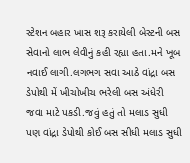સ્ટેશન બહાર ખાસ શરૂ કરાયેલી બેસ્ટની બસ સેવાનો લાભ લેવીનું કહી રહ્યા હતા.મને ખૂબ નવાઈ લાગી.લગભગ સવા આઠે વાંદ્રા બસ ડેપોથી મેં ખીચોખીચ ભરેલી બસ અંધેરી જવા માટે પકડી.જવું હતું તો મલાડ સુધી પણ વાંદ્રા ડેપોથી કોઈ બસ સીધી મલાડ સુધી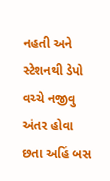નહતી અને સ્ટેશનથી ડેપો વચ્ચે નજીવુ અંતર હોવા છતા અહિં બસ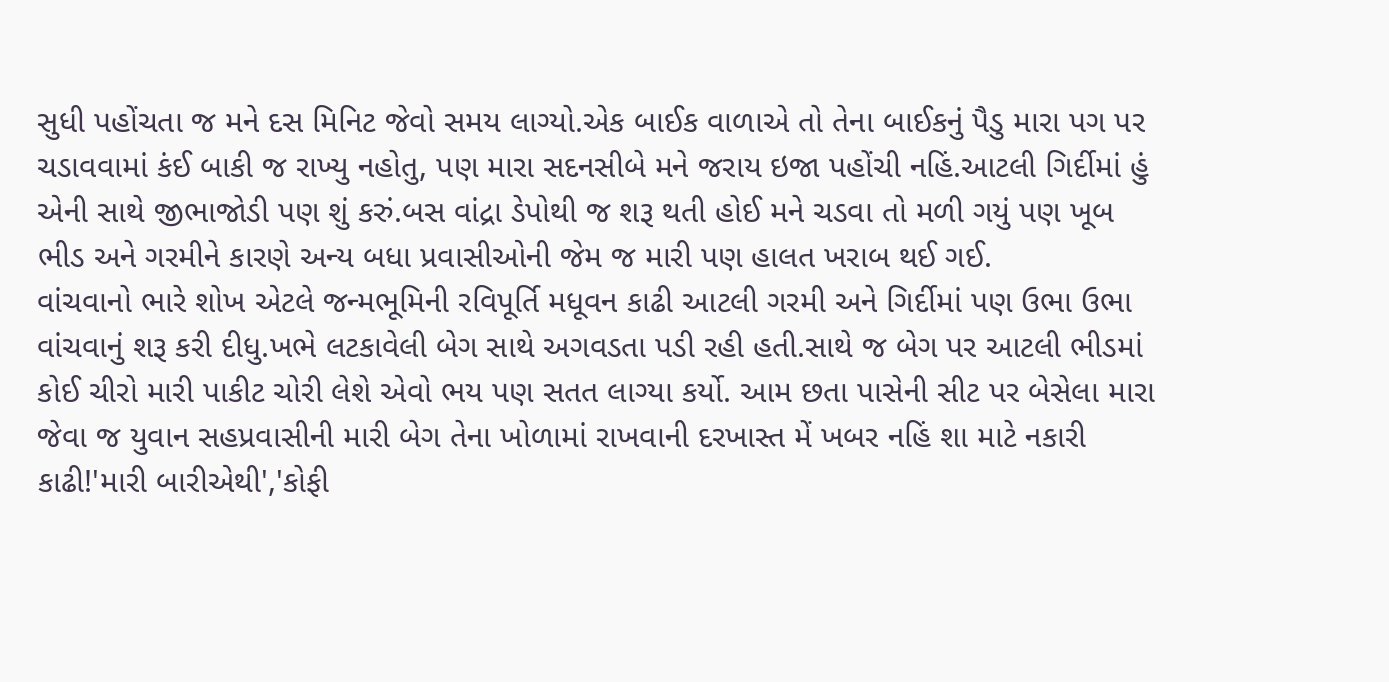સુધી પહોંચતા જ મને દસ મિનિટ જેવો સમય લાગ્યો.એક બાઈક વાળાએ તો તેના બાઈકનું પૈડુ મારા પગ પર ચડાવવામાં કંઈ બાકી જ રાખ્યુ નહોતુ, પણ મારા સદનસીબે મને જરાય ઇજા પહોંચી નહિં.આટલી ગિર્દીમાં હું એની સાથે જીભાજોડી પણ શું કરું.બસ વાંદ્રા ડેપોથી જ શરૂ થતી હોઈ મને ચડવા તો મળી ગયું પણ ખૂબ ભીડ અને ગરમીને કારણે અન્ય બધા પ્રવાસીઓની જેમ જ મારી પણ હાલત ખરાબ થઈ ગઈ.
વાંચવાનો ભારે શોખ એટલે જન્મભૂમિની રવિપૂર્તિ મધૂવન કાઢી આટલી ગરમી અને ગિર્દીમાં પણ ઉભા ઉભા વાંચવાનું શરૂ કરી દીધુ.ખભે લટકાવેલી બેગ સાથે અગવડતા પડી રહી હતી.સાથે જ બેગ પર આટલી ભીડમાં કોઈ ચીરો મારી પાકીટ ચોરી લેશે એવો ભય પણ સતત લાગ્યા કર્યો. આમ છતા પાસેની સીટ પર બેસેલા મારા જેવા જ યુવાન સહપ્રવાસીની મારી બેગ તેના ખોળામાં રાખવાની દરખાસ્ત મેં ખબર નહિં શા માટે નકારી કાઢી!'મારી બારીએથી','કોફી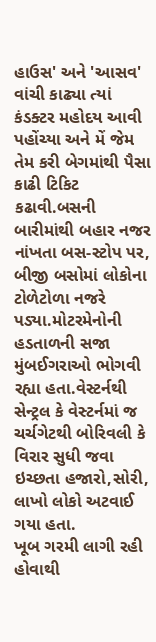હાઉસ' અને 'આસવ' વાંચી કાઢ્યા ત્યાં કંડક્ટર મહોદય આવી પહોંચ્યા અને મેં જેમ તેમ કરી બેગમાંથી પૈસા કાઢી ટિકિટ કઢાવી.બસની બારીમાંથી બહાર નજર નાંખતા બસ-સ્ટોપ પર, બીજી બસોમાં લોકોના ટોળેટોળા નજરે પડ્યા.મોટરમેનોની હડતાળની સજા મુંબઈગરાઓ ભોગવી રહ્યા હતા.વેસ્ટર્નથી સેન્ટ્રલ કે વેસ્ટર્નમાં જ ચર્ચગેટથી બોરિવલી કે વિરાર સુધી જવા ઇચ્છતા હજારો,સોરી, લાખો લોકો અટવાઈ ગયા હતા.
ખૂબ ગરમી લાગી રહી હોવાથી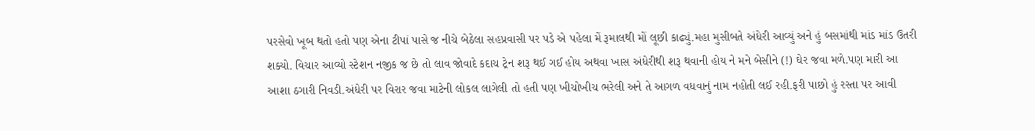પરસેવો ખૂબ થતો હતો પણ એના ટીપાં પાસે જ નીચે બેઠેલા સહપ્રવાસી પર પડે એ પહેલા મેં રૂમાલથી મોં લૂછી કાઢ્યું.મહા મુસીબતે અંધેરી આવ્યું અને હું બસમાંથી માંડ માંડ ઉતરી શક્યો. વિચાર આવ્યો સ્ટેશન નજીક જ છે તો લાવ જોવાદે કદાચ ટ્રેન શરૂ થઈ ગઈ હોય અથવા ખાસ અંધેરીથી શરૂ થવાની હોય ને મને બેસીને (!) ઘેર જવા મળે.પણ મારી આ આશા ઠગારી નિવડી.અંધેરી પર વિરાર જવા માટેની લોકલ લાગેલી તો હતી પણ ખીચોખીચ ભરેલી અને તે આગળ વધવાનું નામ નહોતી લઈ રહી.ફરી પાછો હું રસ્તા પર આવી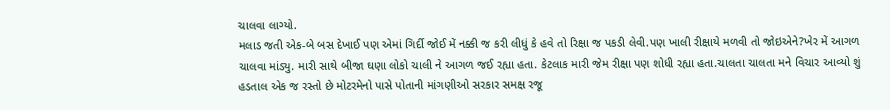ચાલવા લાગ્યો.
મલાડ જતી એક-બે બસ દેખાઈ પણ એમાં ગિર્દી જોઈ મેં નક્કી જ કરી લીધું કે હવે તો રિક્ષા જ પકડી લેવી.પણ ખાલી રીક્ષાયે મળવી તો જોઇએને?ખેર મેં આગળ ચાલવા માંડ્યુ. મારી સાથે બીજા ઘણા લોકો ચાલી ને આગળ જઈ રહ્યા હતા. કેટલાક મારી જેમ રીક્ષા પણ શોધી રહ્યા હતા.ચાલતા ચાલતા મને વિચાર આવ્યો શું હડતાલ એક જ રસ્તો છે મોટરમેનો પાસે પોતાની માંગણીઓ સરકાર સમક્ષ રજૂ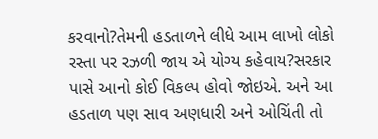કરવાનો?તેમની હડતાળને લીધે આમ લાખો લોકો રસ્તા પર રઝળી જાય એ યોગ્ય કહેવાય?સરકાર પાસે આનો કોઈ વિકલ્પ હોવો જોઇએ. અને આ હડતાળ પણ સાવ અણધારી અને ઓચિંતી તો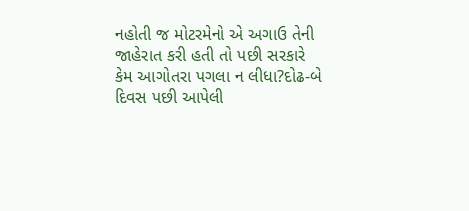નહોતી જ મોટરમેનો એ અગાઉ તેની જાહેરાત કરી હતી તો પછી સરકારે કેમ આગોતરા પગલા ન લીધા?દોઢ-બે દિવસ પછી આપેલી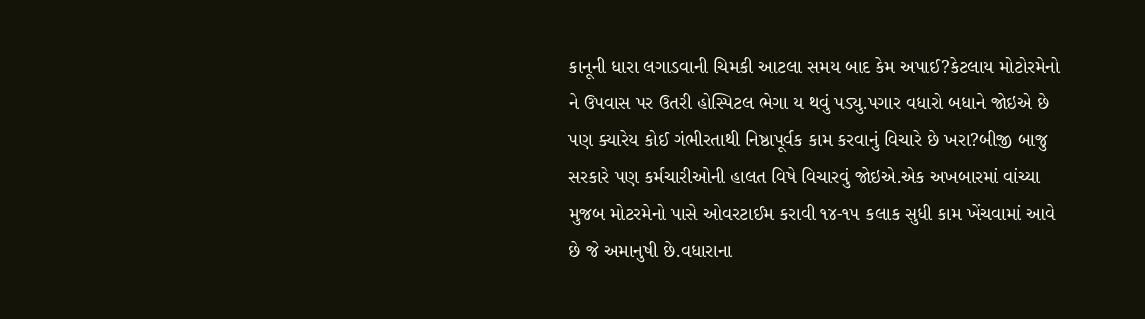કાનૂની ધારા લગાડવાની ચિમકી આટલા સમય બાદ કેમ અપાઈ?કેટલાય મોટોરમેનો ને ઉપવાસ પર ઉતરી હોસ્પિટલ ભેગા ય થવું પડ્યુ.પગાર વધારો બધાને જોઇએ છે પણ ક્યારેય કોઈ ગંભીરતાથી નિષ્ઠાપૂર્વક કામ કરવાનું વિચારે છે ખરા?બીજી બાજુ સરકારે પણ કર્મચારીઓની હાલત વિષે વિચારવું જોઇએ.એક અખબારમાં વાંચ્યા મુજબ મોટરમેનો પાસે ઓવરટાઈમ કરાવી ૧૪-૧૫ કલાક સુધી કામ ખેંચવામાં આવે છે જે અમાનુષી છે.વધારાના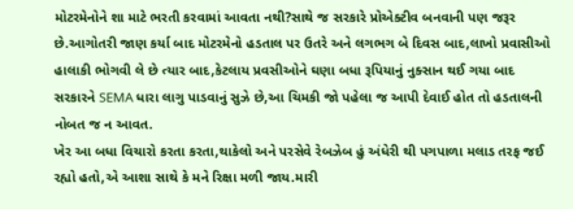મોટરમેનોને શા માટે ભરતી કરવામાં આવતા નથી?સાથે જ સરકારે પ્રોએક્ટીવ બનવાની પણ જરૂર છે.આગોતરી જાણ કર્યા બાદ મોટરમેનો હડતાલ પર ઉતરે અને લગભગ બે દિવસ બાદ,લાખો પ્રવાસીઓ હાલાકી ભોગવી લે છે ત્યાર બાદ,કેટલાય પ્રવસીઓને ઘણા બધા રૂપિયાનું નુક્સાન થઈ ગયા બાદ સરકારને SEMA ધારા લાગુ પાડવાનું સુઝે છે,આ ચિમકી જો પહેલા જ આપી દેવાઈ હોત તો હડતાલની નોબત જ ન આવત.
ખેર આ બધા વિચારો કરતા કરતા,થાકેલો અને પરસેવે રેબઝેબ હું અંધેરી થી પગપાળા મલાડ તરફ જઈ રહ્યો હતો,એ આશા સાથે કે મને રિક્ષા મળી જાય.મારી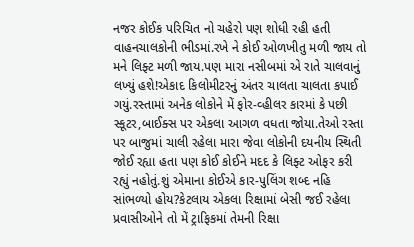નજર કોઈક પરિચિત નો ચહેરો પણ શોધી રહી હતી વાહનચાલકોની ભીડમાં.રખે ને કોઈ ઓળખીતુ મળી જાય તો મને લિફ્ટ મળી જાય.પણ મારા નસીબમાં એ રાતે ચાલવાનું લખ્યું હશે!એકાદ કિલોમીટરનું અંતર ચાલતા ચાલતા કપાઈ ગયું.રસ્તામાં અનેક લોકોને મેં ફોર-વ્હીલર કારમાં કે પછી સ્કૂટર,બાઈક્સ પર એકલા આગળ વધતા જોયા.તેઓ રસ્તા પર બાજુમાં ચાલી રહેલા મારા જેવા લોકોની દયનીય સ્થિતી જોઈ રહ્યા હતા પણ કોઈ કોઈને મદદ કે લિફ્ટ ઓફર કરી રહ્યું નહોતું.શું એમાના કોઈએ કાર-પુલિંગ શબ્દ નહિ સાંભળ્યો હોય?કેટલાય એકલા રિક્ષામાં બેસી જઈ રહેલા પ્રવાસીઓને તો મેં ટ્રાફિકમાં તેમની રિક્ષા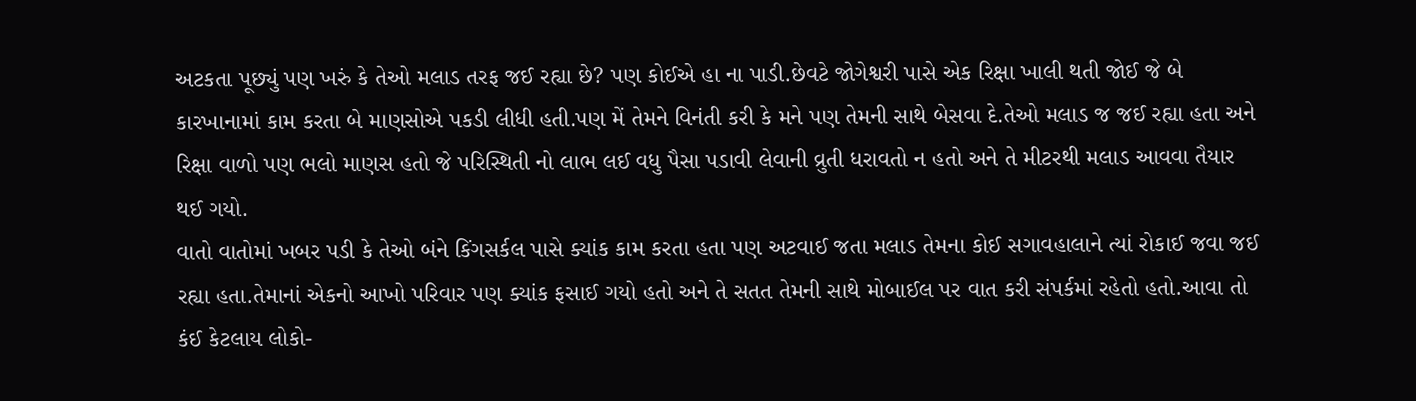અટકતા પૂછ્યું પણ ખરું કે તેઓ મલાડ તરફ જઈ રહ્યા છે? પણ કોઈએ હા ના પાડી.છેવટે જોગેશ્વરી પાસે એક રિક્ષા ખાલી થતી જોઈ જે બે કારખાનામાં કામ કરતા બે માણસોએ પકડી લીધી હતી.પણ મેં તેમને વિનંતી કરી કે મને પણ તેમની સાથે બેસવા દે.તેઓ મલાડ જ જઈ રહ્યા હતા અને રિક્ષા વાળો પણ ભલો માણસ હતો જે પરિસ્થિતી નો લાભ લઈ વધુ પૈસા પડાવી લેવાની વ્રુતી ધરાવતો ન હતો અને તે મીટરથી મલાડ આવવા તૈયાર થઈ ગયો.
વાતો વાતોમાં ખબર પડી કે તેઓ બંને કિંગસર્કલ પાસે ક્યાંક કામ કરતા હતા પણ અટવાઈ જતા મલાડ તેમના કોઈ સગાવહાલાને ત્યાં રોકાઈ જવા જઈ રહ્યા હતા.તેમાનાં એકનો આખો પરિવાર પણ ક્યાંક ફસાઈ ગયો હતો અને તે સતત તેમની સાથે મોબાઈલ પર વાત કરી સંપર્કમાં રહેતો હતો.આવા તો કંઈ કેટલાય લોકો-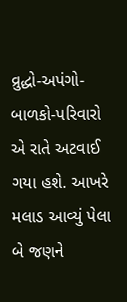વ્રુદ્ધો-અપંગો-બાળકો-પરિવારો એ રાતે અટવાઈ ગયા હશે. આખરે મલાડ આવ્યું પેલા બે જણને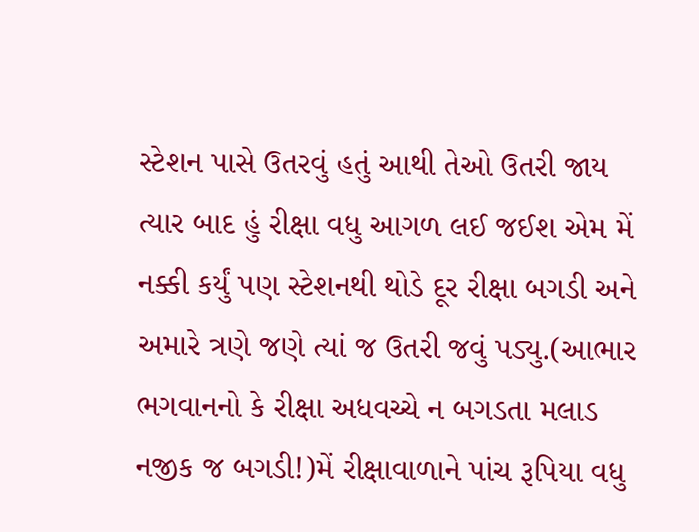સ્ટેશન પાસે ઉતરવું હતું આથી તેઓ ઉતરી જાય ત્યાર બાદ હું રીક્ષા વધુ આગળ લઈ જઈશ એમ મેં નક્કી કર્યું પણ સ્ટેશનથી થોડે દૂર રીક્ષા બગડી અને અમારે ત્રણે જણે ત્યાં જ ઉતરી જવું પડ્યુ.(આભાર ભગવાનનો કે રીક્ષા અધવચ્ચે ન બગડતા મલાડ નજીક જ બગડી!)મેં રીક્ષાવાળાને પાંચ રૂપિયા વધુ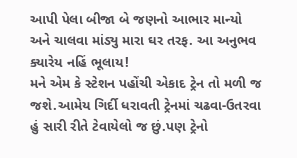આપી પેલા બીજા બે જણનો આભાર માન્યો અને ચાલવા માંડ્યુ મારા ઘર તરફ. આ અનુભવ ક્યારેય નહિં ભૂલાય!
મને એમ કે સ્ટેશન પહોંચી એકાદ ટ્રેન તો મળી જ જશે.આમેય ગિર્દી ધરાવતી ટ્રેનમાં ચઢવા-ઉતરવા હું સારી રીતે ટેવાયેલો જ છું.પણ ટ્રેનો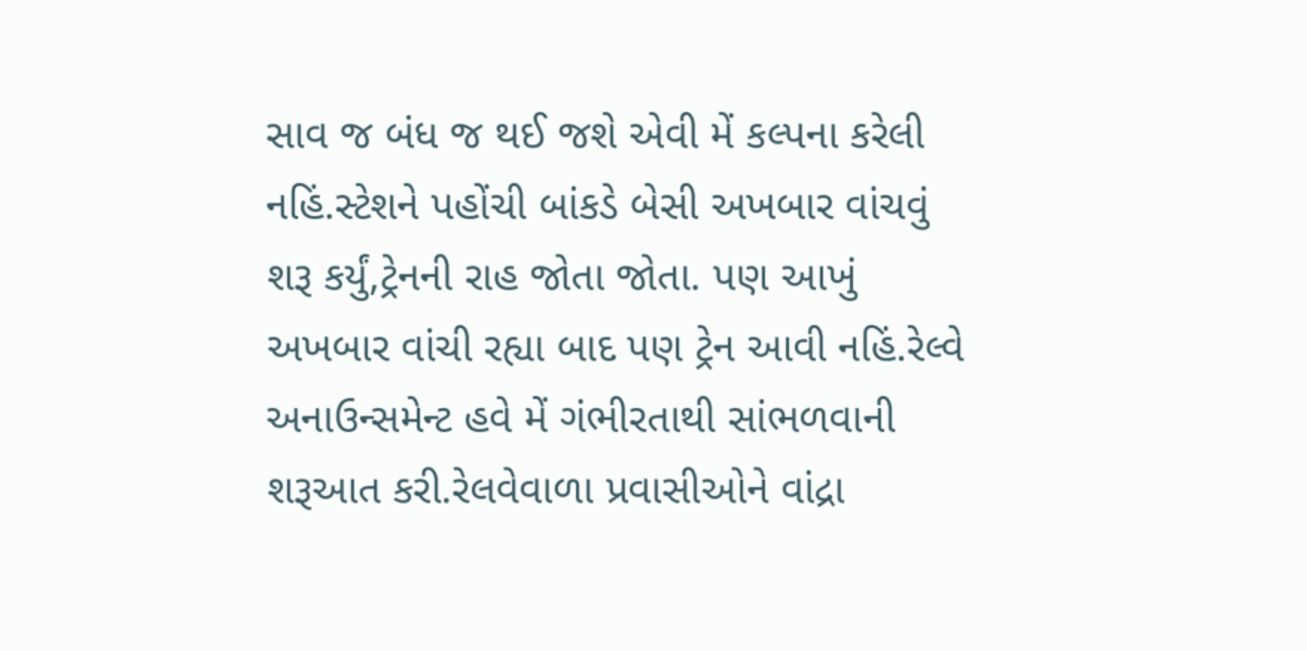સાવ જ બંધ જ થઈ જશે એવી મેં કલ્પના કરેલી નહિં.સ્ટેશને પહોંચી બાંકડે બેસી અખબાર વાંચવું શરૂ કર્યું,ટ્રેનની રાહ જોતા જોતા. પણ આખું અખબાર વાંચી રહ્યા બાદ પણ ટ્રેન આવી નહિં.રેલ્વે અનાઉન્સમેન્ટ હવે મેં ગંભીરતાથી સાંભળવાની શરૂઆત કરી.રેલવેવાળા પ્રવાસીઓને વાંદ્રા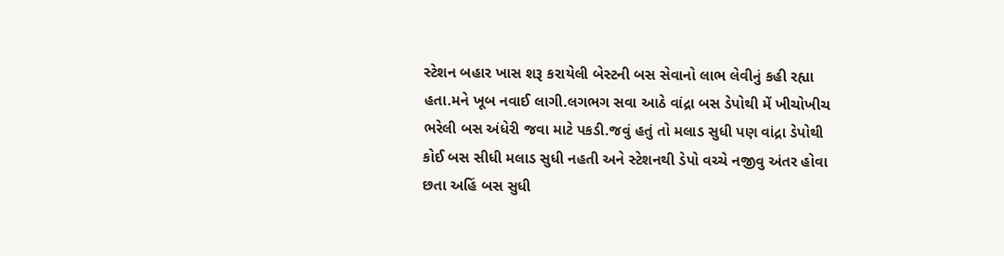સ્ટેશન બહાર ખાસ શરૂ કરાયેલી બેસ્ટની બસ સેવાનો લાભ લેવીનું કહી રહ્યા હતા.મને ખૂબ નવાઈ લાગી.લગભગ સવા આઠે વાંદ્રા બસ ડેપોથી મેં ખીચોખીચ ભરેલી બસ અંધેરી જવા માટે પકડી.જવું હતું તો મલાડ સુધી પણ વાંદ્રા ડેપોથી કોઈ બસ સીધી મલાડ સુધી નહતી અને સ્ટેશનથી ડેપો વચ્ચે નજીવુ અંતર હોવા છતા અહિં બસ સુધી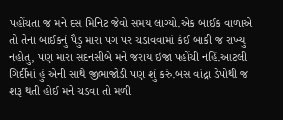પહોંચતા જ મને દસ મિનિટ જેવો સમય લાગ્યો.એક બાઈક વાળાએ તો તેના બાઈકનું પૈડુ મારા પગ પર ચડાવવામાં કંઈ બાકી જ રાખ્યુ નહોતુ, પણ મારા સદનસીબે મને જરાય ઇજા પહોંચી નહિં.આટલી ગિર્દીમાં હું એની સાથે જીભાજોડી પણ શું કરું.બસ વાંદ્રા ડેપોથી જ શરૂ થતી હોઈ મને ચડવા તો મળી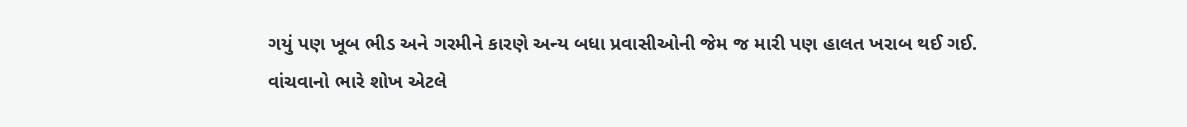ગયું પણ ખૂબ ભીડ અને ગરમીને કારણે અન્ય બધા પ્રવાસીઓની જેમ જ મારી પણ હાલત ખરાબ થઈ ગઈ.
વાંચવાનો ભારે શોખ એટલે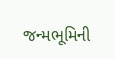જન્મભૂમિની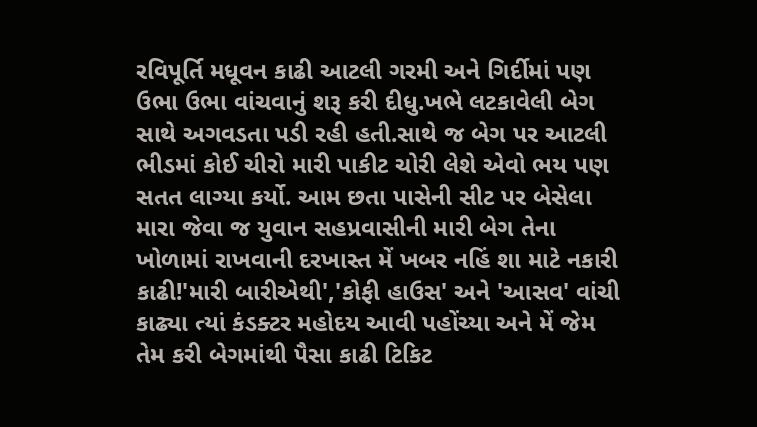રવિપૂર્તિ મધૂવન કાઢી આટલી ગરમી અને ગિર્દીમાં પણ ઉભા ઉભા વાંચવાનું શરૂ કરી દીધુ.ખભે લટકાવેલી બેગ સાથે અગવડતા પડી રહી હતી.સાથે જ બેગ પર આટલી ભીડમાં કોઈ ચીરો મારી પાકીટ ચોરી લેશે એવો ભય પણ સતત લાગ્યા કર્યો. આમ છતા પાસેની સીટ પર બેસેલા મારા જેવા જ યુવાન સહપ્રવાસીની મારી બેગ તેના ખોળામાં રાખવાની દરખાસ્ત મેં ખબર નહિં શા માટે નકારી કાઢી!'મારી બારીએથી','કોફી હાઉસ' અને 'આસવ' વાંચી કાઢ્યા ત્યાં કંડક્ટર મહોદય આવી પહોંચ્યા અને મેં જેમ તેમ કરી બેગમાંથી પૈસા કાઢી ટિકિટ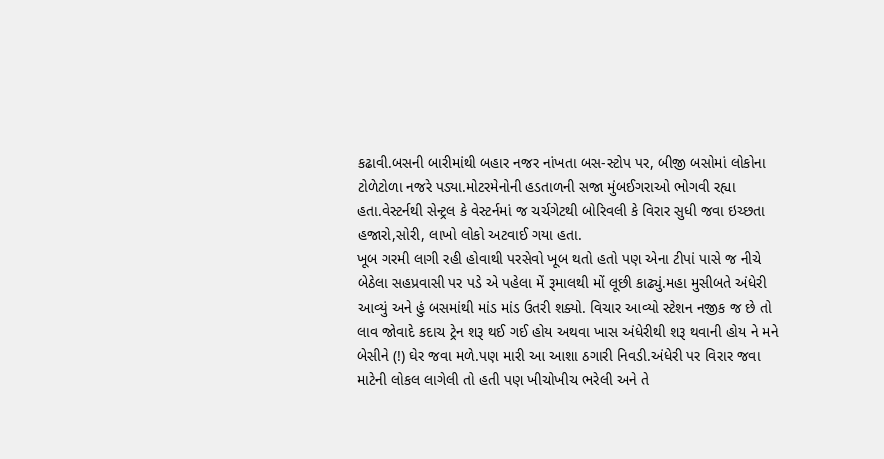કઢાવી.બસની બારીમાંથી બહાર નજર નાંખતા બસ-સ્ટોપ પર, બીજી બસોમાં લોકોના ટોળેટોળા નજરે પડ્યા.મોટરમેનોની હડતાળની સજા મુંબઈગરાઓ ભોગવી રહ્યા હતા.વેસ્ટર્નથી સેન્ટ્રલ કે વેસ્ટર્નમાં જ ચર્ચગેટથી બોરિવલી કે વિરાર સુધી જવા ઇચ્છતા હજારો,સોરી, લાખો લોકો અટવાઈ ગયા હતા.
ખૂબ ગરમી લાગી રહી હોવાથી પરસેવો ખૂબ થતો હતો પણ એના ટીપાં પાસે જ નીચે બેઠેલા સહપ્રવાસી પર પડે એ પહેલા મેં રૂમાલથી મોં લૂછી કાઢ્યું.મહા મુસીબતે અંધેરી આવ્યું અને હું બસમાંથી માંડ માંડ ઉતરી શક્યો. વિચાર આવ્યો સ્ટેશન નજીક જ છે તો લાવ જોવાદે કદાચ ટ્રેન શરૂ થઈ ગઈ હોય અથવા ખાસ અંધેરીથી શરૂ થવાની હોય ને મને બેસીને (!) ઘેર જવા મળે.પણ મારી આ આશા ઠગારી નિવડી.અંધેરી પર વિરાર જવા માટેની લોકલ લાગેલી તો હતી પણ ખીચોખીચ ભરેલી અને તે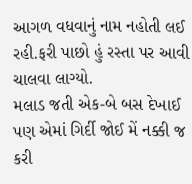આગળ વધવાનું નામ નહોતી લઈ રહી.ફરી પાછો હું રસ્તા પર આવી ચાલવા લાગ્યો.
મલાડ જતી એક-બે બસ દેખાઈ પણ એમાં ગિર્દી જોઈ મેં નક્કી જ કરી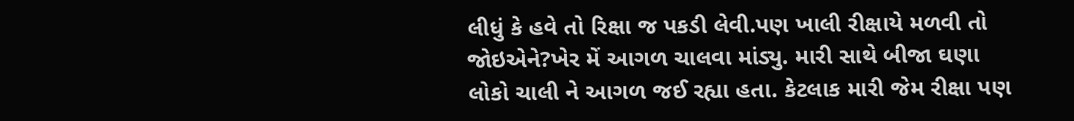લીધું કે હવે તો રિક્ષા જ પકડી લેવી.પણ ખાલી રીક્ષાયે મળવી તો જોઇએને?ખેર મેં આગળ ચાલવા માંડ્યુ. મારી સાથે બીજા ઘણા લોકો ચાલી ને આગળ જઈ રહ્યા હતા. કેટલાક મારી જેમ રીક્ષા પણ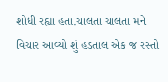શોધી રહ્યા હતા.ચાલતા ચાલતા મને વિચાર આવ્યો શું હડતાલ એક જ રસ્તો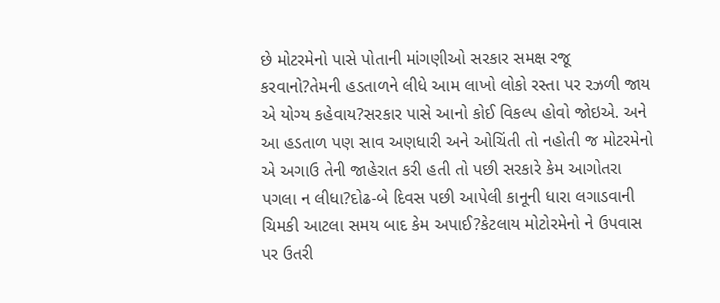છે મોટરમેનો પાસે પોતાની માંગણીઓ સરકાર સમક્ષ રજૂ કરવાનો?તેમની હડતાળને લીધે આમ લાખો લોકો રસ્તા પર રઝળી જાય એ યોગ્ય કહેવાય?સરકાર પાસે આનો કોઈ વિકલ્પ હોવો જોઇએ. અને આ હડતાળ પણ સાવ અણધારી અને ઓચિંતી તો નહોતી જ મોટરમેનો એ અગાઉ તેની જાહેરાત કરી હતી તો પછી સરકારે કેમ આગોતરા પગલા ન લીધા?દોઢ-બે દિવસ પછી આપેલી કાનૂની ધારા લગાડવાની ચિમકી આટલા સમય બાદ કેમ અપાઈ?કેટલાય મોટોરમેનો ને ઉપવાસ પર ઉતરી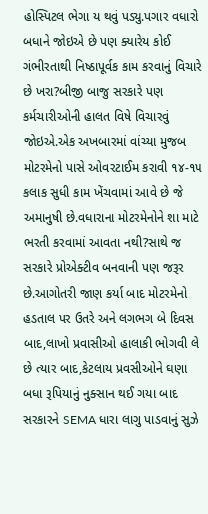હોસ્પિટલ ભેગા ય થવું પડ્યુ.પગાર વધારો બધાને જોઇએ છે પણ ક્યારેય કોઈ ગંભીરતાથી નિષ્ઠાપૂર્વક કામ કરવાનું વિચારે છે ખરા?બીજી બાજુ સરકારે પણ કર્મચારીઓની હાલત વિષે વિચારવું જોઇએ.એક અખબારમાં વાંચ્યા મુજબ મોટરમેનો પાસે ઓવરટાઈમ કરાવી ૧૪-૧૫ કલાક સુધી કામ ખેંચવામાં આવે છે જે અમાનુષી છે.વધારાના મોટરમેનોને શા માટે ભરતી કરવામાં આવતા નથી?સાથે જ સરકારે પ્રોએક્ટીવ બનવાની પણ જરૂર છે.આગોતરી જાણ કર્યા બાદ મોટરમેનો હડતાલ પર ઉતરે અને લગભગ બે દિવસ બાદ,લાખો પ્રવાસીઓ હાલાકી ભોગવી લે છે ત્યાર બાદ,કેટલાય પ્રવસીઓને ઘણા બધા રૂપિયાનું નુક્સાન થઈ ગયા બાદ સરકારને SEMA ધારા લાગુ પાડવાનું સુઝે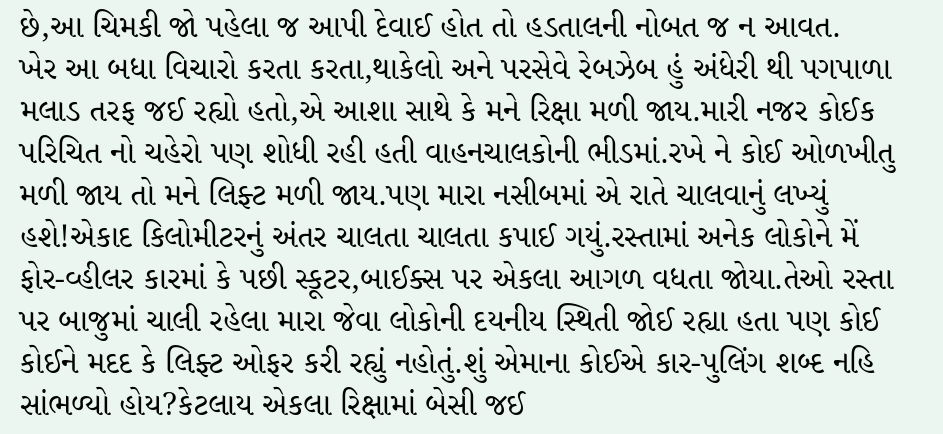છે,આ ચિમકી જો પહેલા જ આપી દેવાઈ હોત તો હડતાલની નોબત જ ન આવત.
ખેર આ બધા વિચારો કરતા કરતા,થાકેલો અને પરસેવે રેબઝેબ હું અંધેરી થી પગપાળા મલાડ તરફ જઈ રહ્યો હતો,એ આશા સાથે કે મને રિક્ષા મળી જાય.મારી નજર કોઈક પરિચિત નો ચહેરો પણ શોધી રહી હતી વાહનચાલકોની ભીડમાં.રખે ને કોઈ ઓળખીતુ મળી જાય તો મને લિફ્ટ મળી જાય.પણ મારા નસીબમાં એ રાતે ચાલવાનું લખ્યું હશે!એકાદ કિલોમીટરનું અંતર ચાલતા ચાલતા કપાઈ ગયું.રસ્તામાં અનેક લોકોને મેં ફોર-વ્હીલર કારમાં કે પછી સ્કૂટર,બાઈક્સ પર એકલા આગળ વધતા જોયા.તેઓ રસ્તા પર બાજુમાં ચાલી રહેલા મારા જેવા લોકોની દયનીય સ્થિતી જોઈ રહ્યા હતા પણ કોઈ કોઈને મદદ કે લિફ્ટ ઓફર કરી રહ્યું નહોતું.શું એમાના કોઈએ કાર-પુલિંગ શબ્દ નહિ સાંભળ્યો હોય?કેટલાય એકલા રિક્ષામાં બેસી જઈ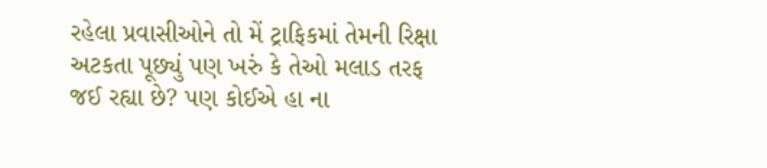રહેલા પ્રવાસીઓને તો મેં ટ્રાફિકમાં તેમની રિક્ષા અટકતા પૂછ્યું પણ ખરું કે તેઓ મલાડ તરફ જઈ રહ્યા છે? પણ કોઈએ હા ના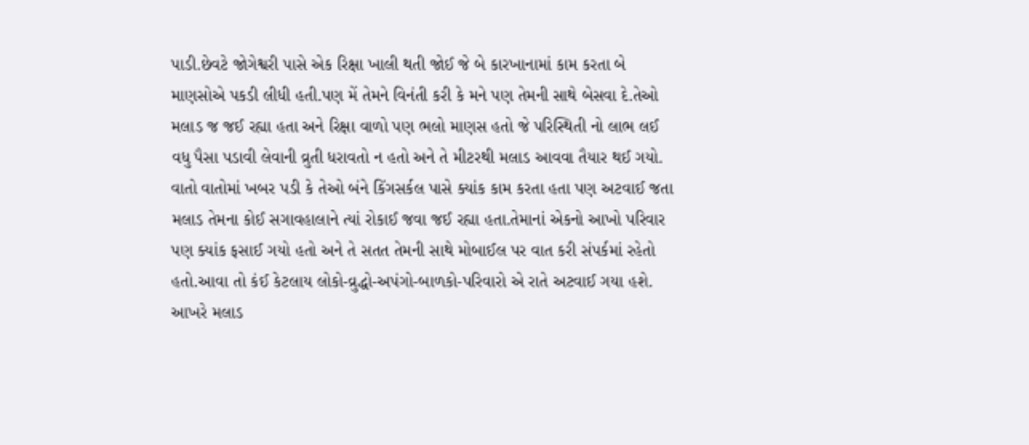પાડી.છેવટે જોગેશ્વરી પાસે એક રિક્ષા ખાલી થતી જોઈ જે બે કારખાનામાં કામ કરતા બે માણસોએ પકડી લીધી હતી.પણ મેં તેમને વિનંતી કરી કે મને પણ તેમની સાથે બેસવા દે.તેઓ મલાડ જ જઈ રહ્યા હતા અને રિક્ષા વાળો પણ ભલો માણસ હતો જે પરિસ્થિતી નો લાભ લઈ વધુ પૈસા પડાવી લેવાની વ્રુતી ધરાવતો ન હતો અને તે મીટરથી મલાડ આવવા તૈયાર થઈ ગયો.
વાતો વાતોમાં ખબર પડી કે તેઓ બંને કિંગસર્કલ પાસે ક્યાંક કામ કરતા હતા પણ અટવાઈ જતા મલાડ તેમના કોઈ સગાવહાલાને ત્યાં રોકાઈ જવા જઈ રહ્યા હતા.તેમાનાં એકનો આખો પરિવાર પણ ક્યાંક ફસાઈ ગયો હતો અને તે સતત તેમની સાથે મોબાઈલ પર વાત કરી સંપર્કમાં રહેતો હતો.આવા તો કંઈ કેટલાય લોકો-વ્રુદ્ધો-અપંગો-બાળકો-પરિવારો એ રાતે અટવાઈ ગયા હશે. આખરે મલાડ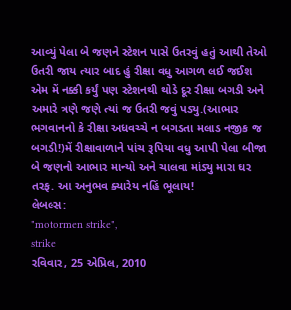આવ્યું પેલા બે જણને સ્ટેશન પાસે ઉતરવું હતું આથી તેઓ ઉતરી જાય ત્યાર બાદ હું રીક્ષા વધુ આગળ લઈ જઈશ એમ મેં નક્કી કર્યું પણ સ્ટેશનથી થોડે દૂર રીક્ષા બગડી અને અમારે ત્રણે જણે ત્યાં જ ઉતરી જવું પડ્યુ.(આભાર ભગવાનનો કે રીક્ષા અધવચ્ચે ન બગડતા મલાડ નજીક જ બગડી!)મેં રીક્ષાવાળાને પાંચ રૂપિયા વધુ આપી પેલા બીજા બે જણનો આભાર માન્યો અને ચાલવા માંડ્યુ મારા ઘર તરફ. આ અનુભવ ક્યારેય નહિં ભૂલાય!
લેબલ્સ:
"motormen strike",
strike
રવિવાર, 25 એપ્રિલ, 2010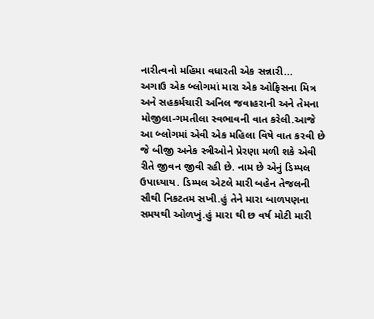નારીત્વનો મહિમા વધારતી એક સન્નારી...
અગાઉ એક બ્લોગમાં મારા એક ઓફિસના મિત્ર અને સહકર્મચારી અનિલ જવાહરાની અને તેમના મોજીલા-ગમતીલા સ્વભાવની વાત કરેલી.આજે આ બ્લોગમાં એવી એક મહિલા વિષે વાત કરવી છે જે બીજી અનેક સ્ત્રીઓને પ્રેરણા મળી શકે એવી રીતે જીવન જીવી રહી છે. નામ છે એનું ડિમ્પલ ઉપાધ્યાય. ડિમ્પલ એટલે મારી બહેન તેજલની સૌથી નિકટતમ સખી.હું તેને મારા બાળપણના સમયથી ઓળખું.હું મારા થી છ વર્ષ મોટી મારી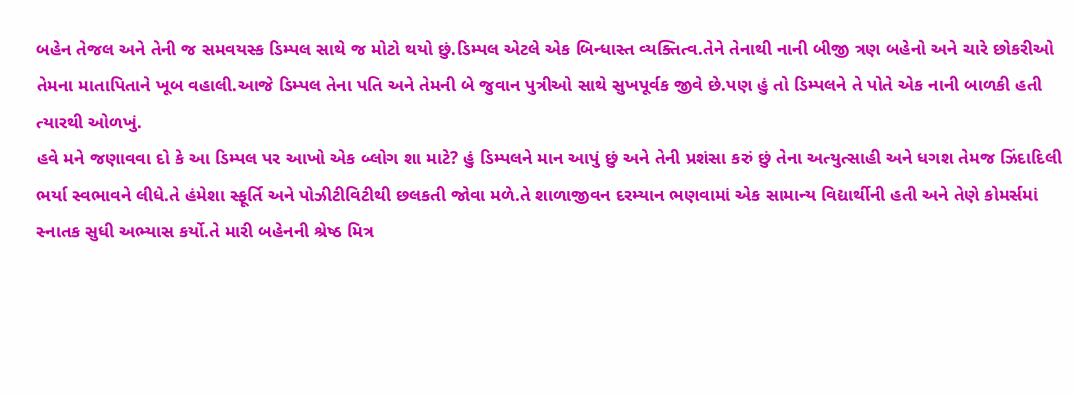બહેન તેજલ અને તેની જ સમવયસ્ક ડિમ્પલ સાથે જ મોટો થયો છું.ડિમ્પલ એટલે એક બિન્ધાસ્ત વ્યક્તિત્વ.તેને તેનાથી નાની બીજી ત્રણ બહેનો અને ચારે છોકરીઓ તેમના માતાપિતાને ખૂબ વહાલી.આજે ડિમ્પલ તેના પતિ અને તેમની બે જુવાન પુત્રીઓ સાથે સુખપૂર્વક જીવે છે.પણ હું તો ડિમ્પલને તે પોતે એક નાની બાળકી હતી ત્યારથી ઓળખું.
હવે મને જણાવવા દો કે આ ડિમ્પલ પર આખો એક બ્લોગ શા માટે? હું ડિમ્પલને માન આપું છું અને તેની પ્રશંસા કરું છું તેના અત્યુત્સાહી અને ધગશ તેમજ ઝિંદાદિલી ભર્યા સ્વભાવને લીધે.તે હંમેશા સ્ફૂર્તિ અને પોઝીટીવિટીથી છલકતી જોવા મળે.તે શાળાજીવન દરમ્યાન ભણવામાં એક સામાન્ય વિદ્યાર્થીની હતી અને તેણે કોમર્સમાં સ્નાતક સુધી અભ્યાસ કર્યો.તે મારી બહેનની શ્રેષ્ઠ મિત્ર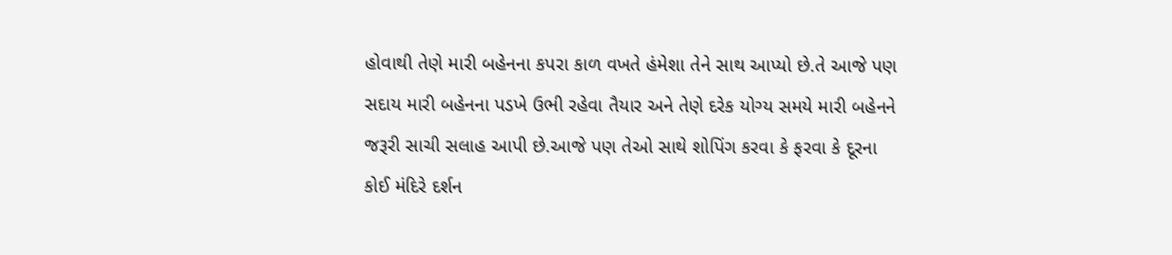હોવાથી તેણે મારી બહેનના કપરા કાળ વખતે હંમેશા તેને સાથ આપ્યો છે.તે આજે પણ સદાય મારી બહેનના પડખે ઉભી રહેવા તૈયાર અને તેણે દરેક યોગ્ય સમયે મારી બહેનને જરૂરી સાચી સલાહ આપી છે.આજે પણ તેઓ સાથે શોપિંગ કરવા કે ફરવા કે દૂરના કોઈ મંદિરે દર્શન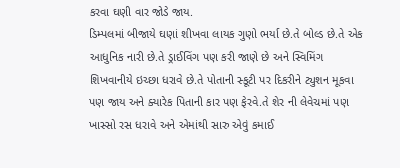કરવા ઘણી વાર જોડે જાય.
ડિમ્પલમાં બીજાયે ઘણાં શીખવા લાયક ગુણો ભર્યા છે.તે બોલ્ડ છે.તે એક આધુનિક નારી છે.તે ડ્રાઈવિંગ પણ કરી જાણે છે અને સ્વિમિંગ શિખવાનીયે ઇચ્છા ધરાવે છે.તે પોતાની સ્કૂટી પર દિકરીને ટ્યુશન મૂકવા પણ જાય અને ક્યારેક પિતાની કાર પણ ફેરવે.તે શેર ની લેવેચમાં પણ ખાસ્સો રસ ધરાવે અને એમાંથી સારુ એવું કમાઈ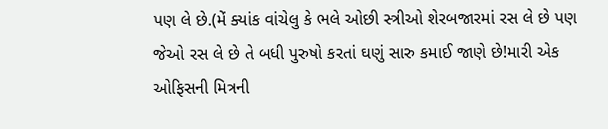પણ લે છે.(મેં ક્યાંક વાંચેલુ કે ભલે ઓછી સ્ત્રીઓ શેરબજારમાં રસ લે છે પણ જેઓ રસ લે છે તે બધી પુરુષો કરતાં ઘણું સારુ કમાઈ જાણે છે!મારી એક ઓફિસની મિત્રની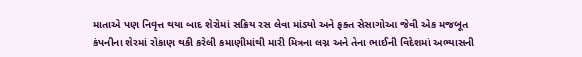માતાએ પણ નિવૃત્ત થયા બાદ શેરોમાં સક્રિય રસ લેવા માંડ્યો અને ફક્ત સેસાગોઆ જેવી એક મજબૂત કંપનીના શેરમાં રોકાણ થકી કરેલી કમાણીમાંથી મારી મિત્રના લગ્ન અને તેના ભાઈની વિદેશમાં અભ્યાસની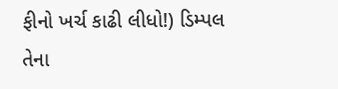ફીનો ખર્ચ કાઢી લીધો!) ડિમ્પલ તેના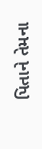પિતાને તેમના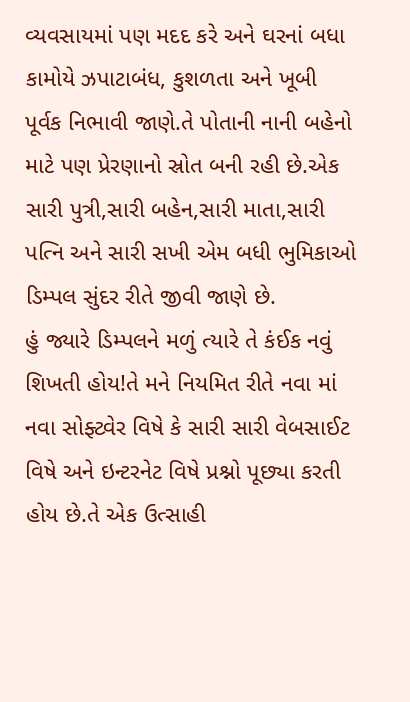વ્યવસાયમાં પણ મદદ કરે અને ઘરનાં બધા કામોયે ઝપાટાબંધ, કુશળતા અને ખૂબી પૂર્વક નિભાવી જાણે.તે પોતાની નાની બહેનો માટે પણ પ્રેરણાનો સ્રોત બની રહી છે.એક સારી પુત્રી,સારી બહેન,સારી માતા,સારી પત્નિ અને સારી સખી એમ બધી ભુમિકાઓ ડિમ્પલ સુંદર રીતે જીવી જાણે છે.
હું જ્યારે ડિમ્પલને મળું ત્યારે તે કંઈક નવું શિખતી હોય!તે મને નિયમિત રીતે નવા માં નવા સોફ્ટ્વેર વિષે કે સારી સારી વેબસાઈટ વિષે અને ઇન્ટરનેટ વિષે પ્રશ્નો પૂછ્યા કરતી હોય છે.તે એક ઉત્સાહી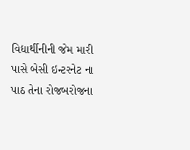વિદ્યાર્થીનીની જેમ મારી પાસે બેસી ઇન્ટરનેટ ના પાઠ તેના રોજબરોજના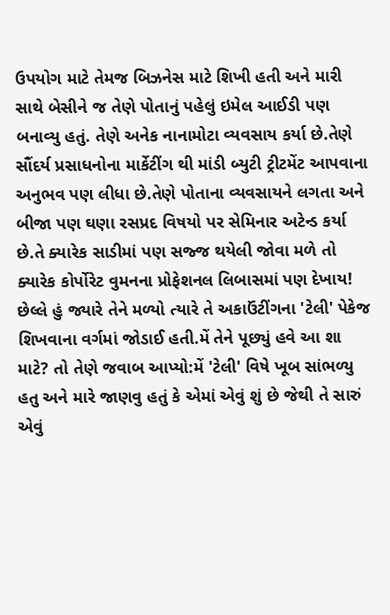ઉપયોગ માટે તેમજ બિઝનેસ માટે શિખી હતી અને મારી સાથે બેસીને જ તેણે પોતાનું પહેલું ઇમેલ આઈડી પણ બનાવ્યુ હતું. તેણે અનેક નાનામોટા વ્યવસાય કર્યા છે.તેણે સૌંદર્ય પ્રસાધનોના માર્કેટીંગ થી માંડી બ્યુટી ટ્રીટમેંટ આપવાના અનુભવ પણ લીધા છે.તેણે પોતાના વ્યવસાયને લગતા અને બીજા પણ ઘણા રસપ્રદ વિષયો પર સેમિનાર અટેન્ડ કર્યા છે.તે ક્યારેક સાડીમાં પણ સજ્જ થયેલી જોવા મળે તો ક્યારેક કોર્પોરેટ વુમનના પ્રોફેશનલ લિબાસમાં પણ દેખાય!
છેલ્લે હું જ્યારે તેને મળ્યો ત્યારે તે અકાઉંટીંગના 'ટેલી' પેકેજ શિખવાના વર્ગમાં જોડાઈ હતી.મેં તેને પૂછ્યું હવે આ શા માટે? તો તેણે જવાબ આપ્યો:મેં 'ટેલી' વિષે ખૂબ સાંભળ્યુ હતુ અને મારે જાણવુ હતું કે એમાં એવું શું છે જેથી તે સારું એવું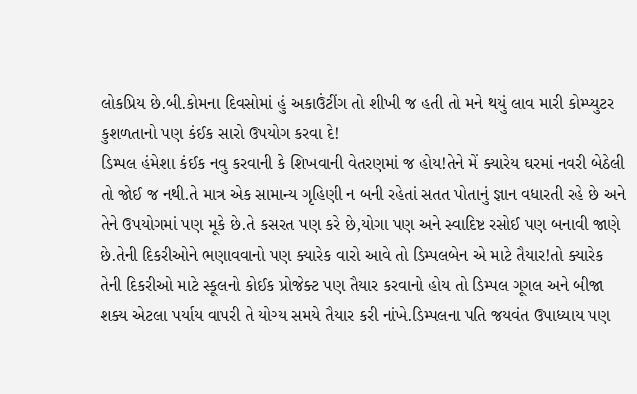લોકપ્રિય છે.બી.કોમના દિવસોમાં હું અકાઉંટીંગ તો શીખી જ હતી તો મને થયું લાવ મારી કોમ્પ્યુટર કુશળતાનો પણ કંઈક સારો ઉપયોગ કરવા દે!
ડિમ્પલ હંમેશા કંઈક નવુ કરવાની કે શિખવાની વેતરણમાં જ હોય!તેને મેં ક્યારેય ઘરમાં નવરી બેઠેલી તો જોઈ જ નથી.તે માત્ર એક સામાન્ય ગૃહિણી ન બની રહેતાં સતત પોતાનું જ્ઞાન વધારતી રહે છે અને તેને ઉપયોગમાં પણ મૂકે છે.તે કસરત પણ કરે છે,યોગા પણ અને સ્વાદિષ્ટ રસોઈ પણ બનાવી જાણે છે.તેની દિકરીઓને ભણાવવાનો પણ ક્યારેક વારો આવે તો ડિમ્પલબેન એ માટે તૈયાર!તો ક્યારેક તેની દિકરીઓ માટે સ્કૂલનો કોઈક પ્રોજેક્ટ પણ તૈયાર કરવાનો હોય તો ડિમ્પલ ગૂગલ અને બીજા શક્ય એટલા પર્યાય વાપરી તે યોગ્ય સમયે તૈયાર કરી નાંખે.ડિમ્પલના પતિ જયવંત ઉપાધ્યાય પણ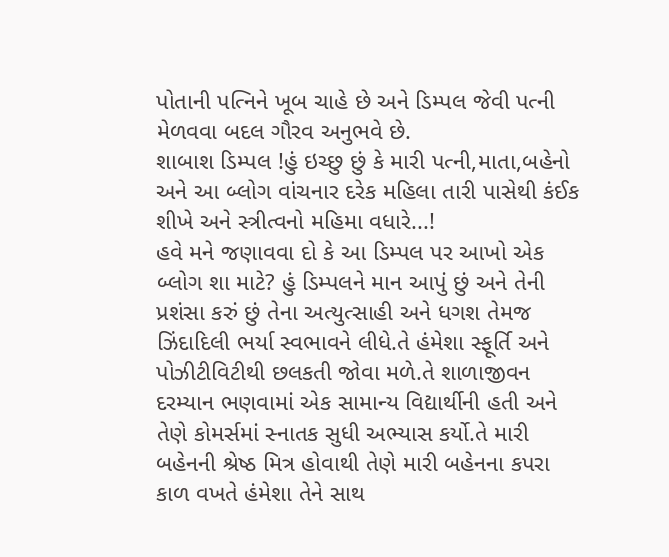પોતાની પત્નિને ખૂબ ચાહે છે અને ડિમ્પલ જેવી પત્ની મેળવવા બદલ ગૌરવ અનુભવે છે.
શાબાશ ડિમ્પલ !હું ઇચ્છુ છું કે મારી પત્ની,માતા,બહેનો અને આ બ્લોગ વાંચનાર દરેક મહિલા તારી પાસેથી કંઈક શીખે અને સ્ત્રીત્વનો મહિમા વધારે...!
હવે મને જણાવવા દો કે આ ડિમ્પલ પર આખો એક બ્લોગ શા માટે? હું ડિમ્પલને માન આપું છું અને તેની પ્રશંસા કરું છું તેના અત્યુત્સાહી અને ધગશ તેમજ ઝિંદાદિલી ભર્યા સ્વભાવને લીધે.તે હંમેશા સ્ફૂર્તિ અને પોઝીટીવિટીથી છલકતી જોવા મળે.તે શાળાજીવન દરમ્યાન ભણવામાં એક સામાન્ય વિદ્યાર્થીની હતી અને તેણે કોમર્સમાં સ્નાતક સુધી અભ્યાસ કર્યો.તે મારી બહેનની શ્રેષ્ઠ મિત્ર હોવાથી તેણે મારી બહેનના કપરા કાળ વખતે હંમેશા તેને સાથ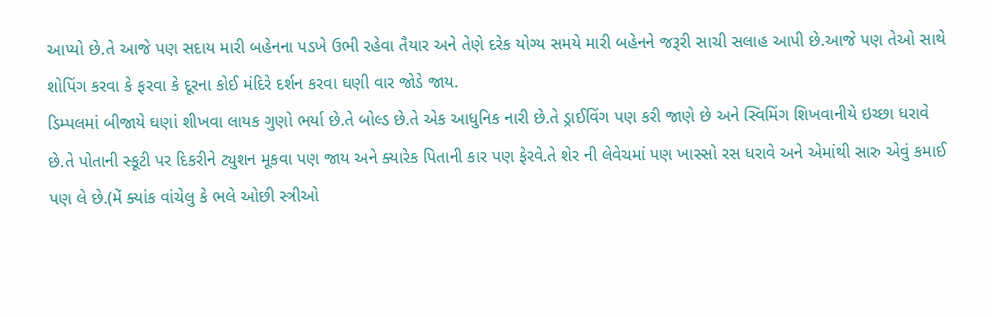આપ્યો છે.તે આજે પણ સદાય મારી બહેનના પડખે ઉભી રહેવા તૈયાર અને તેણે દરેક યોગ્ય સમયે મારી બહેનને જરૂરી સાચી સલાહ આપી છે.આજે પણ તેઓ સાથે શોપિંગ કરવા કે ફરવા કે દૂરના કોઈ મંદિરે દર્શન કરવા ઘણી વાર જોડે જાય.
ડિમ્પલમાં બીજાયે ઘણાં શીખવા લાયક ગુણો ભર્યા છે.તે બોલ્ડ છે.તે એક આધુનિક નારી છે.તે ડ્રાઈવિંગ પણ કરી જાણે છે અને સ્વિમિંગ શિખવાનીયે ઇચ્છા ધરાવે છે.તે પોતાની સ્કૂટી પર દિકરીને ટ્યુશન મૂકવા પણ જાય અને ક્યારેક પિતાની કાર પણ ફેરવે.તે શેર ની લેવેચમાં પણ ખાસ્સો રસ ધરાવે અને એમાંથી સારુ એવું કમાઈ પણ લે છે.(મેં ક્યાંક વાંચેલુ કે ભલે ઓછી સ્ત્રીઓ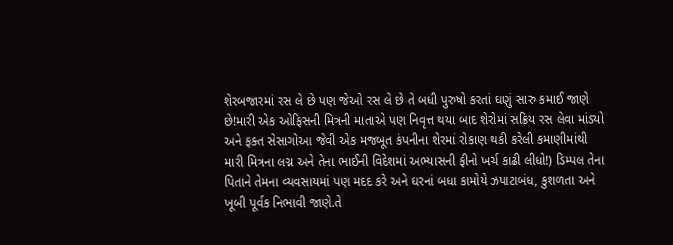શેરબજારમાં રસ લે છે પણ જેઓ રસ લે છે તે બધી પુરુષો કરતાં ઘણું સારુ કમાઈ જાણે છે!મારી એક ઓફિસની મિત્રની માતાએ પણ નિવૃત્ત થયા બાદ શેરોમાં સક્રિય રસ લેવા માંડ્યો અને ફક્ત સેસાગોઆ જેવી એક મજબૂત કંપનીના શેરમાં રોકાણ થકી કરેલી કમાણીમાંથી મારી મિત્રના લગ્ન અને તેના ભાઈની વિદેશમાં અભ્યાસની ફીનો ખર્ચ કાઢી લીધો!) ડિમ્પલ તેના પિતાને તેમના વ્યવસાયમાં પણ મદદ કરે અને ઘરનાં બધા કામોયે ઝપાટાબંધ, કુશળતા અને ખૂબી પૂર્વક નિભાવી જાણે.તે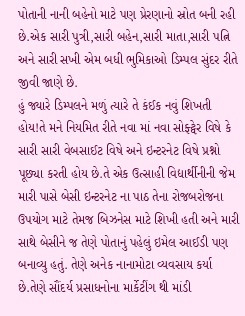પોતાની નાની બહેનો માટે પણ પ્રેરણાનો સ્રોત બની રહી છે.એક સારી પુત્રી,સારી બહેન,સારી માતા,સારી પત્નિ અને સારી સખી એમ બધી ભુમિકાઓ ડિમ્પલ સુંદર રીતે જીવી જાણે છે.
હું જ્યારે ડિમ્પલને મળું ત્યારે તે કંઈક નવું શિખતી હોય!તે મને નિયમિત રીતે નવા માં નવા સોફ્ટ્વેર વિષે કે સારી સારી વેબસાઈટ વિષે અને ઇન્ટરનેટ વિષે પ્રશ્નો પૂછ્યા કરતી હોય છે.તે એક ઉત્સાહી વિદ્યાર્થીનીની જેમ મારી પાસે બેસી ઇન્ટરનેટ ના પાઠ તેના રોજબરોજના ઉપયોગ માટે તેમજ બિઝનેસ માટે શિખી હતી અને મારી સાથે બેસીને જ તેણે પોતાનું પહેલું ઇમેલ આઈડી પણ બનાવ્યુ હતું. તેણે અનેક નાનામોટા વ્યવસાય કર્યા છે.તેણે સૌંદર્ય પ્રસાધનોના માર્કેટીંગ થી માંડી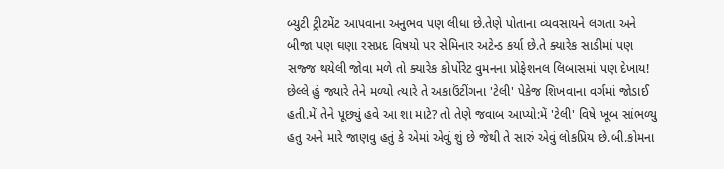બ્યુટી ટ્રીટમેંટ આપવાના અનુભવ પણ લીધા છે.તેણે પોતાના વ્યવસાયને લગતા અને બીજા પણ ઘણા રસપ્રદ વિષયો પર સેમિનાર અટેન્ડ કર્યા છે.તે ક્યારેક સાડીમાં પણ સજ્જ થયેલી જોવા મળે તો ક્યારેક કોર્પોરેટ વુમનના પ્રોફેશનલ લિબાસમાં પણ દેખાય!
છેલ્લે હું જ્યારે તેને મળ્યો ત્યારે તે અકાઉંટીંગના 'ટેલી' પેકેજ શિખવાના વર્ગમાં જોડાઈ હતી.મેં તેને પૂછ્યું હવે આ શા માટે? તો તેણે જવાબ આપ્યો:મેં 'ટેલી' વિષે ખૂબ સાંભળ્યુ હતુ અને મારે જાણવુ હતું કે એમાં એવું શું છે જેથી તે સારું એવું લોકપ્રિય છે.બી.કોમના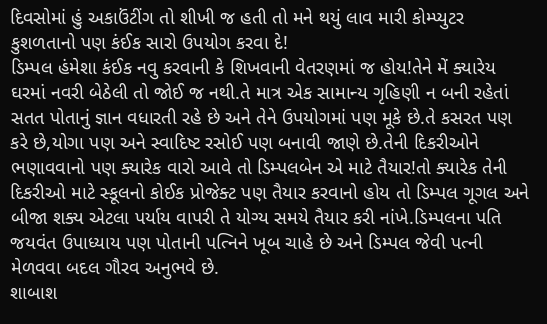દિવસોમાં હું અકાઉંટીંગ તો શીખી જ હતી તો મને થયું લાવ મારી કોમ્પ્યુટર કુશળતાનો પણ કંઈક સારો ઉપયોગ કરવા દે!
ડિમ્પલ હંમેશા કંઈક નવુ કરવાની કે શિખવાની વેતરણમાં જ હોય!તેને મેં ક્યારેય ઘરમાં નવરી બેઠેલી તો જોઈ જ નથી.તે માત્ર એક સામાન્ય ગૃહિણી ન બની રહેતાં સતત પોતાનું જ્ઞાન વધારતી રહે છે અને તેને ઉપયોગમાં પણ મૂકે છે.તે કસરત પણ કરે છે,યોગા પણ અને સ્વાદિષ્ટ રસોઈ પણ બનાવી જાણે છે.તેની દિકરીઓને ભણાવવાનો પણ ક્યારેક વારો આવે તો ડિમ્પલબેન એ માટે તૈયાર!તો ક્યારેક તેની દિકરીઓ માટે સ્કૂલનો કોઈક પ્રોજેક્ટ પણ તૈયાર કરવાનો હોય તો ડિમ્પલ ગૂગલ અને બીજા શક્ય એટલા પર્યાય વાપરી તે યોગ્ય સમયે તૈયાર કરી નાંખે.ડિમ્પલના પતિ જયવંત ઉપાધ્યાય પણ પોતાની પત્નિને ખૂબ ચાહે છે અને ડિમ્પલ જેવી પત્ની મેળવવા બદલ ગૌરવ અનુભવે છે.
શાબાશ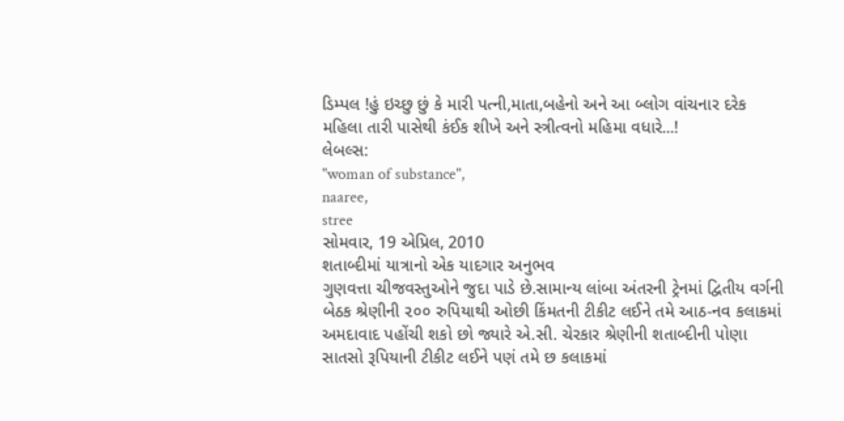ડિમ્પલ !હું ઇચ્છુ છું કે મારી પત્ની,માતા,બહેનો અને આ બ્લોગ વાંચનાર દરેક મહિલા તારી પાસેથી કંઈક શીખે અને સ્ત્રીત્વનો મહિમા વધારે...!
લેબલ્સ:
"woman of substance",
naaree,
stree
સોમવાર, 19 એપ્રિલ, 2010
શતાબ્દીમાં યાત્રાનો એક યાદગાર અનુભવ
ગુણવત્તા ચીજવસ્તુઓને જુદા પાડે છે.સામાન્ય લાંબા અંતરની ટ્રેનમાં દ્વિતીય વર્ગની બેઠક શ્રેણીની ૨૦૦ રુપિયાથી ઓછી કિંમતની ટીકીટ લઈને તમે આઠ-નવ કલાકમાં અમદાવાદ પહોંચી શકો છો જ્યારે એ.સી. ચેરકાર શ્રેણીની શતાબ્દીની પોણા સાતસો રૂપિયાની ટીકીટ લઈને પણં તમે છ કલાકમાં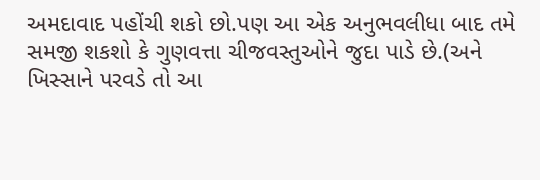અમદાવાદ પહોંચી શકો છો.પણ આ એક અનુભવલીધા બાદ તમે સમજી શકશો કે ગુણવત્તા ચીજવસ્તુઓને જુદા પાડે છે.(અને ખિસ્સાને પરવડે તો આ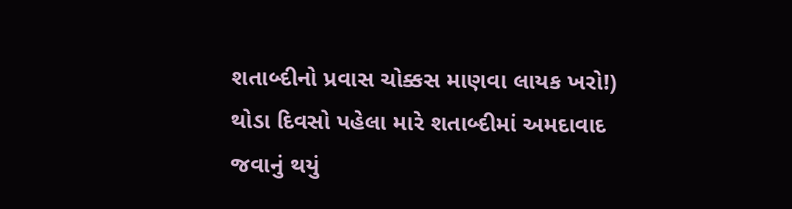શતાબ્દીનો પ્રવાસ ચોક્કસ માણવા લાયક ખરો!)
થોડા દિવસો પહેલા મારે શતાબ્દીમાં અમદાવાદ જવાનું થયું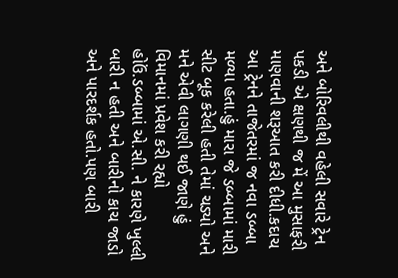અને બોરિવલીથી વહેલી સવારે ટ્રેન પકડી એ ક્ષણથી જ મેં આ મુસાફરી માણવાની શરૂઆત કરી દીધી.કદાચ આ ટ્રેનને તાજેતરમાં જ નવા ડબ્બા મળ્યા હતા.હું મારા જે ડબ્બામાં મારી સીટ બૂક કરેલી હતી તેમાં ચડ્યો અને મને એવી લાગણી થઈ જાણે હું વિમાનમાં પ્રવેશ કરી રહ્યો હોઉં.ડબ્બામાં એ.સી. ને કારણે ખુલ્લી બારી ન હતી અને બારીનો કાચ જાડો અને પારદર્શક હતો.પણ બારી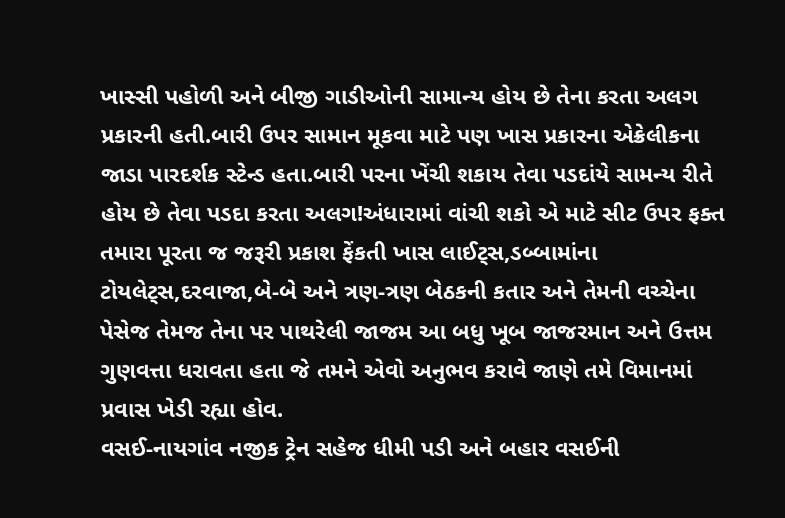ખાસ્સી પહોળી અને બીજી ગાડીઓની સામાન્ય હોય છે તેના કરતા અલગ પ્રકારની હતી.બારી ઉપર સામાન મૂકવા માટે પણ ખાસ પ્રકારના એક્રેલીકના જાડા પારદર્શક સ્ટેન્ડ હતા.બારી પરના ખેંચી શકાય તેવા પડદાંયે સામન્ય રીતે હોય છે તેવા પડદા કરતા અલગ!અંધારામાં વાંચી શકો એ માટે સીટ ઉપર ફક્ત તમારા પૂરતા જ જરૂરી પ્રકાશ ફેંકતી ખાસ લાઈટ્સ,ડબ્બામાંના ટોયલેટ્સ,દરવાજા,બે-બે અને ત્રણ-ત્રણ બેઠકની કતાર અને તેમની વચ્ચેના પેસેજ તેમજ તેના પર પાથરેલી જાજમ આ બધુ ખૂબ જાજરમાન અને ઉત્તમ ગુણવત્તા ધરાવતા હતા જે તમને એવો અનુભવ કરાવે જાણે તમે વિમાનમાં પ્રવાસ ખેડી રહ્યા હોવ.
વસઈ-નાયગાંવ નજીક ટ્રેન સહેજ ધીમી પડી અને બહાર વસઈની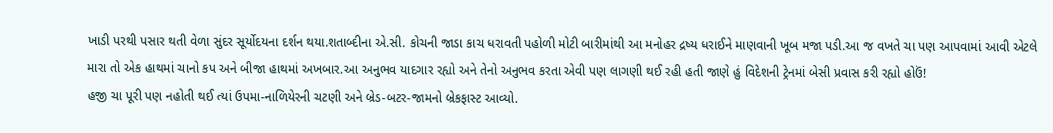ખાડી પરથી પસાર થતી વેળા સુંદર સૂર્યોદયના દર્શન થયા.શતાબ્દીના એ.સી. કોચની જાડા કાચ ધરાવતી પહોળી મોટી બારીમાંથી આ મનોહર દ્રષ્ય ધરાઈને માણવાની ખૂબ મજા પડી.આ જ વખતે ચા પણ આપવામાં આવી એટલે મારા તો એક હાથમાં ચાનો કપ અને બીજા હાથમાં અખબાર.આ અનુભવ યાદગાર રહ્યો અને તેનો અનુભવ કરતા એવી પણ લાગણી થઈ રહી હતી જાણે હું વિદેશની ટ્રેનમાં બેસી પ્રવાસ કરી રહ્યો હોઉં!
હજી ચા પૂરી પણ નહોતી થઈ ત્યાં ઉપમા-નાળિયેરની ચટણી અને બ્રેડ-બટર-જામનો બ્રેકફાસ્ટ આવ્યો.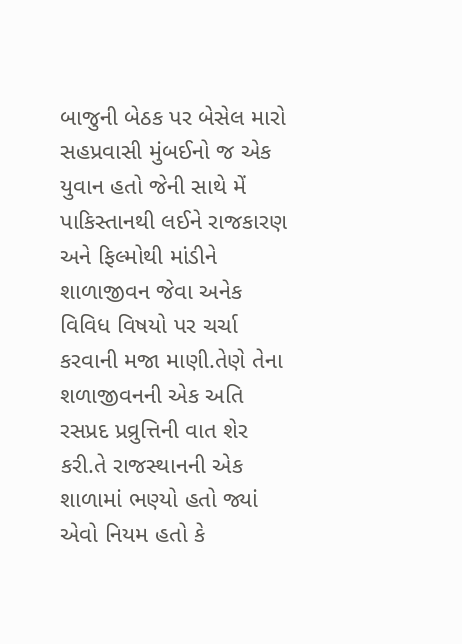બાજુની બેઠક પર બેસેલ મારો સહપ્રવાસી મુંબઈનો જ એક યુવાન હતો જેની સાથે મેં પાકિસ્તાનથી લઈને રાજકારણ અને ફિલ્મોથી માંડીને શાળાજીવન જેવા અનેક વિવિધ વિષયો પર ચર્ચા કરવાની મજા માણી.તેણે તેના શળાજીવનની એક અતિ રસપ્રદ પ્રવ્રુત્તિની વાત શેર કરી.તે રાજસ્થાનની એક શાળામાં ભણ્યો હતો જ્યાં એવો નિયમ હતો કે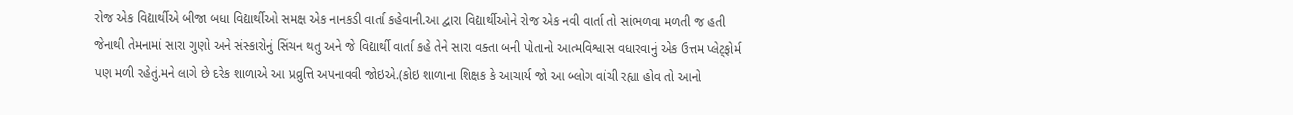રોજ એક વિદ્યાર્થીએ બીજા બધા વિદ્યાર્થીઓ સમક્ષ એક નાનકડી વાર્તા કહેવાની.આ દ્વારા વિદ્યાર્થીઓને રોજ એક નવી વાર્તા તો સાંભળવા મળતી જ હતી જેનાથી તેમનામાં સારા ગુણો અને સંસ્કારોનું સિંચન થતુ અને જે વિદ્યાર્થી વાર્તા કહે તેને સારા વક્તા બની પોતાનો આત્મવિશ્વાસ વધારવાનું એક ઉત્તમ પ્લેટ્ફોર્મ પણ મળી રહેતું.મને લાગે છે દરેક શાળાએ આ પ્રવ્રુત્તિ અપનાવવી જોઇએ.(કોઇ શાળાના શિક્ષક કે આચાર્ય જો આ બ્લોગ વાંચી રહ્યા હોવ તો આનો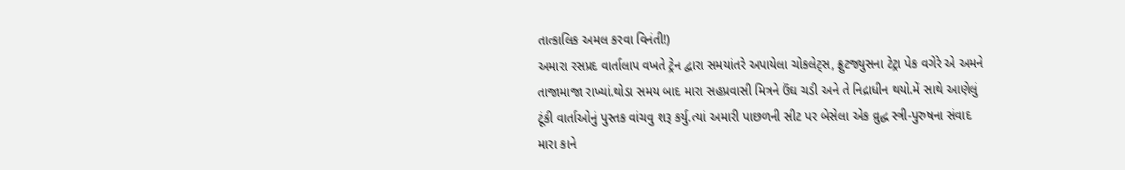તાત્કાલિક અમલ કરવા વિનંતી!)
અમારા રસપ્રદ વાર્તાલાપ વખતે ટ્રેન દ્વારા સમયાંતરે અપાયેલા ચોકલેટ્સ, ફ્રુટજ્યુસના ટેટ્રા પેક વગેરે એ અમને તાજામાજા રાખ્યાં.થોડા સમય બાદ મારા સહપ્રવાસી મિત્રને ઉંઘ ચડી અને તે નિદ્રાધીન થયો.મેં સાથે આણેલું ટૂંકી વાર્તાઓનું પુસ્તક વાંચવુ શરૂ કર્યુ.ત્યાં અમારી પાછળની સીટ પર બેસેલા એક વ્રુદ્ધ સ્ત્રી-પુરુષના સંવાદ મારા કાને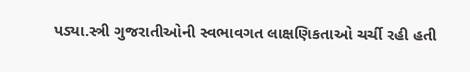પડ્યા.સ્ત્રી ગુજરાતીઓની સ્વભાવગત લાક્ષણિકતાઓ ચર્ચી રહી હતી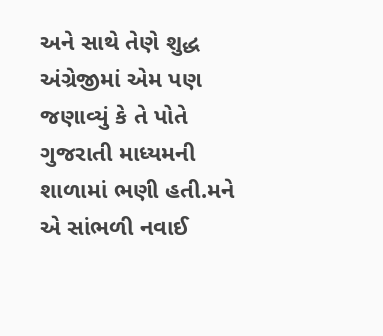અને સાથે તેણે શુદ્ધ અંગ્રેજીમાં એમ પણ જણાવ્યું કે તે પોતે ગુજરાતી માધ્યમની શાળામાં ભણી હતી.મને એ સાંભળી નવાઈ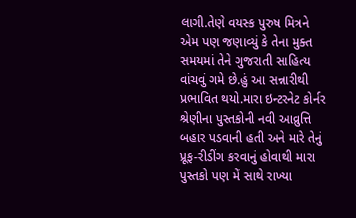લાગી.તેણે વયસ્ક પુરુષ મિત્રને એમ પણ જણાવ્યું કે તેના મુક્ત સમયમાં તેને ગુજરાતી સાહિત્ય વાંચવું ગમે છે.હું આ સન્નારીથી પ્રભાવિત થયો.મારા ઇન્ટરનેટ કોર્નર શ્રેણીના પુસ્તકોની નવી આવ્રુત્તિ બહાર પડવાની હતી અને મારે તેનું પ્રૂફ-રીડીંગ કરવાનું હોવાથી મારા પુસ્તકો પણ મેં સાથે રાખ્યા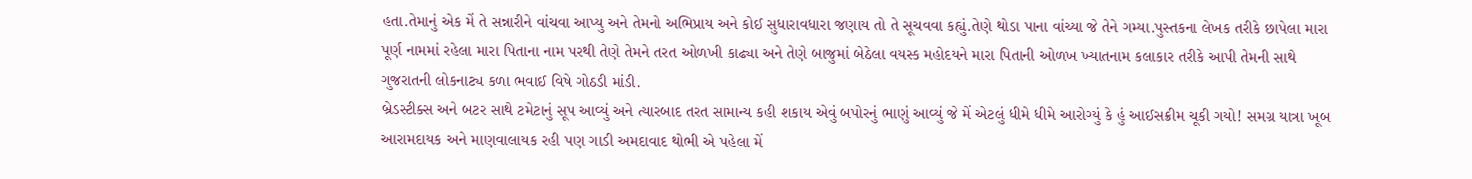હતા.તેમાનું એક મેં તે સન્નારીને વાંચવા આપ્યુ અને તેમનો અભિપ્રાય અને કોઈ સુધારાવધારા જણાય તો તે સૂચવવા કહ્યું.તેણે થોડા પાના વાંચ્યા જે તેને ગમ્યા.પુસ્તકના લેખક તરીકે છાપેલા મારા પૂર્ણ નામમાં રહેલા મારા પિતાના નામ પરથી તેણે તેમને તરત ઓળખી કાઢ્યા અને તેણે બાજુમાં બેઠેલા વયસ્ક મહોદયને મારા પિતાની ઓળખ ખ્યાતનામ કલાકાર તરીકે આપી તેમની સાથે ગુજરાતની લોકનાટ્ય કળા ભવાઈ વિષે ગોઠડી માંડી.
બ્રેડસ્ટીક્સ અને બટર સાથે ટમેટાનું સૂપ આવ્યું અને ત્યારબાદ તરત સામાન્ય કહી શકાય એવું બપોરનું ભાણું આવ્યું જે મેં એટલું ધીમે ધીમે આરોગ્યું કે હું આઈસક્રીમ ચૂકી ગયો! સમગ્ર યાત્રા ખૂબ આરામદાયક અને માણવાલાયક રહી પણ ગાડી અમદાવાદ થોભી એ પહેલા મેં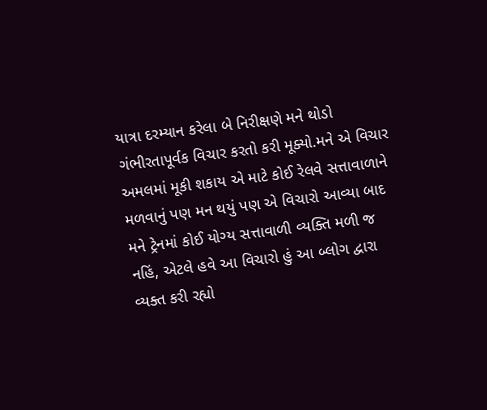યાત્રા દરમ્યાન કરેલા બે નિરીક્ષણે મને થોડો ગંભીરતાપૂર્વક વિચાર કરતો કરી મૂક્યો.મને એ વિચાર અમલમાં મૂકી શકાય એ માટે કોઈ રેલવે સત્તાવાળાને મળવાનું પણ મન થયું પણ એ વિચારો આવ્યા બાદ મને ટ્રેનમાં કોઈ યોગ્ય સત્તાવાળી વ્યક્તિ મળી જ નહિં, એટલે હવે આ વિચારો હું આ બ્લોગ દ્વારા વ્યક્ત કરી રહ્યો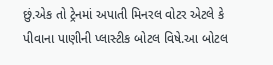છું.એક તો ટ્રેનમાં અપાતી મિનરલ વોટર એટલે કે પીવાના પાણીની પ્લાસ્ટીક બોટલ વિષે.આ બોટલ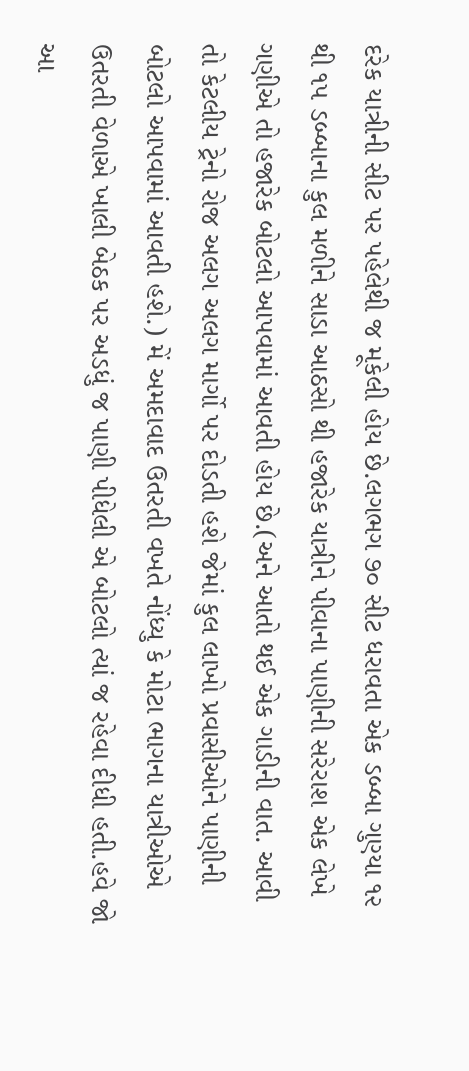દરેક યાત્રીની સીટ પર પહેલેથી જ મૂકેલી હોય છે.લગભગ ૭૦ સીટ ધરાવતા એક ડબ્બા ગુણ્યા ૧૨ થી ૧૫ ડબ્બાના કુલ મળીને સાડા આઠસો થી હજારેક યાત્રીને પીવાના પાણીની સરેરાશ એક લેખે ગણીએ તો હજારેક બોટલો આપવામાં આવતી હોય છે.(અને આતો થઈ એક ગાડીની વાત. આવી તો કેટલીય ટ્રેનો રોજ અલગ અલગ માર્ગો પર દોડતી હશે જેમાં કુલ લાખો પ્રવાસીઓને પાણીની બોટલો આપવામાં આવતી હશે.) મેં અમદાવાદ ઉતરતી વખતે નોંધ્યુ કે મોટા ભાગના યાત્રીઓએ ઉતરતી વેળાએ ખાલી બેઠક પર અડધું જ પાણી પીધેલી એ બોટલો ત્યાં જ રહેવા દીધી હતી.હવે જો આ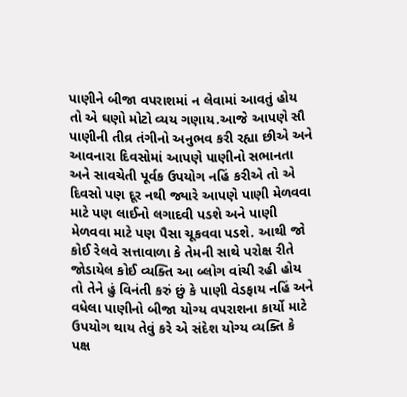પાણીને બીજા વપરાશમાં ન લેવામાં આવતું હોય તો એ ઘણો મોટો વ્યય ગણાય.આજે આપણે સૌ પાણીની તીવ્ર તંગીનો અનુભવ કરી રહ્યા છીએ અને આવનારા દિવસોમાં આપણે પાણીનો સભાનતા અને સાવચેતી પૂર્વક ઉપયોગ નહિં કરીએ તો એ દિવસો પણ દૂર નથી જ્યારે આપણે પાણી મેળવવા માટે પણ લાઈનો લગાદવી પડશે અને પાણી મેળવવા માટે પણ પૈસા ચૂકવવા પડશે. આથી જો કોઈ રેલવે સત્તાવાળા કે તેમની સાથે પરોક્ષ રીતે જોડાયેલ કોઈ વ્યક્તિ આ બ્લોગ વાંચી રહી હોય તો તેને હું વિનંતી કરું છું કે પાણી વેડફાય નહિં અને વધેલા પાણીનો બીજા યોગ્ય વપરાશના કાર્યો માટે ઉપયોગ થાય તેવું કરે એ સંદેશ યોગ્ય વ્યક્તિ કે પક્ષ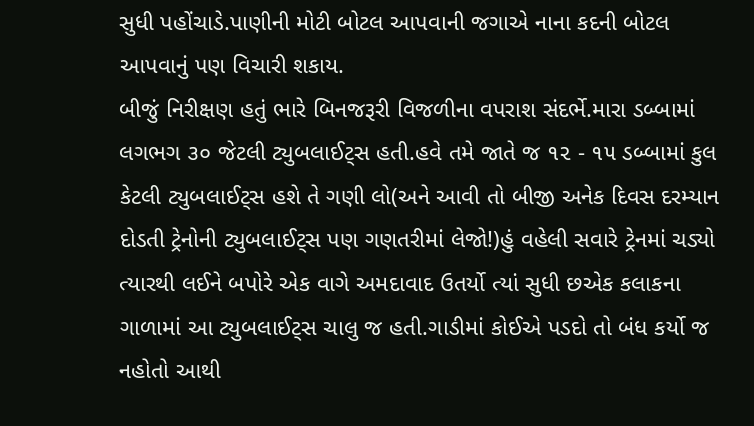સુધી પહોંચાડે.પાણીની મોટી બોટલ આપવાની જગાએ નાના કદની બોટલ આપવાનું પણ વિચારી શકાય.
બીજું નિરીક્ષણ હતું ભારે બિનજરૂરી વિજળીના વપરાશ સંદર્ભે.મારા ડબ્બામાં લગભગ ૩૦ જેટલી ટ્યુબલાઈટ્સ હતી.હવે તમે જાતે જ ૧૨ - ૧૫ ડબ્બામાં કુલ કેટલી ટ્યુબલાઈટ્સ હશે તે ગણી લો(અને આવી તો બીજી અનેક દિવસ દરમ્યાન દોડતી ટ્રેનોની ટ્યુબલાઈટ્સ પણ ગણતરીમાં લેજો!)હું વહેલી સવારે ટ્રેનમાં ચડ્યો ત્યારથી લઈને બપોરે એક વાગે અમદાવાદ ઉતર્યો ત્યાં સુધી છએક કલાકના ગાળામાં આ ટ્યુબલાઈટ્સ ચાલુ જ હતી.ગાડીમાં કોઈએ પડદો તો બંધ કર્યો જ નહોતો આથી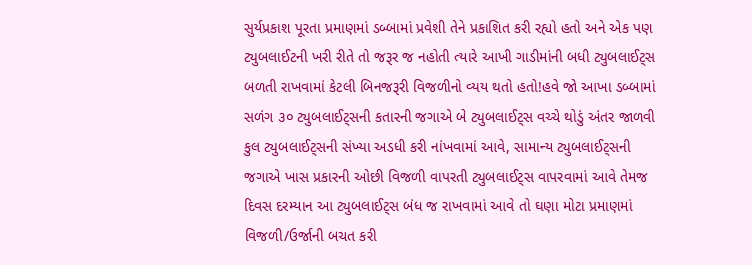સુર્યપ્રકાશ પૂરતા પ્રમાણમાં ડબ્બામાં પ્રવેશી તેને પ્રકાશિત કરી રહ્યો હતો અને એક પણ ટ્યુબલાઈટની ખરી રીતે તો જરૂર જ નહોતી ત્યારે આખી ગાડીમાંની બધી ટ્યુબલાઈટ્સ બળતી રાખવામાં કેટલી બિનજરૂરી વિજળીનો વ્યય થતો હતો!હવે જો આખા ડબ્બામાં સળંગ ૩૦ ટ્યુબલાઈટ્સની કતારની જગાએ બે ટ્યુબલાઈટ્સ વચ્ચે થોડું અંતર જાળવી કુલ ટ્યુબલાઈટ્સની સંખ્યા અડધી કરી નાંખવામાં આવે, સામાન્ય ટ્યુબલાઈટ્સની જગાએ ખાસ પ્રકારની ઓછી વિજળી વાપરતી ટ્યુબલાઈટ્સ વાપરવામાં આવે તેમજ દિવસ દરમ્યાન આ ટ્યુબલાઈટ્સ બંધ જ રાખવામાં આવે તો ઘણા મોટા પ્રમાણમાં વિજળી/ઉર્જાની બચત કરી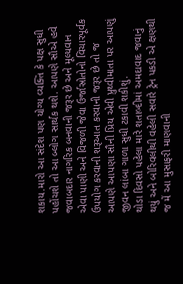શકાય.મારો આ સંદેશ પણ યોગ્ય વ્યક્તિ કે પક્ષ સુધી પહોંચશે તો આ બ્લોગ સાર્થક થશે. આપણે સૌએ હવે જવાબદાર નાગરિક બનવાની જરૂર છે અને મૂલ્યવાન એવા પાણી અને વિજળી જેવા ઉર્જાસ્રોતોનો વિચારપૂર્વક ઉપયોગ કરવાની શરૂઆત કરવાની જરૂર છે તો જ આપણે આપણા સૌની પ્રિય એવી પ્રુથ્વીમાતા પર આપણું જીવન લાંબા ગાળા સુધી ટકાવી શકીશું.
થોડા દિવસો પહેલા મારે શતાબ્દીમાં અમદાવાદ જવાનું થયું અને બોરિવલીથી વહેલી સવારે ટ્રેન પકડી એ ક્ષણથી જ મેં આ મુસાફરી માણવાની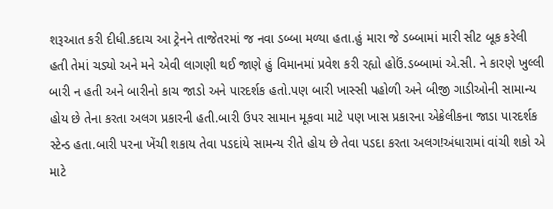શરૂઆત કરી દીધી.કદાચ આ ટ્રેનને તાજેતરમાં જ નવા ડબ્બા મળ્યા હતા.હું મારા જે ડબ્બામાં મારી સીટ બૂક કરેલી હતી તેમાં ચડ્યો અને મને એવી લાગણી થઈ જાણે હું વિમાનમાં પ્રવેશ કરી રહ્યો હોઉં.ડબ્બામાં એ.સી. ને કારણે ખુલ્લી બારી ન હતી અને બારીનો કાચ જાડો અને પારદર્શક હતો.પણ બારી ખાસ્સી પહોળી અને બીજી ગાડીઓની સામાન્ય હોય છે તેના કરતા અલગ પ્રકારની હતી.બારી ઉપર સામાન મૂકવા માટે પણ ખાસ પ્રકારના એક્રેલીકના જાડા પારદર્શક સ્ટેન્ડ હતા.બારી પરના ખેંચી શકાય તેવા પડદાંયે સામન્ય રીતે હોય છે તેવા પડદા કરતા અલગ!અંધારામાં વાંચી શકો એ માટે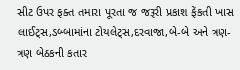સીટ ઉપર ફક્ત તમારા પૂરતા જ જરૂરી પ્રકાશ ફેંકતી ખાસ લાઈટ્સ,ડબ્બામાંના ટોયલેટ્સ,દરવાજા,બે-બે અને ત્રણ-ત્રણ બેઠકની કતાર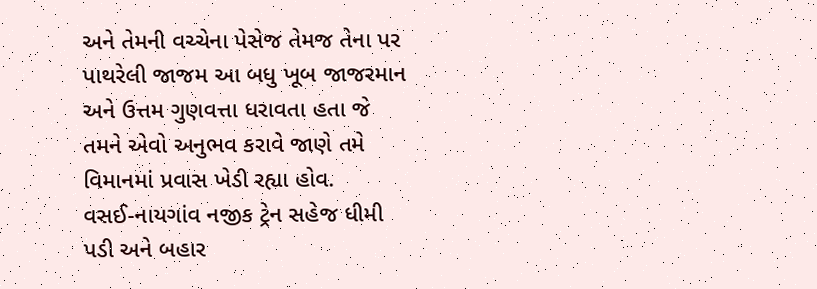અને તેમની વચ્ચેના પેસેજ તેમજ તેના પર પાથરેલી જાજમ આ બધુ ખૂબ જાજરમાન અને ઉત્તમ ગુણવત્તા ધરાવતા હતા જે તમને એવો અનુભવ કરાવે જાણે તમે વિમાનમાં પ્રવાસ ખેડી રહ્યા હોવ.
વસઈ-નાયગાંવ નજીક ટ્રેન સહેજ ધીમી પડી અને બહાર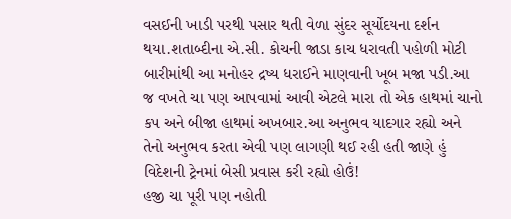વસઈની ખાડી પરથી પસાર થતી વેળા સુંદર સૂર્યોદયના દર્શન થયા.શતાબ્દીના એ.સી. કોચની જાડા કાચ ધરાવતી પહોળી મોટી બારીમાંથી આ મનોહર દ્રષ્ય ધરાઈને માણવાની ખૂબ મજા પડી.આ જ વખતે ચા પણ આપવામાં આવી એટલે મારા તો એક હાથમાં ચાનો કપ અને બીજા હાથમાં અખબાર.આ અનુભવ યાદગાર રહ્યો અને તેનો અનુભવ કરતા એવી પણ લાગણી થઈ રહી હતી જાણે હું વિદેશની ટ્રેનમાં બેસી પ્રવાસ કરી રહ્યો હોઉં!
હજી ચા પૂરી પણ નહોતી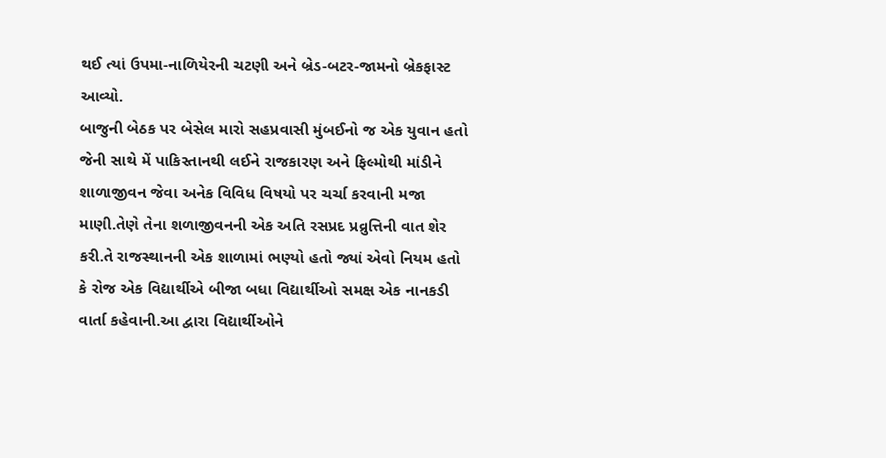થઈ ત્યાં ઉપમા-નાળિયેરની ચટણી અને બ્રેડ-બટર-જામનો બ્રેકફાસ્ટ આવ્યો.
બાજુની બેઠક પર બેસેલ મારો સહપ્રવાસી મુંબઈનો જ એક યુવાન હતો જેની સાથે મેં પાકિસ્તાનથી લઈને રાજકારણ અને ફિલ્મોથી માંડીને શાળાજીવન જેવા અનેક વિવિધ વિષયો પર ચર્ચા કરવાની મજા માણી.તેણે તેના શળાજીવનની એક અતિ રસપ્રદ પ્રવ્રુત્તિની વાત શેર કરી.તે રાજસ્થાનની એક શાળામાં ભણ્યો હતો જ્યાં એવો નિયમ હતો કે રોજ એક વિદ્યાર્થીએ બીજા બધા વિદ્યાર્થીઓ સમક્ષ એક નાનકડી વાર્તા કહેવાની.આ દ્વારા વિદ્યાર્થીઓને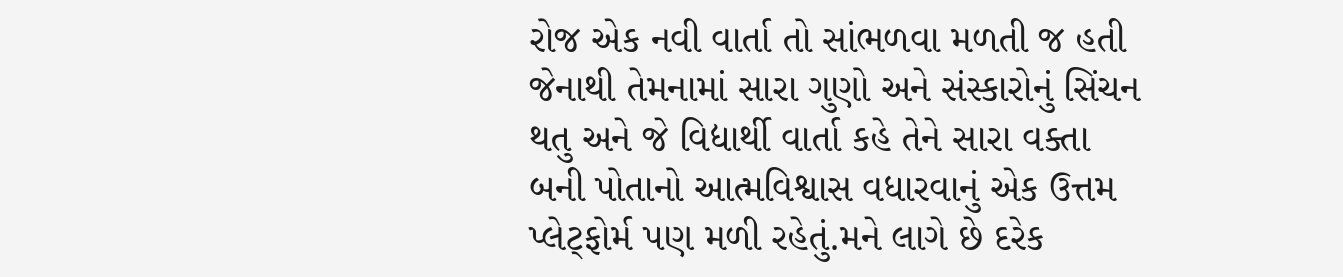રોજ એક નવી વાર્તા તો સાંભળવા મળતી જ હતી જેનાથી તેમનામાં સારા ગુણો અને સંસ્કારોનું સિંચન થતુ અને જે વિદ્યાર્થી વાર્તા કહે તેને સારા વક્તા બની પોતાનો આત્મવિશ્વાસ વધારવાનું એક ઉત્તમ પ્લેટ્ફોર્મ પણ મળી રહેતું.મને લાગે છે દરેક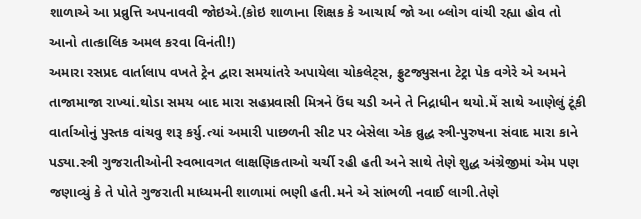શાળાએ આ પ્રવ્રુત્તિ અપનાવવી જોઇએ.(કોઇ શાળાના શિક્ષક કે આચાર્ય જો આ બ્લોગ વાંચી રહ્યા હોવ તો આનો તાત્કાલિક અમલ કરવા વિનંતી!)
અમારા રસપ્રદ વાર્તાલાપ વખતે ટ્રેન દ્વારા સમયાંતરે અપાયેલા ચોકલેટ્સ, ફ્રુટજ્યુસના ટેટ્રા પેક વગેરે એ અમને તાજામાજા રાખ્યાં.થોડા સમય બાદ મારા સહપ્રવાસી મિત્રને ઉંઘ ચડી અને તે નિદ્રાધીન થયો.મેં સાથે આણેલું ટૂંકી વાર્તાઓનું પુસ્તક વાંચવુ શરૂ કર્યુ.ત્યાં અમારી પાછળની સીટ પર બેસેલા એક વ્રુદ્ધ સ્ત્રી-પુરુષના સંવાદ મારા કાને પડ્યા.સ્ત્રી ગુજરાતીઓની સ્વભાવગત લાક્ષણિકતાઓ ચર્ચી રહી હતી અને સાથે તેણે શુદ્ધ અંગ્રેજીમાં એમ પણ જણાવ્યું કે તે પોતે ગુજરાતી માધ્યમની શાળામાં ભણી હતી.મને એ સાંભળી નવાઈ લાગી.તેણે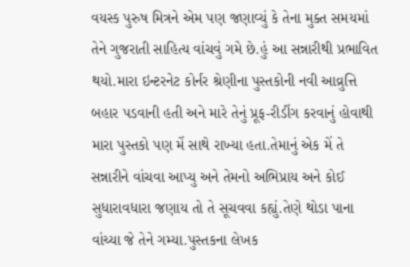વયસ્ક પુરુષ મિત્રને એમ પણ જણાવ્યું કે તેના મુક્ત સમયમાં તેને ગુજરાતી સાહિત્ય વાંચવું ગમે છે.હું આ સન્નારીથી પ્રભાવિત થયો.મારા ઇન્ટરનેટ કોર્નર શ્રેણીના પુસ્તકોની નવી આવ્રુત્તિ બહાર પડવાની હતી અને મારે તેનું પ્રૂફ-રીડીંગ કરવાનું હોવાથી મારા પુસ્તકો પણ મેં સાથે રાખ્યા હતા.તેમાનું એક મેં તે સન્નારીને વાંચવા આપ્યુ અને તેમનો અભિપ્રાય અને કોઈ સુધારાવધારા જણાય તો તે સૂચવવા કહ્યું.તેણે થોડા પાના વાંચ્યા જે તેને ગમ્યા.પુસ્તકના લેખક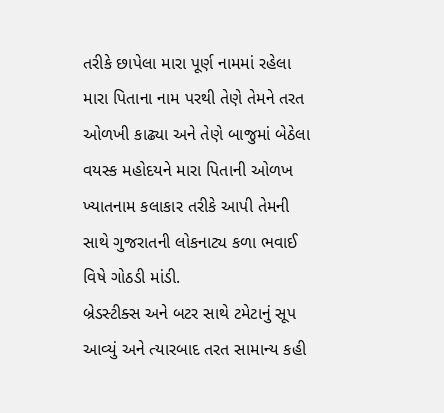તરીકે છાપેલા મારા પૂર્ણ નામમાં રહેલા મારા પિતાના નામ પરથી તેણે તેમને તરત ઓળખી કાઢ્યા અને તેણે બાજુમાં બેઠેલા વયસ્ક મહોદયને મારા પિતાની ઓળખ ખ્યાતનામ કલાકાર તરીકે આપી તેમની સાથે ગુજરાતની લોકનાટ્ય કળા ભવાઈ વિષે ગોઠડી માંડી.
બ્રેડસ્ટીક્સ અને બટર સાથે ટમેટાનું સૂપ આવ્યું અને ત્યારબાદ તરત સામાન્ય કહી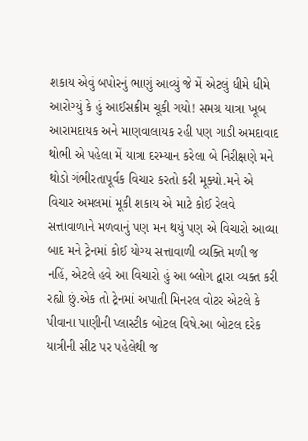શકાય એવું બપોરનું ભાણું આવ્યું જે મેં એટલું ધીમે ધીમે આરોગ્યું કે હું આઈસક્રીમ ચૂકી ગયો! સમગ્ર યાત્રા ખૂબ આરામદાયક અને માણવાલાયક રહી પણ ગાડી અમદાવાદ થોભી એ પહેલા મેં યાત્રા દરમ્યાન કરેલા બે નિરીક્ષણે મને થોડો ગંભીરતાપૂર્વક વિચાર કરતો કરી મૂક્યો.મને એ વિચાર અમલમાં મૂકી શકાય એ માટે કોઈ રેલવે સત્તાવાળાને મળવાનું પણ મન થયું પણ એ વિચારો આવ્યા બાદ મને ટ્રેનમાં કોઈ યોગ્ય સત્તાવાળી વ્યક્તિ મળી જ નહિં, એટલે હવે આ વિચારો હું આ બ્લોગ દ્વારા વ્યક્ત કરી રહ્યો છું.એક તો ટ્રેનમાં અપાતી મિનરલ વોટર એટલે કે પીવાના પાણીની પ્લાસ્ટીક બોટલ વિષે.આ બોટલ દરેક યાત્રીની સીટ પર પહેલેથી જ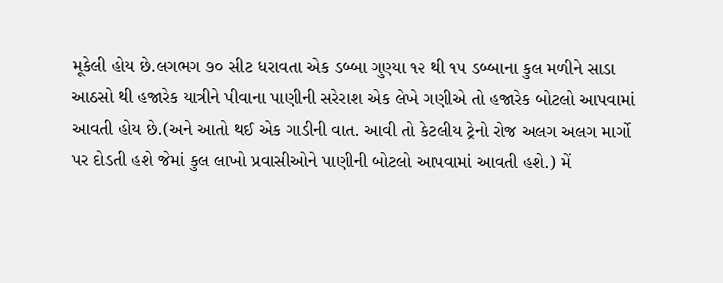મૂકેલી હોય છે.લગભગ ૭૦ સીટ ધરાવતા એક ડબ્બા ગુણ્યા ૧૨ થી ૧૫ ડબ્બાના કુલ મળીને સાડા આઠસો થી હજારેક યાત્રીને પીવાના પાણીની સરેરાશ એક લેખે ગણીએ તો હજારેક બોટલો આપવામાં આવતી હોય છે.(અને આતો થઈ એક ગાડીની વાત. આવી તો કેટલીય ટ્રેનો રોજ અલગ અલગ માર્ગો પર દોડતી હશે જેમાં કુલ લાખો પ્રવાસીઓને પાણીની બોટલો આપવામાં આવતી હશે.) મેં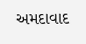અમદાવાદ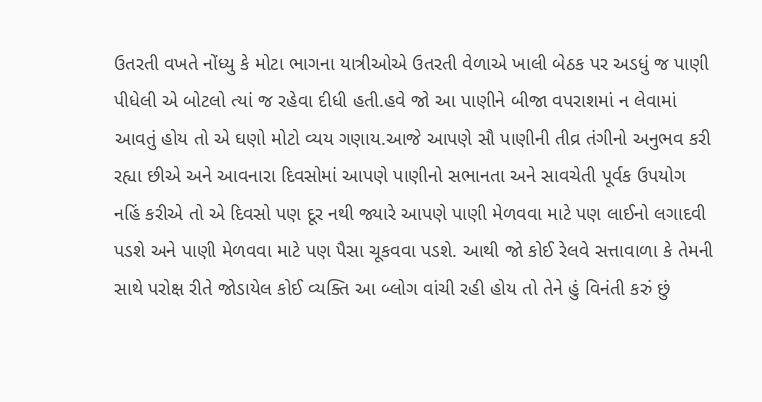ઉતરતી વખતે નોંધ્યુ કે મોટા ભાગના યાત્રીઓએ ઉતરતી વેળાએ ખાલી બેઠક પર અડધું જ પાણી પીધેલી એ બોટલો ત્યાં જ રહેવા દીધી હતી.હવે જો આ પાણીને બીજા વપરાશમાં ન લેવામાં આવતું હોય તો એ ઘણો મોટો વ્યય ગણાય.આજે આપણે સૌ પાણીની તીવ્ર તંગીનો અનુભવ કરી રહ્યા છીએ અને આવનારા દિવસોમાં આપણે પાણીનો સભાનતા અને સાવચેતી પૂર્વક ઉપયોગ નહિં કરીએ તો એ દિવસો પણ દૂર નથી જ્યારે આપણે પાણી મેળવવા માટે પણ લાઈનો લગાદવી પડશે અને પાણી મેળવવા માટે પણ પૈસા ચૂકવવા પડશે. આથી જો કોઈ રેલવે સત્તાવાળા કે તેમની સાથે પરોક્ષ રીતે જોડાયેલ કોઈ વ્યક્તિ આ બ્લોગ વાંચી રહી હોય તો તેને હું વિનંતી કરું છું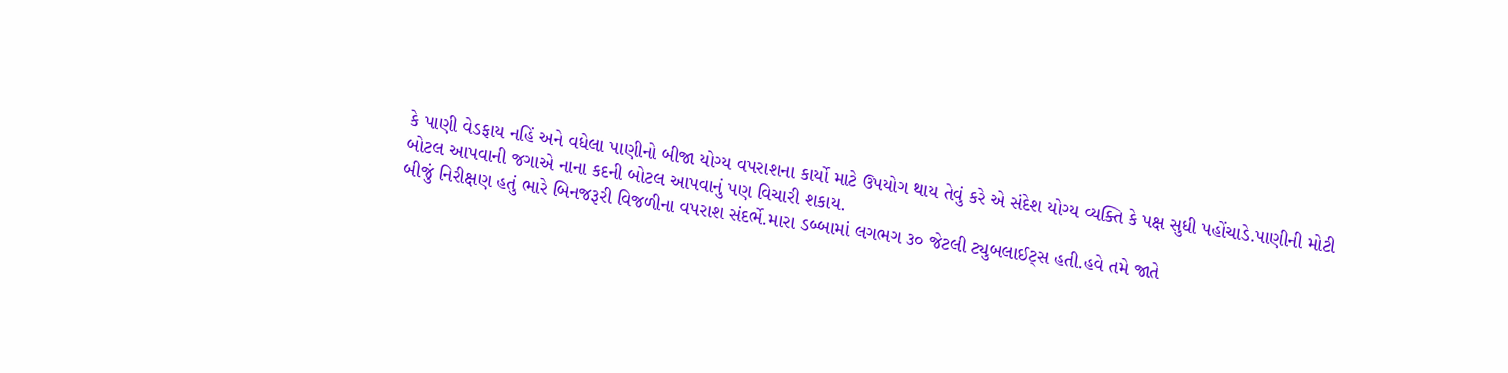કે પાણી વેડફાય નહિં અને વધેલા પાણીનો બીજા યોગ્ય વપરાશના કાર્યો માટે ઉપયોગ થાય તેવું કરે એ સંદેશ યોગ્ય વ્યક્તિ કે પક્ષ સુધી પહોંચાડે.પાણીની મોટી બોટલ આપવાની જગાએ નાના કદની બોટલ આપવાનું પણ વિચારી શકાય.
બીજું નિરીક્ષણ હતું ભારે બિનજરૂરી વિજળીના વપરાશ સંદર્ભે.મારા ડબ્બામાં લગભગ ૩૦ જેટલી ટ્યુબલાઈટ્સ હતી.હવે તમે જાતે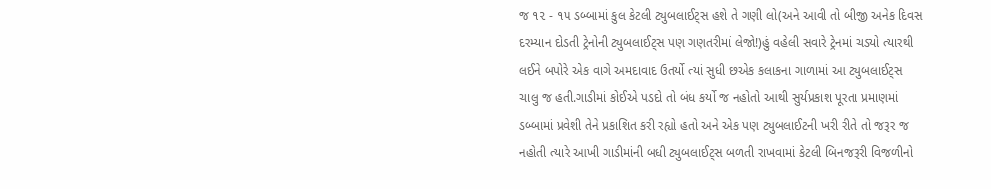જ ૧૨ - ૧૫ ડબ્બામાં કુલ કેટલી ટ્યુબલાઈટ્સ હશે તે ગણી લો(અને આવી તો બીજી અનેક દિવસ દરમ્યાન દોડતી ટ્રેનોની ટ્યુબલાઈટ્સ પણ ગણતરીમાં લેજો!)હું વહેલી સવારે ટ્રેનમાં ચડ્યો ત્યારથી લઈને બપોરે એક વાગે અમદાવાદ ઉતર્યો ત્યાં સુધી છએક કલાકના ગાળામાં આ ટ્યુબલાઈટ્સ ચાલુ જ હતી.ગાડીમાં કોઈએ પડદો તો બંધ કર્યો જ નહોતો આથી સુર્યપ્રકાશ પૂરતા પ્રમાણમાં ડબ્બામાં પ્રવેશી તેને પ્રકાશિત કરી રહ્યો હતો અને એક પણ ટ્યુબલાઈટની ખરી રીતે તો જરૂર જ નહોતી ત્યારે આખી ગાડીમાંની બધી ટ્યુબલાઈટ્સ બળતી રાખવામાં કેટલી બિનજરૂરી વિજળીનો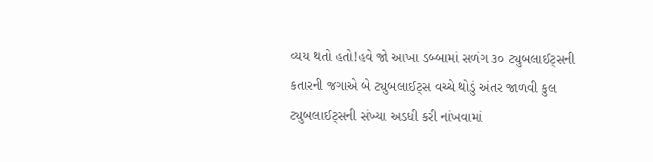વ્યય થતો હતો!હવે જો આખા ડબ્બામાં સળંગ ૩૦ ટ્યુબલાઈટ્સની કતારની જગાએ બે ટ્યુબલાઈટ્સ વચ્ચે થોડું અંતર જાળવી કુલ ટ્યુબલાઈટ્સની સંખ્યા અડધી કરી નાંખવામાં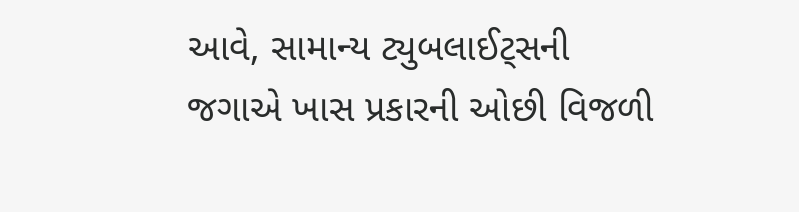આવે, સામાન્ય ટ્યુબલાઈટ્સની જગાએ ખાસ પ્રકારની ઓછી વિજળી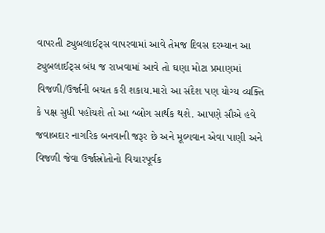વાપરતી ટ્યુબલાઈટ્સ વાપરવામાં આવે તેમજ દિવસ દરમ્યાન આ ટ્યુબલાઈટ્સ બંધ જ રાખવામાં આવે તો ઘણા મોટા પ્રમાણમાં વિજળી/ઉર્જાની બચત કરી શકાય.મારો આ સંદેશ પણ યોગ્ય વ્યક્તિ કે પક્ષ સુધી પહોંચશે તો આ બ્લોગ સાર્થક થશે. આપણે સૌએ હવે જવાબદાર નાગરિક બનવાની જરૂર છે અને મૂલ્યવાન એવા પાણી અને વિજળી જેવા ઉર્જાસ્રોતોનો વિચારપૂર્વક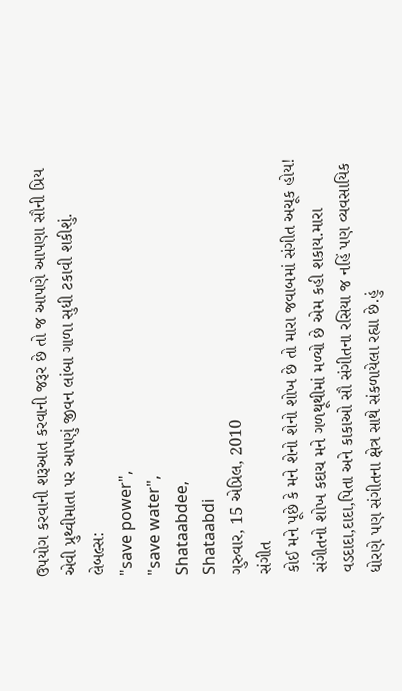ઉપયોગ કરવાની શરૂઆત કરવાની જરૂર છે તો જ આપણે આપણા સૌની પ્રિય એવી પ્રુથ્વીમાતા પર આપણું જીવન લાંબા ગાળા સુધી ટકાવી શકીશું.
લેબલ્સ:
"save power",
"save water",
Shataabdee,
Shataabdi
ગુરુવાર, 15 એપ્રિલ, 2010
સંગીત
કોઈ મને પૂછે કે મને શેનો શેનો શોખ છે તો મારા જવાબમાં સંગીત અચૂક હોય! સંગીતનો શોખ કદાચ મને ગળથૂથીમાં મળ્યો છે એમ કહી શકાય.મારા વડદાદા,દાદા,પિતા અને કાકાઓ સૌ સંગીતના રસિયા જ નહિં પણ વ્યવસાયિક ધોરણે પણ સંગીતના ક્ષેત્ર સાથે સંકળાયેલા રહ્યા છે.હું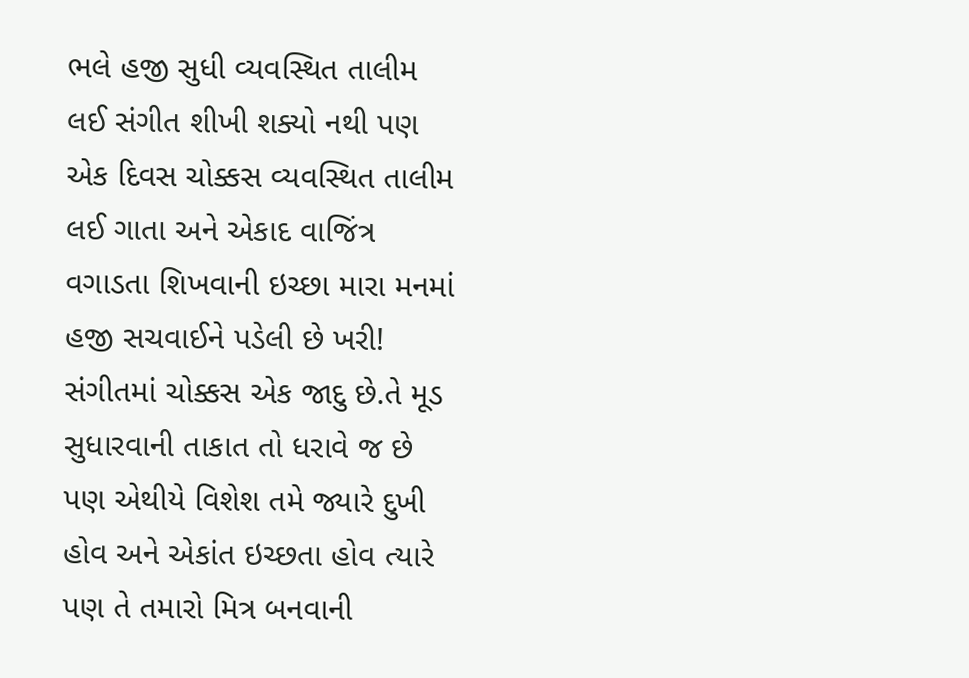ભલે હજી સુધી વ્યવસ્થિત તાલીમ લઈ સંગીત શીખી શક્યો નથી પણ એક દિવસ ચોક્કસ વ્યવસ્થિત તાલીમ લઈ ગાતા અને એકાદ વાજિંત્ર વગાડતા શિખવાની ઇચ્છા મારા મનમાં હજી સચવાઈને પડેલી છે ખરી!
સંગીતમાં ચોક્કસ એક જાદુ છે.તે મૂડ સુધારવાની તાકાત તો ધરાવે જ છે પણ એથીયે વિશેશ તમે જ્યારે દુખી હોવ અને એકાંત ઇચ્છતા હોવ ત્યારે પણ તે તમારો મિત્ર બનવાની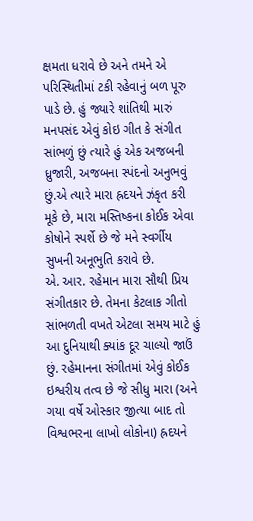ક્ષમતા ધરાવે છે અને તમને એ પરિસ્થિતીમાં ટકી રહેવાનું બળ પૂરુ પાડે છે. હું જ્યારે શાંતિથી મારું મનપસંદ એવું કોઇ ગીત કે સંગીત સાંભળું છું ત્યારે હું એક અજબની ધ્રુજારી, અજબના સ્પંદનો અનુભવું છું.એ ત્યારે મારા હ્રદયને ઝંકૃત કરી મૂકે છે, મારા મસ્તિષ્કના કોઈક એવા કોષોને સ્પર્શે છે જે મને સ્વર્ગીય સુખની અનૂભુતિ કરાવે છે.
એ. આર. રહેમાન મારા સૌથી પ્રિય સંગીતકાર છે. તેમના કેટલાક ગીતો સાંભળતી વખતે એટલા સમય માટે હું આ દુનિયાથી ક્યાંક દૂર ચાલ્યો જાઉં છું. રહેમાનના સંગીતમાં એવું કોઈક ઇશ્વરીય તત્વ છે જે સીધુ મારા (અને ગયા વર્ષે ઓસ્કાર જીત્યા બાદ તો વિશ્વભરના લાખો લોકોના) હ્રદયને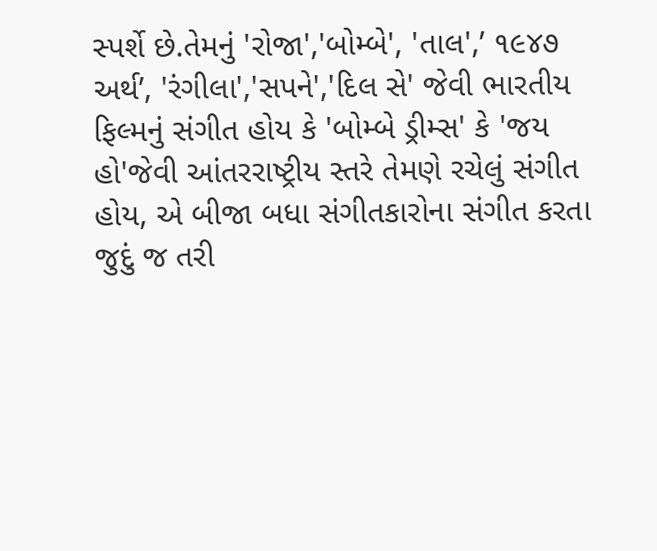સ્પર્શે છે.તેમનું 'રોજા','બોમ્બે', 'તાલ',’ ૧૯૪૭ અર્થ’, 'રંગીલા','સપને','દિલ સે' જેવી ભારતીય ફિલ્મનું સંગીત હોય કે 'બોમ્બે ડ્રીમ્સ' કે 'જય હો'જેવી આંતરરાષ્ટ્રીય સ્તરે તેમણે રચેલું સંગીત હોય, એ બીજા બધા સંગીતકારોના સંગીત કરતા જુદું જ તરી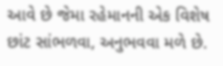આવે છે જેમા રહેમાનની એક વિશેષ છાંટ સાંભળવા, અનુભવવા મળે છે.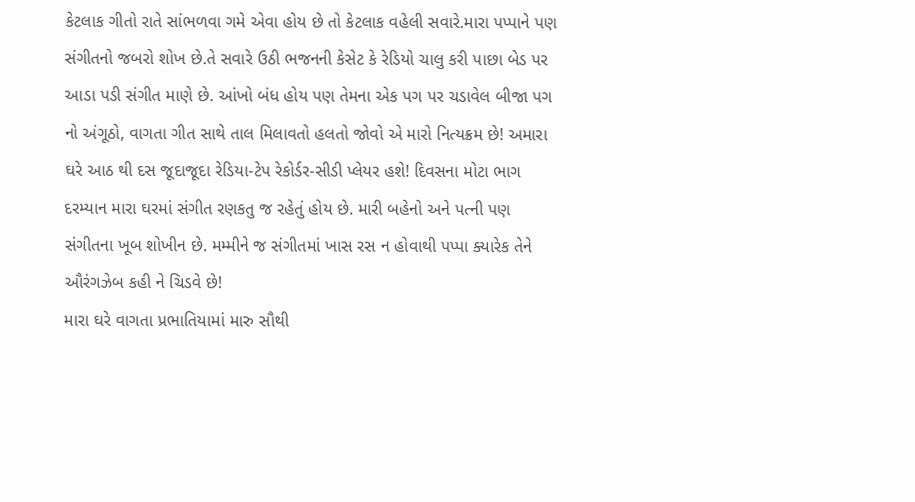કેટલાક ગીતો રાતે સાંભળવા ગમે એવા હોય છે તો કેટલાક વહેલી સવારે.મારા પપ્પાને પણ સંગીતનો જબરો શોખ છે.તે સવારે ઉઠી ભજનની કેસેટ કે રેડિયો ચાલુ કરી પાછા બેડ પર આડા પડી સંગીત માણે છે. આંખો બંધ હોય પણ તેમના એક પગ પર ચડાવેલ બીજા પગ નો અંગૂઠો, વાગતા ગીત સાથે તાલ મિલાવતો હલતો જોવો એ મારો નિત્યક્રમ છે! અમારા ઘરે આઠ થી દસ જૂદાજૂદા રેડિયા-ટેપ રેકોર્ડર-સીડી પ્લેયર હશે! દિવસના મોટા ભાગ દરમ્યાન મારા ઘરમાં સંગીત રણકતુ જ રહેતું હોય છે. મારી બહેનો અને પત્ની પણ સંગીતના ખૂબ શોખીન છે. મમ્મીને જ સંગીતમાં ખાસ રસ ન હોવાથી પપ્પા ક્યારેક તેને ઔરંગઝેબ કહી ને ચિડવે છે!
મારા ઘરે વાગતા પ્રભાતિયામાં મારુ સૌથી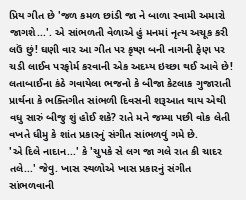પ્રિય ગીત છે 'જળ કમળ છાંડી જા ને બાળા સ્વામી અમારો જાગશે...'. એ સાંભળતી વેળાએ હું મનમાં નૃત્ય અચૂક કરી લઉં છું! ઘણી વાર આ ગીત પર કૃષ્ણ બની નાગની ફેણ પર ચડી લાઈવ પરફોર્મ કરવાની એક અદમ્ય ઇચ્છા થઈ આવે છે! લતાબાઈના કંઠે ગવાયેલા ભજનો કે બીજા કેટલાક ગુજારાતી પ્રાર્થના કે ભક્તિગીત સાંભળી દિવસની શરૂઆત થાય એથી વધુ સારું બીજુ શું હોઈ શકે? રાતે મને જમ્યા પછી વોક લેતી વખતે ધીમુ કે શાંત પ્રકારનું સંગીત સાંભળવું ગમે છે.
'એ દિલે નાદાન...' કે 'ચુપકે સે લગ જા ગલે રાત કી ચાદર તલે...' જેવુ. ખાસ સ્થળોએ ખાસ પ્રકારનું સંગીત સાંભળવાની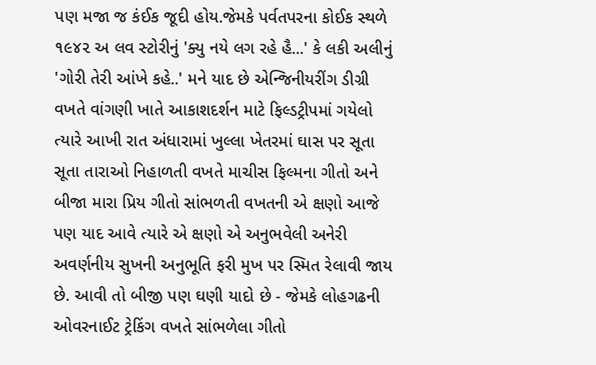પણ મજા જ કંઈક જૂદી હોય.જેમકે પર્વતપરના કોઈક સ્થળે ૧૯૪૨ અ લવ સ્ટોરીનું 'ક્યુ નયે લગ રહે હૈ...' કે લકી અલીનું 'ગોરી તેરી આંખે કહે..' મને યાદ છે એન્જિનીયરીંગ ડીગ્રી વખતે વાંગણી ખાતે આકાશદર્શન માટે ફિલ્ડટ્રીપમાં ગયેલો ત્યારે આખી રાત અંધારામાં ખુલ્લા ખેતરમાં ઘાસ પર સૂતા સૂતા તારાઓ નિહાળતી વખતે માચીસ ફિલ્મના ગીતો અને બીજા મારા પ્રિય ગીતો સાંભળતી વખતની એ ક્ષણો આજે પણ યાદ આવે ત્યારે એ ક્ષણો એ અનુભવેલી અનેરી અવર્ણનીય સુખની અનુભૂતિ ફરી મુખ પર સ્મિત રેલાવી જાય છે. આવી તો બીજી પણ ઘણી યાદો છે - જેમકે લોહગઢની ઓવરનાઈટ ટ્રેકિંગ વખતે સાંભળેલા ગીતો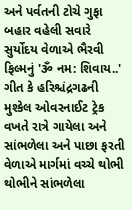અને પર્વતની ટોચે ગુફા બહાર વહેલી સવારે સુર્યોદય વેળાએ ભૈરવી ફિલ્મનું 'ૐ નમ: શિવાય..' ગીત કે હરિશ્ચંદ્રગઢની મુશ્કેલ ઓવરનાઈટ ટ્રેક વખતે રાત્રે ગાયેલા અને સાંભળેલા અને પાછા ફરતી વેળાએ માર્ગમાં વચ્ચે થોભી થોભીને સાંભળેલા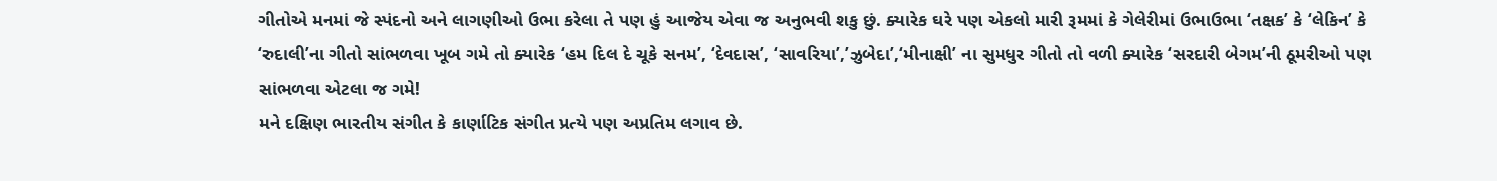ગીતોએ મનમાં જે સ્પંદનો અને લાગણીઓ ઉભા કરેલા તે પણ હું આજેય એવા જ અનુભવી શકુ છું. ક્યારેક ઘરે પણ એકલો મારી રૂમમાં કે ગેલેરીમાં ઉભાઉભા ‘તક્ષક’ કે ‘લેકિન’ કે ‘રુદાલી’ના ગીતો સાંભળવા ખૂબ ગમે તો ક્યારેક ‘હમ દિલ દે ચૂકે સનમ’, ‘દેવદાસ’, ‘સાવરિયા’,’ઝુબેદા’,‘મીનાક્ષી’ ના સુમધુર ગીતો તો વળી ક્યારેક ‘સરદારી બેગમ’ની ઠૂમરીઓ પણ સાંભળવા એટલા જ ગમે!
મને દક્ષિણ ભારતીય સંગીત કે કાર્ણાટિક સંગીત પ્રત્યે પણ અપ્રતિમ લગાવ છે.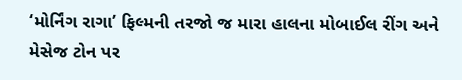‘મોર્નિંગ રાગા’ ફિલ્મની તરજો જ મારા હાલના મોબાઈલ રીંગ અને મેસેજ ટોન પર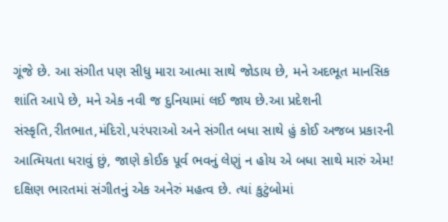ગૂંજે છે. આ સંગીત પણ સીધુ મારા આત્મા સાથે જોડાય છે, મને અદભૂત માનસિક શાંતિ આપે છે, મને એક નવી જ દુનિયામાં લઈ જાય છે.આ પ્રદેશની સંસ્કૃતિ,રીતભાત,મંદિરો,પરંપરાઓ અને સંગીત બધા સાથે હું કોઈ અજબ પ્રકારની આત્મિયતા ધરાવું છું, જાણે કોઈક પૂર્વ ભવનું લેણું ન હોય એ બધા સાથે મારું એમ! દક્ષિણ ભારતમાં સંગીતનું એક અનેરું મહત્વ છે. ત્યાં કુટુંબોમાં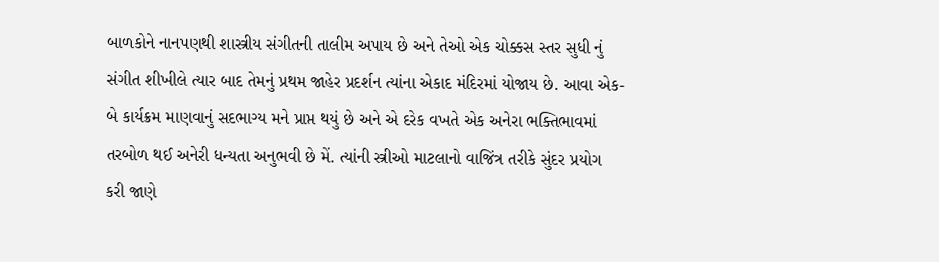બાળકોને નાનપણથી શાસ્ત્રીય સંગીતની તાલીમ અપાય છે અને તેઓ એક ચોક્કસ સ્તર સુધી નું સંગીત શીખીલે ત્યાર બાદ તેમનું પ્રથમ જાહેર પ્રદર્શન ત્યાંના એકાદ મંદિરમાં યોજાય છે. આવા એક-બે કાર્યક્રમ માણવાનું સદભાગ્ય મને પ્રાપ્ત થયું છે અને એ દરેક વખતે એક અનેરા ભક્તિભાવમાં તરબોળ થઈ અનેરી ધન્યતા અનુભવી છે મેં. ત્યાંની સ્ત્રીઓ માટલાનો વાજિંત્ર તરીકે સુંદર પ્રયોગ કરી જાણે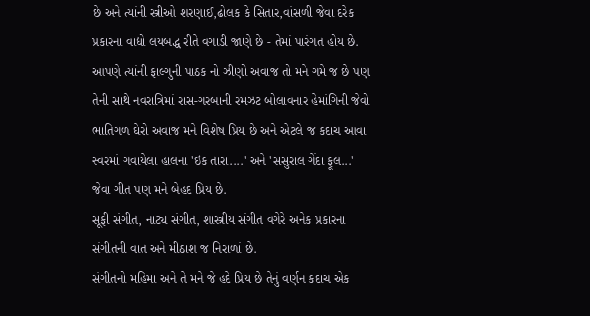છે અને ત્યાંની સ્ત્રીઓ શરણાઈ,ઢોલક કે સિતાર,વાંસળી જેવા દરેક પ્રકારના વાદ્યો લયબદ્ધ રીતે વગાડી જાણે છે - તેમાં પારંગત હોય છે. આપણે ત્યાંની ફાલ્ગુની પાઠક નો ઝીણો અવાજ તો મને ગમે જ છે પણ તેની સાથે નવરાત્રિમાં રાસ-ગરબાની રમઝટ બોલાવનાર હેમાંગિની જેવો ભાતિગળ ઘેરો અવાજ મને વિશેષ પ્રિય છે અને એટલે જ કદાચ આવા સ્વરમાં ગવાયેલા હાલના 'ઇક તારા....' અને 'સસુરાલ ગેંદા ફૂલ...' જેવા ગીત પણ મને બેહદ પ્રિય છે.
સૂફી સંગીત, નાટ્ય સંગીત, શાસ્ત્રીય સંગીત વગેરે અનેક પ્રકારના સંગીતની વાત અને મીઠાશ જ નિરાળાં છે.
સંગીતનો મહિમા અને તે મને જે હદે પ્રિય છે તેનું વર્ણન કદાચ એક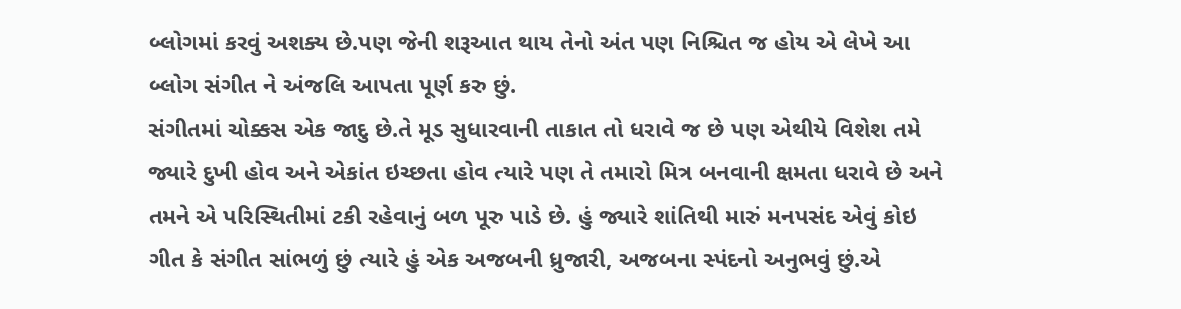બ્લોગમાં કરવું અશક્ય છે.પણ જેની શરૂઆત થાય તેનો અંત પણ નિશ્ચિત જ હોય એ લેખે આ બ્લોગ સંગીત ને અંજલિ આપતા પૂર્ણ કરુ છું.
સંગીતમાં ચોક્કસ એક જાદુ છે.તે મૂડ સુધારવાની તાકાત તો ધરાવે જ છે પણ એથીયે વિશેશ તમે જ્યારે દુખી હોવ અને એકાંત ઇચ્છતા હોવ ત્યારે પણ તે તમારો મિત્ર બનવાની ક્ષમતા ધરાવે છે અને તમને એ પરિસ્થિતીમાં ટકી રહેવાનું બળ પૂરુ પાડે છે. હું જ્યારે શાંતિથી મારું મનપસંદ એવું કોઇ ગીત કે સંગીત સાંભળું છું ત્યારે હું એક અજબની ધ્રુજારી, અજબના સ્પંદનો અનુભવું છું.એ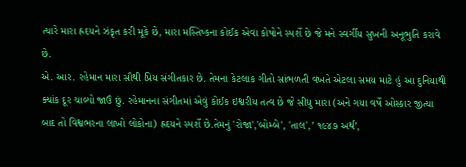ત્યારે મારા હ્રદયને ઝંકૃત કરી મૂકે છે, મારા મસ્તિષ્કના કોઈક એવા કોષોને સ્પર્શે છે જે મને સ્વર્ગીય સુખની અનૂભુતિ કરાવે છે.
એ. આર. રહેમાન મારા સૌથી પ્રિય સંગીતકાર છે. તેમના કેટલાક ગીતો સાંભળતી વખતે એટલા સમય માટે હું આ દુનિયાથી ક્યાંક દૂર ચાલ્યો જાઉં છું. રહેમાનના સંગીતમાં એવું કોઈક ઇશ્વરીય તત્વ છે જે સીધુ મારા (અને ગયા વર્ષે ઓસ્કાર જીત્યા બાદ તો વિશ્વભરના લાખો લોકોના) હ્રદયને સ્પર્શે છે.તેમનું 'રોજા','બોમ્બે', 'તાલ',’ ૧૯૪૭ અર્થ’,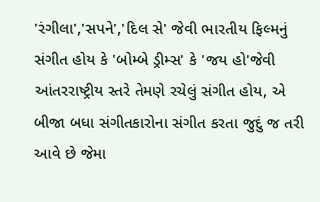'રંગીલા','સપને','દિલ સે' જેવી ભારતીય ફિલ્મનું સંગીત હોય કે 'બોમ્બે ડ્રીમ્સ' કે 'જય હો'જેવી આંતરરાષ્ટ્રીય સ્તરે તેમણે રચેલું સંગીત હોય, એ બીજા બધા સંગીતકારોના સંગીત કરતા જુદું જ તરી આવે છે જેમા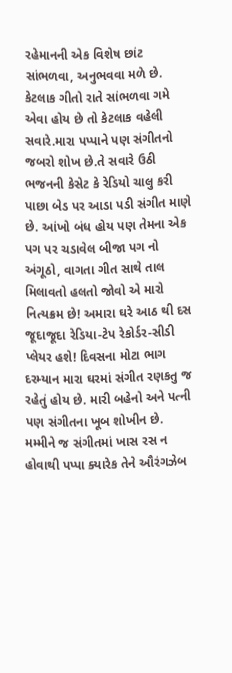રહેમાનની એક વિશેષ છાંટ સાંભળવા, અનુભવવા મળે છે.
કેટલાક ગીતો રાતે સાંભળવા ગમે એવા હોય છે તો કેટલાક વહેલી સવારે.મારા પપ્પાને પણ સંગીતનો જબરો શોખ છે.તે સવારે ઉઠી ભજનની કેસેટ કે રેડિયો ચાલુ કરી પાછા બેડ પર આડા પડી સંગીત માણે છે. આંખો બંધ હોય પણ તેમના એક પગ પર ચડાવેલ બીજા પગ નો અંગૂઠો, વાગતા ગીત સાથે તાલ મિલાવતો હલતો જોવો એ મારો નિત્યક્રમ છે! અમારા ઘરે આઠ થી દસ જૂદાજૂદા રેડિયા-ટેપ રેકોર્ડર-સીડી પ્લેયર હશે! દિવસના મોટા ભાગ દરમ્યાન મારા ઘરમાં સંગીત રણકતુ જ રહેતું હોય છે. મારી બહેનો અને પત્ની પણ સંગીતના ખૂબ શોખીન છે. મમ્મીને જ સંગીતમાં ખાસ રસ ન હોવાથી પપ્પા ક્યારેક તેને ઔરંગઝેબ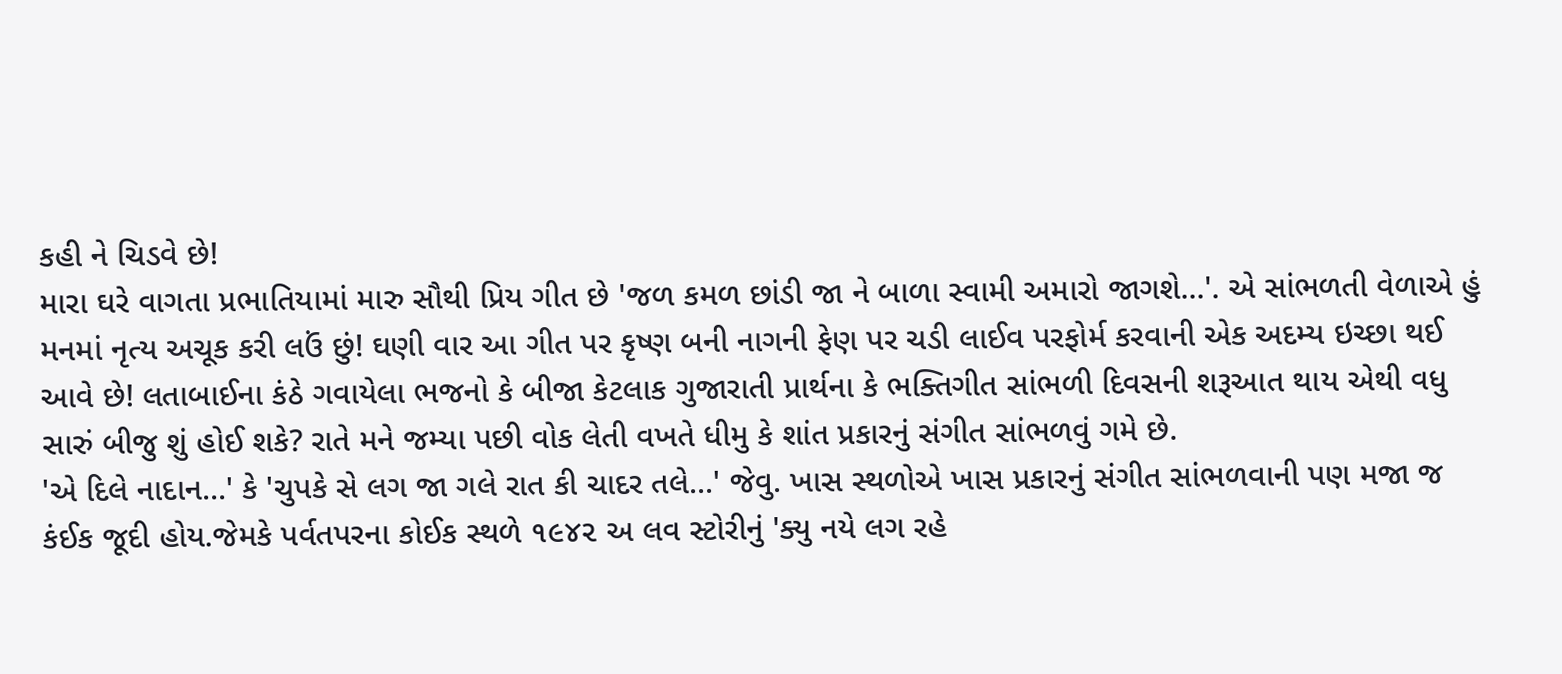કહી ને ચિડવે છે!
મારા ઘરે વાગતા પ્રભાતિયામાં મારુ સૌથી પ્રિય ગીત છે 'જળ કમળ છાંડી જા ને બાળા સ્વામી અમારો જાગશે...'. એ સાંભળતી વેળાએ હું મનમાં નૃત્ય અચૂક કરી લઉં છું! ઘણી વાર આ ગીત પર કૃષ્ણ બની નાગની ફેણ પર ચડી લાઈવ પરફોર્મ કરવાની એક અદમ્ય ઇચ્છા થઈ આવે છે! લતાબાઈના કંઠે ગવાયેલા ભજનો કે બીજા કેટલાક ગુજારાતી પ્રાર્થના કે ભક્તિગીત સાંભળી દિવસની શરૂઆત થાય એથી વધુ સારું બીજુ શું હોઈ શકે? રાતે મને જમ્યા પછી વોક લેતી વખતે ધીમુ કે શાંત પ્રકારનું સંગીત સાંભળવું ગમે છે.
'એ દિલે નાદાન...' કે 'ચુપકે સે લગ જા ગલે રાત કી ચાદર તલે...' જેવુ. ખાસ સ્થળોએ ખાસ પ્રકારનું સંગીત સાંભળવાની પણ મજા જ કંઈક જૂદી હોય.જેમકે પર્વતપરના કોઈક સ્થળે ૧૯૪૨ અ લવ સ્ટોરીનું 'ક્યુ નયે લગ રહે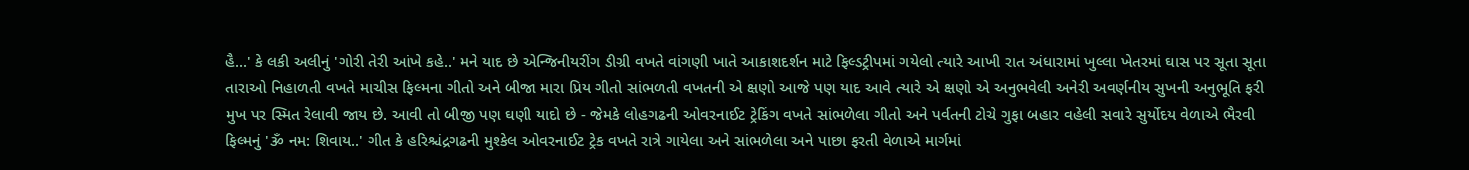હૈ...' કે લકી અલીનું 'ગોરી તેરી આંખે કહે..' મને યાદ છે એન્જિનીયરીંગ ડીગ્રી વખતે વાંગણી ખાતે આકાશદર્શન માટે ફિલ્ડટ્રીપમાં ગયેલો ત્યારે આખી રાત અંધારામાં ખુલ્લા ખેતરમાં ઘાસ પર સૂતા સૂતા તારાઓ નિહાળતી વખતે માચીસ ફિલ્મના ગીતો અને બીજા મારા પ્રિય ગીતો સાંભળતી વખતની એ ક્ષણો આજે પણ યાદ આવે ત્યારે એ ક્ષણો એ અનુભવેલી અનેરી અવર્ણનીય સુખની અનુભૂતિ ફરી મુખ પર સ્મિત રેલાવી જાય છે. આવી તો બીજી પણ ઘણી યાદો છે - જેમકે લોહગઢની ઓવરનાઈટ ટ્રેકિંગ વખતે સાંભળેલા ગીતો અને પર્વતની ટોચે ગુફા બહાર વહેલી સવારે સુર્યોદય વેળાએ ભૈરવી ફિલ્મનું 'ૐ નમ: શિવાય..' ગીત કે હરિશ્ચંદ્રગઢની મુશ્કેલ ઓવરનાઈટ ટ્રેક વખતે રાત્રે ગાયેલા અને સાંભળેલા અને પાછા ફરતી વેળાએ માર્ગમાં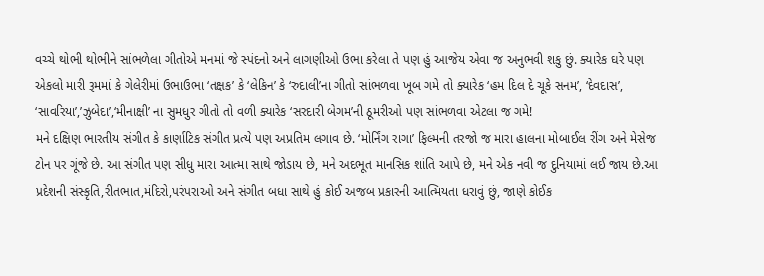વચ્ચે થોભી થોભીને સાંભળેલા ગીતોએ મનમાં જે સ્પંદનો અને લાગણીઓ ઉભા કરેલા તે પણ હું આજેય એવા જ અનુભવી શકુ છું. ક્યારેક ઘરે પણ એકલો મારી રૂમમાં કે ગેલેરીમાં ઉભાઉભા ‘તક્ષક’ કે ‘લેકિન’ કે ‘રુદાલી’ના ગીતો સાંભળવા ખૂબ ગમે તો ક્યારેક ‘હમ દિલ દે ચૂકે સનમ’, ‘દેવદાસ’, ‘સાવરિયા’,’ઝુબેદા’,‘મીનાક્ષી’ ના સુમધુર ગીતો તો વળી ક્યારેક ‘સરદારી બેગમ’ની ઠૂમરીઓ પણ સાંભળવા એટલા જ ગમે!
મને દક્ષિણ ભારતીય સંગીત કે કાર્ણાટિક સંગીત પ્રત્યે પણ અપ્રતિમ લગાવ છે. ‘મોર્નિંગ રાગા’ ફિલ્મની તરજો જ મારા હાલના મોબાઈલ રીંગ અને મેસેજ ટોન પર ગૂંજે છે. આ સંગીત પણ સીધુ મારા આત્મા સાથે જોડાય છે, મને અદભૂત માનસિક શાંતિ આપે છે, મને એક નવી જ દુનિયામાં લઈ જાય છે.આ પ્રદેશની સંસ્કૃતિ,રીતભાત,મંદિરો,પરંપરાઓ અને સંગીત બધા સાથે હું કોઈ અજબ પ્રકારની આત્મિયતા ધરાવું છું, જાણે કોઈક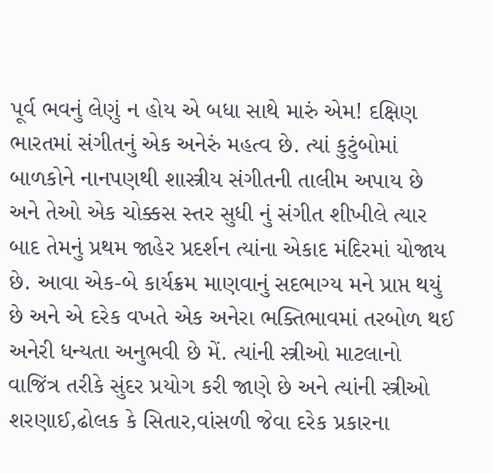પૂર્વ ભવનું લેણું ન હોય એ બધા સાથે મારું એમ! દક્ષિણ ભારતમાં સંગીતનું એક અનેરું મહત્વ છે. ત્યાં કુટુંબોમાં બાળકોને નાનપણથી શાસ્ત્રીય સંગીતની તાલીમ અપાય છે અને તેઓ એક ચોક્કસ સ્તર સુધી નું સંગીત શીખીલે ત્યાર બાદ તેમનું પ્રથમ જાહેર પ્રદર્શન ત્યાંના એકાદ મંદિરમાં યોજાય છે. આવા એક-બે કાર્યક્રમ માણવાનું સદભાગ્ય મને પ્રાપ્ત થયું છે અને એ દરેક વખતે એક અનેરા ભક્તિભાવમાં તરબોળ થઈ અનેરી ધન્યતા અનુભવી છે મેં. ત્યાંની સ્ત્રીઓ માટલાનો વાજિંત્ર તરીકે સુંદર પ્રયોગ કરી જાણે છે અને ત્યાંની સ્ત્રીઓ શરણાઈ,ઢોલક કે સિતાર,વાંસળી જેવા દરેક પ્રકારના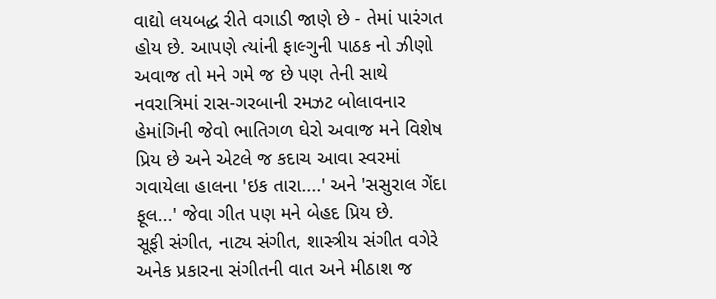વાદ્યો લયબદ્ધ રીતે વગાડી જાણે છે - તેમાં પારંગત હોય છે. આપણે ત્યાંની ફાલ્ગુની પાઠક નો ઝીણો અવાજ તો મને ગમે જ છે પણ તેની સાથે નવરાત્રિમાં રાસ-ગરબાની રમઝટ બોલાવનાર હેમાંગિની જેવો ભાતિગળ ઘેરો અવાજ મને વિશેષ પ્રિય છે અને એટલે જ કદાચ આવા સ્વરમાં ગવાયેલા હાલના 'ઇક તારા....' અને 'સસુરાલ ગેંદા ફૂલ...' જેવા ગીત પણ મને બેહદ પ્રિય છે.
સૂફી સંગીત, નાટ્ય સંગીત, શાસ્ત્રીય સંગીત વગેરે અનેક પ્રકારના સંગીતની વાત અને મીઠાશ જ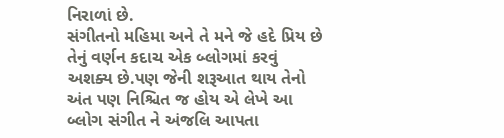નિરાળાં છે.
સંગીતનો મહિમા અને તે મને જે હદે પ્રિય છે તેનું વર્ણન કદાચ એક બ્લોગમાં કરવું અશક્ય છે.પણ જેની શરૂઆત થાય તેનો અંત પણ નિશ્ચિત જ હોય એ લેખે આ બ્લોગ સંગીત ને અંજલિ આપતા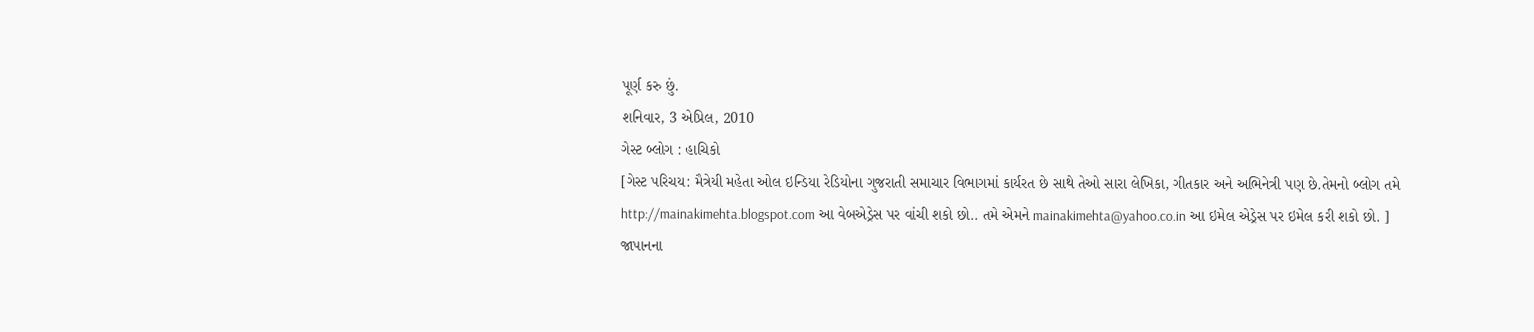પૂર્ણ કરુ છું.
શનિવાર, 3 એપ્રિલ, 2010
ગેસ્ટ બ્લોગ : હાચિકો
[ગેસ્ટ પરિચય: મૈત્રેયી મહેતા ઓલ ઇન્ડિયા રેડિયોના ગુજરાતી સમાચાર વિભાગમાં કાર્યરત છે સાથે તેઓ સારા લેખિકા, ગીતકાર અને અભિનેત્રી પણ છે.તેમનો બ્લોગ તમે http://mainakimehta.blogspot.com આ વેબએડ્રેસ પર વાંચી શકો છો.. તમે એમને mainakimehta@yahoo.co.in આ ઇમેલ એડ્રેસ પર ઇમેલ કરી શકો છો. ]
જાપાનના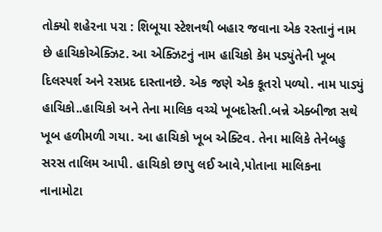તોક્યો શહેરના પરા : શિબૂયા સ્ટેશનથી બહાર જવાના એક રસ્તાનું નામ છે હાચિકોએક્ઝિટ. આ એક્ઝિટનું નામ હાચિકો કેમ પડ્યુંતેની ખૂબ દિલસ્પર્શ અને રસપ્રદ દાસ્તાનછે. એક જણે એક કૂતરો પળ્યો. નામ પાડ્યું હાચિકો..હાચિકો અને તેના માલિક વચ્ચે ખૂબદોસ્તી.બન્ને એક્બીજા સથે ખૂબ હળીમળી ગયા. આ હાચિકો ખૂબ એક્ટિવ. તેના માલિકે તેનેબહુ સરસ તાલિમ આપી. હાચિકો છાપુ લઈ આવે,પોતાના માલિકના
નાનામોટા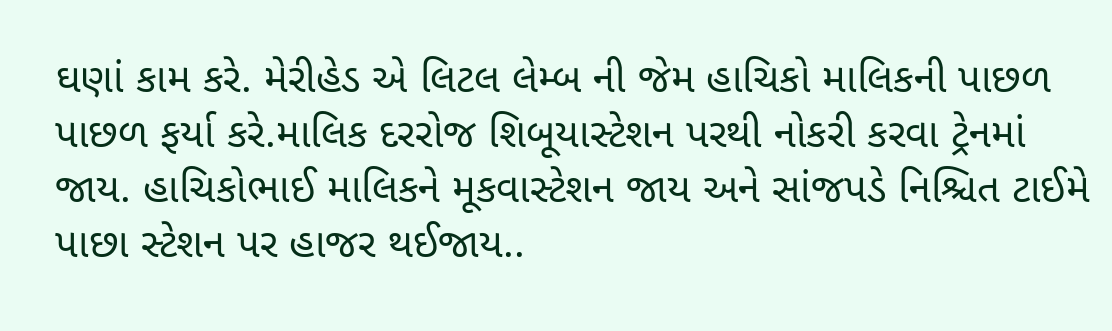ઘણાં કામ કરે. મેરીહેડ એ લિટલ લેમ્બ ની જેમ હાચિકો માલિકની પાછળ પાછળ ફર્યા કરે.માલિક દરરોજ શિબૂયાસ્ટેશન પરથી નોકરી કરવા ટ્રેનમાં જાય. હાચિકોભાઈ માલિકને મૂકવાસ્ટેશન જાય અને સાંજપડે નિશ્ચિત ટાઈમે પાછા સ્ટેશન પર હાજર થઈજાય..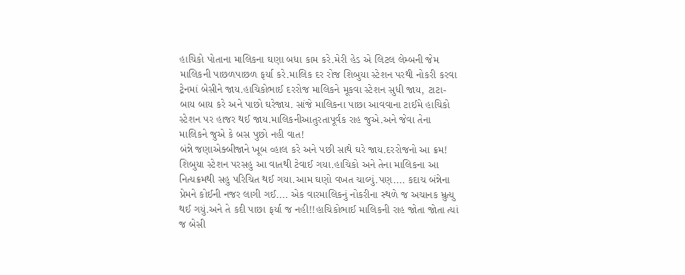હાચિકો પોતાના માલિકના ઘણા બધા કામ કરે.મેરી હેડ એ લિટલ લેમ્બની જેમ માલિકની પાછળપાછળ ફર્યા કરે.માલિક દર રોજ શિબુયા સ્ટેશન પરથી નોકરી કરવા ટ્રેનમાં બેસીને જાય.હાચિકોભાઈ દરરોજ માલિકને મૂકવા સ્ટેશન સુધી જાય, ટાટા-બાય બાય કરે અને પાછો ઘરેજાય. સાંજે માલિકના પાછા આવવાના ટાઈમે હાચિકો સ્ટેશન પર હાજર થઈ જાય.માલિકનીઆતુરતાપૂર્વક રાહ જુએ.અને જેવા તેના માલિકને જુએ કે બસ પુછો નહી વાત!
બંન્ને જણાએક્બીજાને ખૂબ વ્હાલ કરે અને પછી સાથે ઘરે જાય.દરરોજનો આ ક્રમ! શિબુયા સ્ટેશન પરસહુ આ વાતથી ટેવાઈ ગયા.હાચિકો અને તેના માલિકના આ નિત્યક્રમથી સહુ પરિચિત થઈ ગયા.આમ ઘણો વખત ચાલ્યું.પણ.... કદાચ બંન્નેના પ્રેમને કોઈની નજર લાગી ગઈ.... એક વારમાલિકનું નોકરીના સ્થળે જ અચાનક મ્રુત્યુ થઈ ગયું.અને તે કદી પાછા ફર્યા જ નહી!!હાચિકોભાઈ માલિકની રાહ જોતા જોતા ત્યાં જ બેસી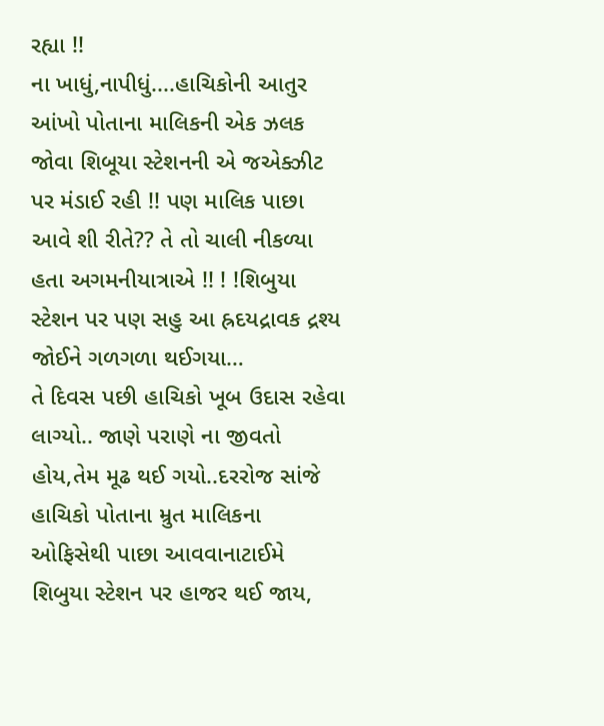રહ્યા !!
ના ખાધું,નાપીધું....હાચિકોની આતુર આંખો પોતાના માલિકની એક ઝલક જોવા શિબૂયા સ્ટેશનની એ જએક્ઝીટ પર મંડાઈ રહી !! પણ માલિક પાછા આવે શી રીતે?? તે તો ચાલી નીકળ્યા હતા અગમનીયાત્રાએ !! ! !શિબુયા સ્ટેશન પર પણ સહુ આ હ્રદયદ્રાવક દ્રશ્ય જોઈને ગળગળા થઈગયા…
તે દિવસ પછી હાચિકો ખૂબ ઉદાસ રહેવા લાગ્યો.. જાણે પરાણે ના જીવતો હોય,તેમ મૂઢ થઈ ગયો..દરરોજ સાંજે હાચિકો પોતાના મ્રુત માલિકના ઓફિસેથી પાછા આવવાનાટાઈમે શિબુયા સ્ટેશન પર હાજર થઈ જાય,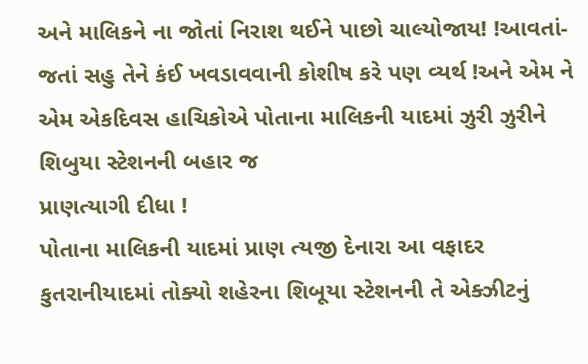અને માલિકને ના જોતાં નિરાશ થઈને પાછો ચાલ્યોજાય! !આવતાં-જતાં સહુ તેને કંઈ ખવડાવવાની કોશીષ કરે પણ વ્યર્થ !અને એમ ને એમ એકદિવસ હાચિકોએ પોતાના માલિકની યાદમાં ઝુરી ઝુરીને શિબુયા સ્ટેશનની બહાર જ
પ્રાણત્યાગી દીધા !
પોતાના માલિકની યાદમાં પ્રાણ ત્યજી દેનારા આ વફાદર કુતરાનીયાદમાં તોક્યો શહેરના શિબૂયા સ્ટેશનની તે એક્ઝીટનું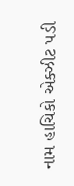નામ હાચિકો એક્ઝીટ પડી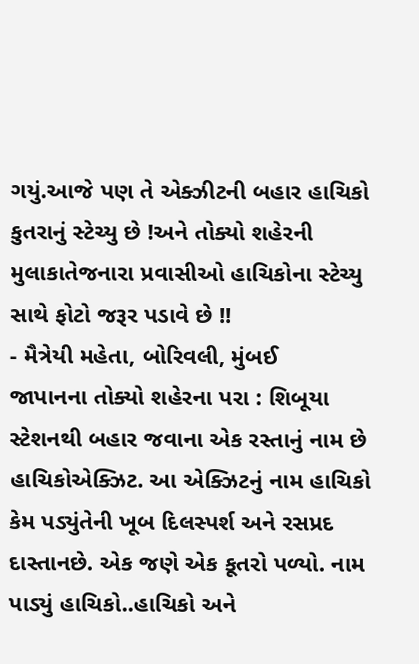ગયું.આજે પણ તે એક્ઝીટની બહાર હાચિકો કુતરાનું સ્ટેચ્યુ છે !અને તોક્યો શહેરની મુલાકાતેજનારા પ્રવાસીઓ હાચિકોના સ્ટેચ્યુ સાથે ફોટો જરૂર પડાવે છે !!
- મૈત્રેયી મહેતા, બોરિવલી, મુંબઈ
જાપાનના તોક્યો શહેરના પરા : શિબૂયા સ્ટેશનથી બહાર જવાના એક રસ્તાનું નામ છે હાચિકોએક્ઝિટ. આ એક્ઝિટનું નામ હાચિકો કેમ પડ્યુંતેની ખૂબ દિલસ્પર્શ અને રસપ્રદ દાસ્તાનછે. એક જણે એક કૂતરો પળ્યો. નામ પાડ્યું હાચિકો..હાચિકો અને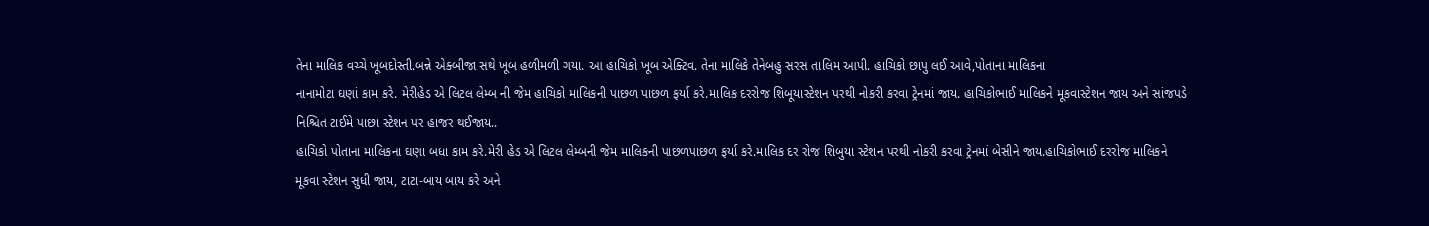તેના માલિક વચ્ચે ખૂબદોસ્તી.બન્ને એક્બીજા સથે ખૂબ હળીમળી ગયા. આ હાચિકો ખૂબ એક્ટિવ. તેના માલિકે તેનેબહુ સરસ તાલિમ આપી. હાચિકો છાપુ લઈ આવે,પોતાના માલિકના
નાનામોટા ઘણાં કામ કરે. મેરીહેડ એ લિટલ લેમ્બ ની જેમ હાચિકો માલિકની પાછળ પાછળ ફર્યા કરે.માલિક દરરોજ શિબૂયાસ્ટેશન પરથી નોકરી કરવા ટ્રેનમાં જાય. હાચિકોભાઈ માલિકને મૂકવાસ્ટેશન જાય અને સાંજપડે નિશ્ચિત ટાઈમે પાછા સ્ટેશન પર હાજર થઈજાય..
હાચિકો પોતાના માલિકના ઘણા બધા કામ કરે.મેરી હેડ એ લિટલ લેમ્બની જેમ માલિકની પાછળપાછળ ફર્યા કરે.માલિક દર રોજ શિબુયા સ્ટેશન પરથી નોકરી કરવા ટ્રેનમાં બેસીને જાય.હાચિકોભાઈ દરરોજ માલિકને મૂકવા સ્ટેશન સુધી જાય, ટાટા-બાય બાય કરે અને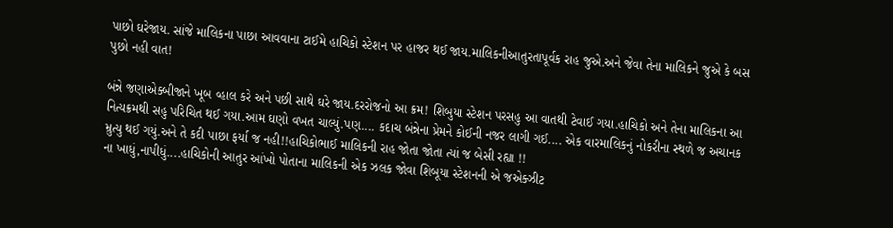પાછો ઘરેજાય. સાંજે માલિકના પાછા આવવાના ટાઈમે હાચિકો સ્ટેશન પર હાજર થઈ જાય.માલિકનીઆતુરતાપૂર્વક રાહ જુએ.અને જેવા તેના માલિકને જુએ કે બસ પુછો નહી વાત!

બંન્ને જણાએક્બીજાને ખૂબ વ્હાલ કરે અને પછી સાથે ઘરે જાય.દરરોજનો આ ક્રમ! શિબુયા સ્ટેશન પરસહુ આ વાતથી ટેવાઈ ગયા.હાચિકો અને તેના માલિકના આ નિત્યક્રમથી સહુ પરિચિત થઈ ગયા.આમ ઘણો વખત ચાલ્યું.પણ.... કદાચ બંન્નેના પ્રેમને કોઈની નજર લાગી ગઈ.... એક વારમાલિકનું નોકરીના સ્થળે જ અચાનક મ્રુત્યુ થઈ ગયું.અને તે કદી પાછા ફર્યા જ નહી!!હાચિકોભાઈ માલિકની રાહ જોતા જોતા ત્યાં જ બેસી રહ્યા !!
ના ખાધું,નાપીધું....હાચિકોની આતુર આંખો પોતાના માલિકની એક ઝલક જોવા શિબૂયા સ્ટેશનની એ જએક્ઝીટ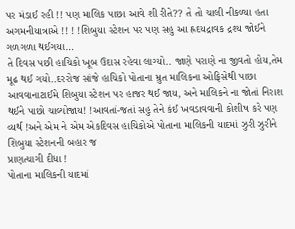પર મંડાઈ રહી !! પણ માલિક પાછા આવે શી રીતે?? તે તો ચાલી નીકળ્યા હતા અગમનીયાત્રાએ !! ! !શિબુયા સ્ટેશન પર પણ સહુ આ હ્રદયદ્રાવક દ્રશ્ય જોઈને ગળગળા થઈગયા…
તે દિવસ પછી હાચિકો ખૂબ ઉદાસ રહેવા લાગ્યો.. જાણે પરાણે ના જીવતો હોય,તેમ મૂઢ થઈ ગયો..દરરોજ સાંજે હાચિકો પોતાના મ્રુત માલિકના ઓફિસેથી પાછા આવવાનાટાઈમે શિબુયા સ્ટેશન પર હાજર થઈ જાય, અને માલિકને ના જોતાં નિરાશ થઈને પાછો ચાલ્યોજાય! !આવતાં-જતાં સહુ તેને કંઈ ખવડાવવાની કોશીષ કરે પણ વ્યર્થ !અને એમ ને એમ એકદિવસ હાચિકોએ પોતાના માલિકની યાદમાં ઝુરી ઝુરીને શિબુયા સ્ટેશનની બહાર જ
પ્રાણત્યાગી દીધા !
પોતાના માલિકની યાદમાં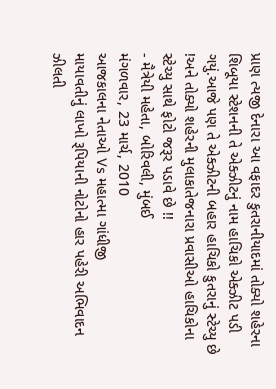પ્રાણ ત્યજી દેનારા આ વફાદર કુતરાનીયાદમાં તોક્યો શહેરના શિબૂયા સ્ટેશનની તે એક્ઝીટનું નામ હાચિકો એક્ઝીટ પડી ગયું.આજે પણ તે એક્ઝીટની બહાર હાચિકો કુતરાનું સ્ટેચ્યુ છે !અને તોક્યો શહેરની મુલાકાતેજનારા પ્રવાસીઓ હાચિકોના સ્ટેચ્યુ સાથે ફોટો જરૂર પડાવે છે !!
- મૈત્રેયી મહેતા, બોરિવલી, મુંબઈ
મંગળવાર, 23 માર્ચ, 2010
આજકાલના નેતાઓ Vs મહાત્મા ગાંધીજી
માયાવતીનું લાખો રૂપિયાની નોટોનો હાર પહેરી અભિવાદન ઝીલતી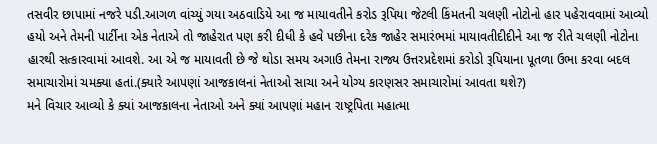તસવીર છાપામાં નજરે પડી.આગળ વાંચ્યું ગયા અઠવાડિયે આ જ માયાવતીને કરોડ રૂપિયા જેટલી કિંમતની ચલણી નોટોનો હાર પહેરાવવામાં આવ્યો હયો અને તેમની પાર્ટીના એક નેતાએ તો જાહેરાત પણ કરી દીધી કે હવે પછીના દરેક જાહેર સમારંભમાં માયાવતીદીદીને આ જ રીતે ચલણી નોટોના હારથી સત્કારવામાં આવશે. આ એ જ માયાવતી છે જે થોડા સમય અગાઉ તેમના રાજ્ય ઉત્તરપ્રદેશમાં કરોડો રૂપિયાના પૂતળા ઉભા કરવા બદલ સમાચારોમાં ચમક્યા હતાં.(ક્યારે આપણાં આજકાલનાં નેતાઓ સાચા અને યોગ્ય કારણસર સમાચારોમાં આવતા થશે?)
મને વિચાર આવ્યો કે ક્યાં આજકાલના નેતાઓ અને ક્યાં આપણાં મહાન રાષ્ટ્રપિતા મહાત્મા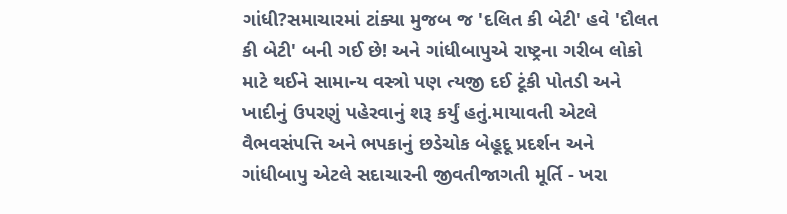ગાંધી?સમાચારમાં ટાંક્યા મુજબ જ 'દલિત કી બેટી' હવે 'દૌલત કી બેટી' બની ગઈ છે! અને ગાંધીબાપુએ રાષ્ટ્રના ગરીબ લોકો માટે થઈને સામાન્ય વસ્ત્રો પણ ત્યજી દઈ ટૂંકી પોતડી અને ખાદીનું ઉપરણું પહેરવાનું શરૂ કર્યું હતું.માયાવતી એટલે વૈભવસંપત્તિ અને ભપકાનું છડેચોક બેહૂદૂ પ્રદર્શન અને ગાંધીબાપુ એટલે સદાચારની જીવતીજાગતી મૂર્તિ - ખરા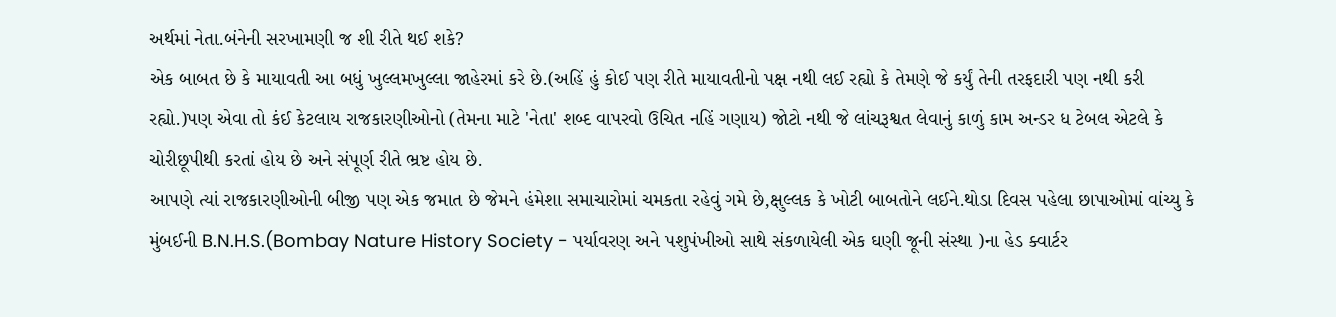અર્થમાં નેતા.બંનેની સરખામણી જ શી રીતે થઈ શકે?
એક બાબત છે કે માયાવતી આ બધું ખુલ્લમખુલ્લા જાહેરમાં કરે છે.(અહિં હું કોઈ પણ રીતે માયાવતીનો પક્ષ નથી લઈ રહ્યો કે તેમણે જે કર્યું તેની તરફદારી પણ નથી કરી રહ્યો.)પણ એવા તો કંઈ કેટલાય રાજકારણીઓનો (તેમના માટે 'નેતા' શબ્દ વાપરવો ઉચિત નહિં ગણાય) જોટો નથી જે લાંચરૂશ્વત લેવાનું કાળું કામ અન્ડર ધ ટેબલ એટલે કે ચોરીછૂપીથી કરતાં હોય છે અને સંપૂર્ણ રીતે ભ્રષ્ટ હોય છે.
આપણે ત્યાં રાજકારણીઓની બીજી પણ એક જમાત છે જેમને હંમેશા સમાચારોમાં ચમકતા રહેવું ગમે છે,ક્ષુલ્લક કે ખોટી બાબતોને લઈને.થોડા દિવસ પહેલા છાપાઓમાં વાંચ્યુ કે મુંબઈની B.N.H.S.(Bombay Nature History Society - પર્યાવરણ અને પશુપંખીઓ સાથે સંકળાયેલી એક ઘણી જૂની સંસ્થા )ના હેડ ક્વાર્ટર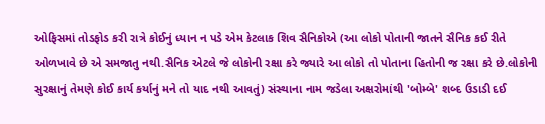ઓફિસમાં તોડફોડ કરી રાત્રે કોઈનું ધ્યાન ન પડે એમ કેટલાક શિવ સૈનિકોએ (આ લોકો પોતાની જાતને સૈનિક કઈ રીતે ઓળખાવે છે એ સમજાતુ નથી.સૈનિક એટલે જે લોકોની રક્ષા કરે જ્યારે આ લોકો તો પોતાના હિતોની જ રક્ષા કરે છે.લોકોની સુરક્ષાનું તેમણે કોઈ કાર્ય કર્યાનું મને તો યાદ નથી આવતું) સંસ્થાના નામ જડેલા અક્ષરોમાંથી 'બોમ્બે' શબ્દ ઉડાડી દઈ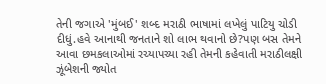તેની જગાએ 'મુંબઈ' શબ્દ મરાઠી ભાષામાં લખેલું પાટિયુ ચોડી દીધું.હવે આનાથી જનતાને શો લાભ થવાનો છે?પણ બસ તેમને આવા છમકલાઓમાં રચ્યાપચ્યા રહી તેમની કહેવાતી મરાઠીલક્ષી ઝૂંબેશની જ્યોત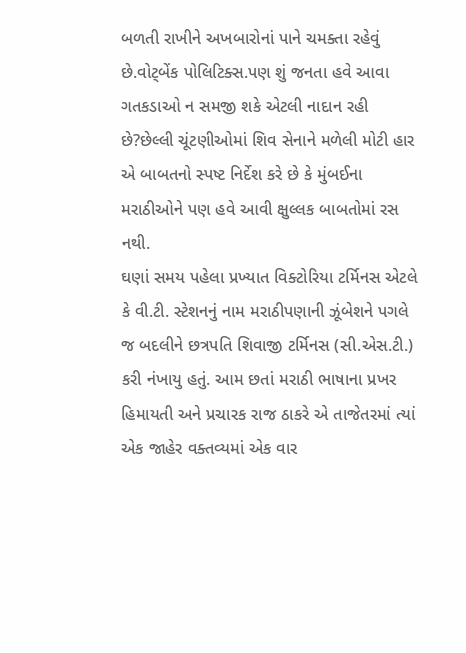બળતી રાખીને અખબારોનાં પાને ચમક્તા રહેવું છે.વોટ્બેંક પોલિટિક્સ.પણ શું જનતા હવે આવા ગતકડાઓ ન સમજી શકે એટલી નાદાન રહી છે?છેલ્લી ચૂંટણીઓમાં શિવ સેનાને મળેલી મોટી હાર એ બાબતનો સ્પષ્ટ નિર્દેશ કરે છે કે મુંબઈના મરાઠીઓને પણ હવે આવી ક્ષુલ્લક બાબતોમાં રસ નથી.
ઘણાં સમય પહેલા પ્રખ્યાત વિક્ટોરિયા ટર્મિનસ એટલે કે વી.ટી. સ્ટેશનનું નામ મરાઠીપણાની ઝૂંબેશને પગલે જ બદલીને છત્રપતિ શિવાજી ટર્મિનસ (સી.એસ.ટી.) કરી નંખાયુ હતું. આમ છતાં મરાઠી ભાષાના પ્રખર હિમાયતી અને પ્રચારક રાજ ઠાકરે એ તાજેતરમાં ત્યાં એક જાહેર વક્તવ્યમાં એક વાર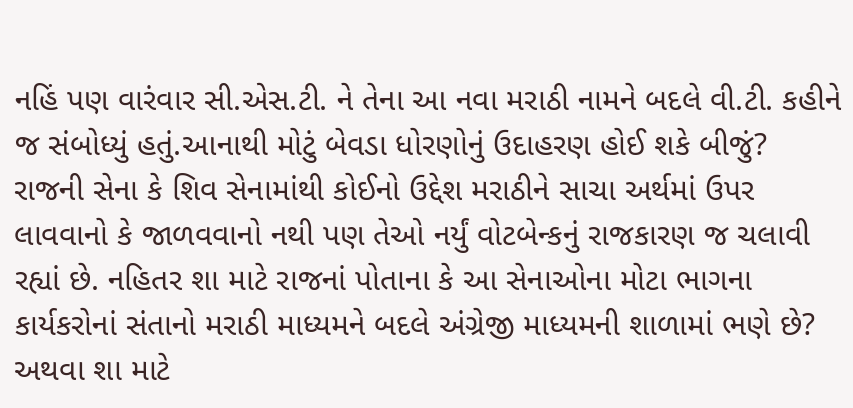નહિં પણ વારંવાર સી.એસ.ટી. ને તેના આ નવા મરાઠી નામને બદલે વી.ટી. કહીને જ સંબોધ્યું હતું.આનાથી મોટું બેવડા ધોરણોનું ઉદાહરણ હોઈ શકે બીજું?
રાજની સેના કે શિવ સેનામાંથી કોઈનો ઉદ્દેશ મરાઠીને સાચા અર્થમાં ઉપર લાવવાનો કે જાળવવાનો નથી પણ તેઓ નર્યું વોટબેન્કનું રાજકારણ જ ચલાવી રહ્યાં છે. નહિતર શા માટે રાજનાં પોતાના કે આ સેનાઓના મોટા ભાગના કાર્યકરોનાં સંતાનો મરાઠી માધ્યમને બદલે અંગ્રેજી માધ્યમની શાળામાં ભણે છે? અથવા શા માટે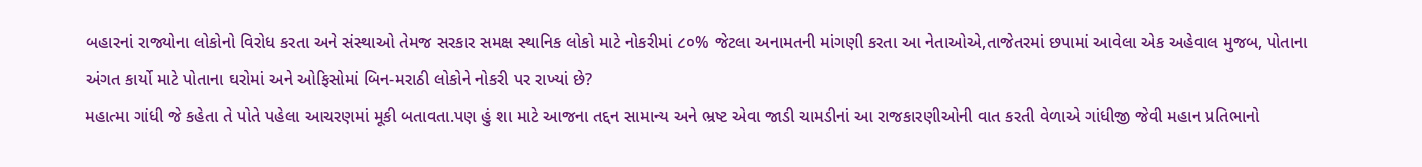બહારનાં રાજ્યોના લોકોનો વિરોધ કરતા અને સંસ્થાઓ તેમજ સરકાર સમક્ષ સ્થાનિક લોકો માટે નોકરીમાં ૮૦% જેટલા અનામતની માંગણી કરતા આ નેતાઓએ,તાજેતરમાં છપામાં આવેલા એક અહેવાલ મુજબ, પોતાના અંગત કાર્યો માટે પોતાના ઘરોમાં અને ઓફિસોમાં બિન-મરાઠી લોકોને નોકરી પર રાખ્યાં છે?
મહાત્મા ગાંધી જે કહેતા તે પોતે પહેલા આચરણમાં મૂકી બતાવતા.પણ હું શા માટે આજના તદ્દન સામાન્ય અને ભ્રષ્ટ એવા જાડી ચામડીનાં આ રાજકારણીઓની વાત કરતી વેળાએ ગાંધીજી જેવી મહાન પ્રતિભાનો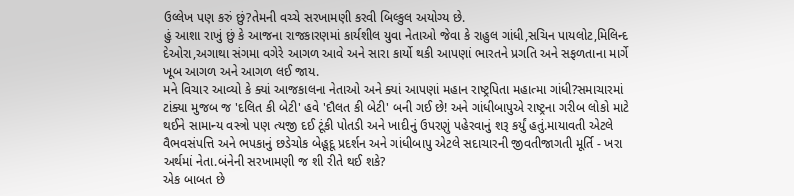ઉલ્લેખ પણ કરું છું?તેમની વચ્ચે સરખામણી કરવી બિલ્કુલ અયોગ્ય છે.
હું આશા રાખું છું કે આજના રાજકારણમાં કાર્યશીલ યુવા નેતાઓ જેવા કે રાહુલ ગાંધી,સચિન પાયલોટ,મિલિન્દ દેઓરા,અગાથા સંગમા વગેરે આગળ આવે અને સારા કાર્યો થકી આપણાં ભારતને પ્રગતિ અને સફળતાના માર્ગે ખૂબ આગળ અને આગળ લઈ જાય.
મને વિચાર આવ્યો કે ક્યાં આજકાલના નેતાઓ અને ક્યાં આપણાં મહાન રાષ્ટ્રપિતા મહાત્મા ગાંધી?સમાચારમાં ટાંક્યા મુજબ જ 'દલિત કી બેટી' હવે 'દૌલત કી બેટી' બની ગઈ છે! અને ગાંધીબાપુએ રાષ્ટ્રના ગરીબ લોકો માટે થઈને સામાન્ય વસ્ત્રો પણ ત્યજી દઈ ટૂંકી પોતડી અને ખાદીનું ઉપરણું પહેરવાનું શરૂ કર્યું હતું.માયાવતી એટલે વૈભવસંપત્તિ અને ભપકાનું છડેચોક બેહૂદૂ પ્રદર્શન અને ગાંધીબાપુ એટલે સદાચારની જીવતીજાગતી મૂર્તિ - ખરા અર્થમાં નેતા.બંનેની સરખામણી જ શી રીતે થઈ શકે?
એક બાબત છે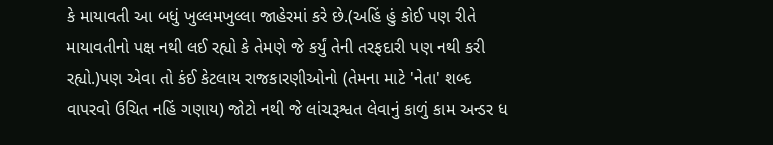કે માયાવતી આ બધું ખુલ્લમખુલ્લા જાહેરમાં કરે છે.(અહિં હું કોઈ પણ રીતે માયાવતીનો પક્ષ નથી લઈ રહ્યો કે તેમણે જે કર્યું તેની તરફદારી પણ નથી કરી રહ્યો.)પણ એવા તો કંઈ કેટલાય રાજકારણીઓનો (તેમના માટે 'નેતા' શબ્દ વાપરવો ઉચિત નહિં ગણાય) જોટો નથી જે લાંચરૂશ્વત લેવાનું કાળું કામ અન્ડર ધ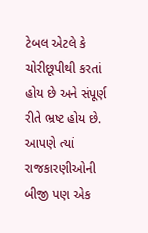ટેબલ એટલે કે ચોરીછૂપીથી કરતાં હોય છે અને સંપૂર્ણ રીતે ભ્રષ્ટ હોય છે.
આપણે ત્યાં રાજકારણીઓની બીજી પણ એક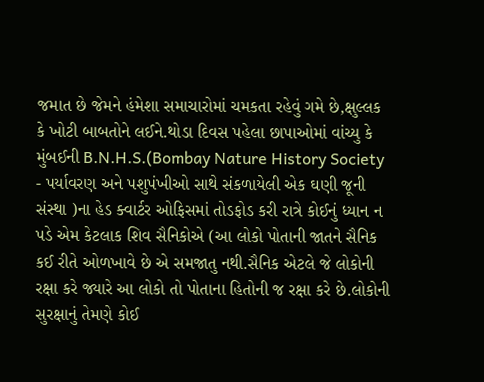જમાત છે જેમને હંમેશા સમાચારોમાં ચમકતા રહેવું ગમે છે,ક્ષુલ્લક કે ખોટી બાબતોને લઈને.થોડા દિવસ પહેલા છાપાઓમાં વાંચ્યુ કે મુંબઈની B.N.H.S.(Bombay Nature History Society - પર્યાવરણ અને પશુપંખીઓ સાથે સંકળાયેલી એક ઘણી જૂની સંસ્થા )ના હેડ ક્વાર્ટર ઓફિસમાં તોડફોડ કરી રાત્રે કોઈનું ધ્યાન ન પડે એમ કેટલાક શિવ સૈનિકોએ (આ લોકો પોતાની જાતને સૈનિક કઈ રીતે ઓળખાવે છે એ સમજાતુ નથી.સૈનિક એટલે જે લોકોની રક્ષા કરે જ્યારે આ લોકો તો પોતાના હિતોની જ રક્ષા કરે છે.લોકોની સુરક્ષાનું તેમણે કોઈ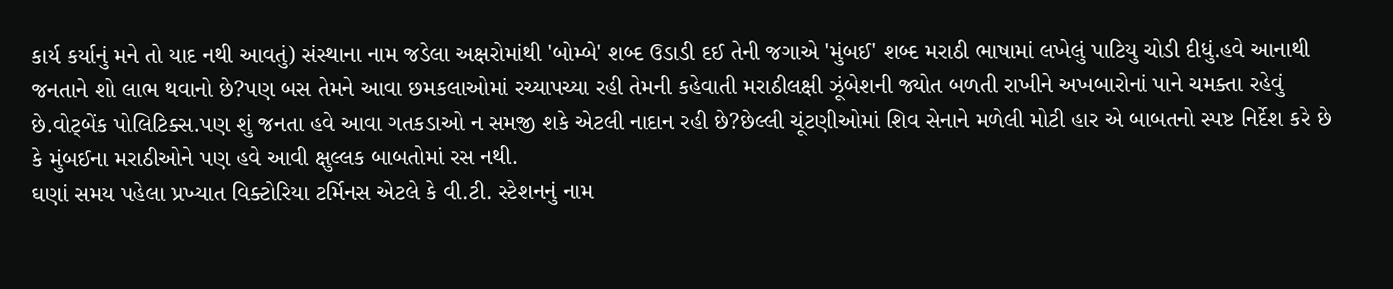કાર્ય કર્યાનું મને તો યાદ નથી આવતું) સંસ્થાના નામ જડેલા અક્ષરોમાંથી 'બોમ્બે' શબ્દ ઉડાડી દઈ તેની જગાએ 'મુંબઈ' શબ્દ મરાઠી ભાષામાં લખેલું પાટિયુ ચોડી દીધું.હવે આનાથી જનતાને શો લાભ થવાનો છે?પણ બસ તેમને આવા છમકલાઓમાં રચ્યાપચ્યા રહી તેમની કહેવાતી મરાઠીલક્ષી ઝૂંબેશની જ્યોત બળતી રાખીને અખબારોનાં પાને ચમક્તા રહેવું છે.વોટ્બેંક પોલિટિક્સ.પણ શું જનતા હવે આવા ગતકડાઓ ન સમજી શકે એટલી નાદાન રહી છે?છેલ્લી ચૂંટણીઓમાં શિવ સેનાને મળેલી મોટી હાર એ બાબતનો સ્પષ્ટ નિર્દેશ કરે છે કે મુંબઈના મરાઠીઓને પણ હવે આવી ક્ષુલ્લક બાબતોમાં રસ નથી.
ઘણાં સમય પહેલા પ્રખ્યાત વિક્ટોરિયા ટર્મિનસ એટલે કે વી.ટી. સ્ટેશનનું નામ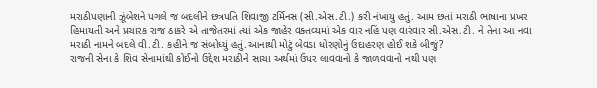મરાઠીપણાની ઝૂંબેશને પગલે જ બદલીને છત્રપતિ શિવાજી ટર્મિનસ (સી.એસ.ટી.) કરી નંખાયુ હતું. આમ છતાં મરાઠી ભાષાના પ્રખર હિમાયતી અને પ્રચારક રાજ ઠાકરે એ તાજેતરમાં ત્યાં એક જાહેર વક્તવ્યમાં એક વાર નહિં પણ વારંવાર સી.એસ.ટી. ને તેના આ નવા મરાઠી નામને બદલે વી.ટી. કહીને જ સંબોધ્યું હતું.આનાથી મોટું બેવડા ધોરણોનું ઉદાહરણ હોઈ શકે બીજું?
રાજની સેના કે શિવ સેનામાંથી કોઈનો ઉદ્દેશ મરાઠીને સાચા અર્થમાં ઉપર લાવવાનો કે જાળવવાનો નથી પણ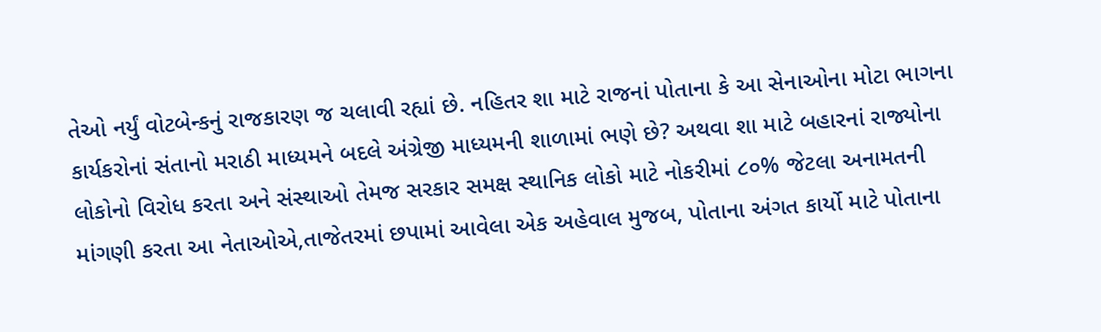તેઓ નર્યું વોટબેન્કનું રાજકારણ જ ચલાવી રહ્યાં છે. નહિતર શા માટે રાજનાં પોતાના કે આ સેનાઓના મોટા ભાગના કાર્યકરોનાં સંતાનો મરાઠી માધ્યમને બદલે અંગ્રેજી માધ્યમની શાળામાં ભણે છે? અથવા શા માટે બહારનાં રાજ્યોના લોકોનો વિરોધ કરતા અને સંસ્થાઓ તેમજ સરકાર સમક્ષ સ્થાનિક લોકો માટે નોકરીમાં ૮૦% જેટલા અનામતની માંગણી કરતા આ નેતાઓએ,તાજેતરમાં છપામાં આવેલા એક અહેવાલ મુજબ, પોતાના અંગત કાર્યો માટે પોતાના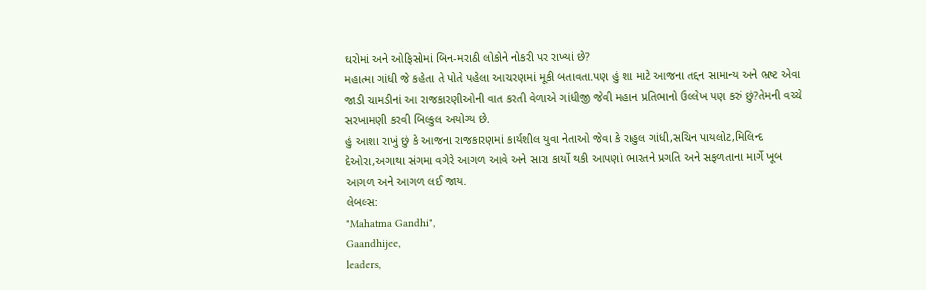ઘરોમાં અને ઓફિસોમાં બિન-મરાઠી લોકોને નોકરી પર રાખ્યાં છે?
મહાત્મા ગાંધી જે કહેતા તે પોતે પહેલા આચરણમાં મૂકી બતાવતા.પણ હું શા માટે આજના તદ્દન સામાન્ય અને ભ્રષ્ટ એવા જાડી ચામડીનાં આ રાજકારણીઓની વાત કરતી વેળાએ ગાંધીજી જેવી મહાન પ્રતિભાનો ઉલ્લેખ પણ કરું છું?તેમની વચ્ચે સરખામણી કરવી બિલ્કુલ અયોગ્ય છે.
હું આશા રાખું છું કે આજના રાજકારણમાં કાર્યશીલ યુવા નેતાઓ જેવા કે રાહુલ ગાંધી,સચિન પાયલોટ,મિલિન્દ દેઓરા,અગાથા સંગમા વગેરે આગળ આવે અને સારા કાર્યો થકી આપણાં ભારતને પ્રગતિ અને સફળતાના માર્ગે ખૂબ આગળ અને આગળ લઈ જાય.
લેબલ્સ:
"Mahatma Gandhi",
Gaandhijee,
leaders,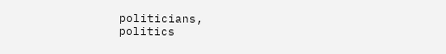politicians,
politics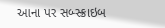આના પર સબ્સ્ક્રાઇબ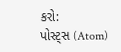કરો:
પોસ્ટ્સ (Atom)